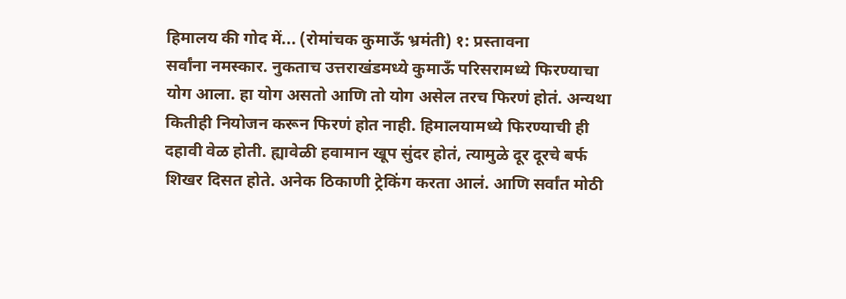हिमालय की गोद में... (रोमांचक कुमाऊँ भ्रमंती) १: प्रस्तावना
सर्वांना नमस्कार. नुकताच उत्तराखंडमध्ये कुमाऊँ परिसरामध्ये फिरण्याचा योग आला. हा योग असतो आणि तो योग असेल तरच फिरणं होतं. अन्यथा कितीही नियोजन करून फिरणं होत नाही. हिमालयामध्ये फिरण्याची ही दहावी वेळ होती. ह्यावेळी हवामान खूप सुंदर होतं, त्यामुळे दूर दूरचे बर्फ शिखर दिसत होते. अनेक ठिकाणी ट्रेकिंग करता आलं. आणि सर्वांत मोठी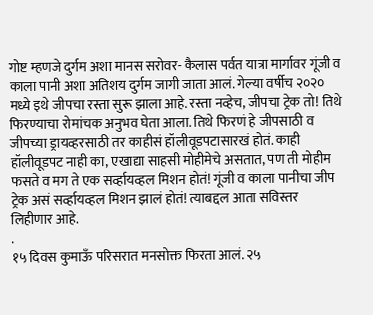गोष्ट म्हणजे दुर्गम अशा मानस सरोवर- कैलास पर्वत यात्रा मार्गावर गूंजी व काला पानी अशा अतिशय दुर्गम जागी जाता आलं. गेल्या वर्षीच २०२० मध्ये इथे जीपचा रस्ता सुरू झाला आहे. रस्ता नव्हेच, जीपचा ट्रेक तो! तिथे फिरण्याचा रोमांचक अनुभव घेता आला. तिथे फिरणं हे जीपसाठी व जीपच्या ड्रायव्हरसाठी तर काहीसं हॉलीवूडपटासारखं होतं. काही हॉलीवूडपट नाही का, एखाद्या साहसी मोहीमेचे असतात, पण ती मोहीम फसते व मग ते एक सर्व्हायव्हल मिशन होतं! गूंजी व काला पानीचा जीप ट्रेक असं सर्व्हायव्हल मिशन झालं होतं! त्याबद्दल आता सविस्तर लिहीणार आहे.
.
१५ दिवस कुमाऊँ परिसरात मनसोक्त फिरता आलं. २५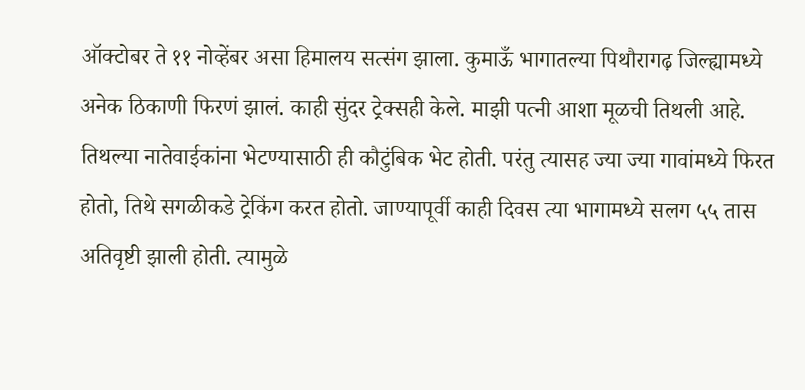ऑक्टोबर ते ११ नोव्हेंबर असा हिमालय सत्संग झाला. कुमाऊँ भागातल्या पिथौरागढ़ जिल्ह्यामध्ये अनेक ठिकाणी फिरणं झालं. काही सुंदर ट्रेक्सही केले. माझी पत्नी आशा मूळची तिथली आहे. तिथल्या नातेवाईकांना भेटण्यासाठी ही कौटुंबिक भेट होती. परंतु त्यासह ज्या ज्या गावांमध्ये फिरत होतो, तिथे सगळीकडे ट्रेकिंग करत होतो. जाण्यापूर्वी काही दिवस त्या भागामध्ये सलग ५५ तास अतिवृष्टी झाली होती. त्यामुळे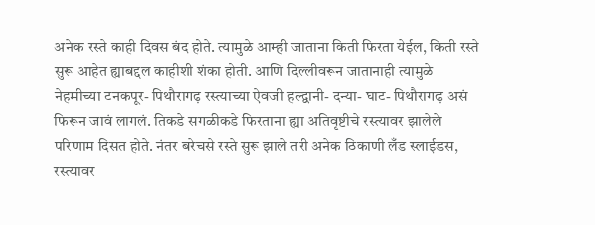अनेक रस्ते काही दिवस बंद होते. त्यामुळे आम्ही जाताना किती फिरता येईल, किती रस्ते सुरू आहेत ह्याबद्दल काहीशी शंका होती. आणि दिल्लीवरून जातानाही त्यामुळे नेहमीच्या टनकपूर- पिथौरागढ़ रस्त्याच्या ऐवजी हल्द्वानी- दन्या- घाट- पिथौरागढ़ असं फिरून जावं लागलं. तिकडे सगळीकडे फिरताना ह्या अतिवृष्टीचे रस्त्यावर झालेले परिणाम दिसत होते. नंतर बरेचसे रस्ते सुरू झाले तरी अनेक ठिकाणी लँड स्लाईडस, रस्त्यावर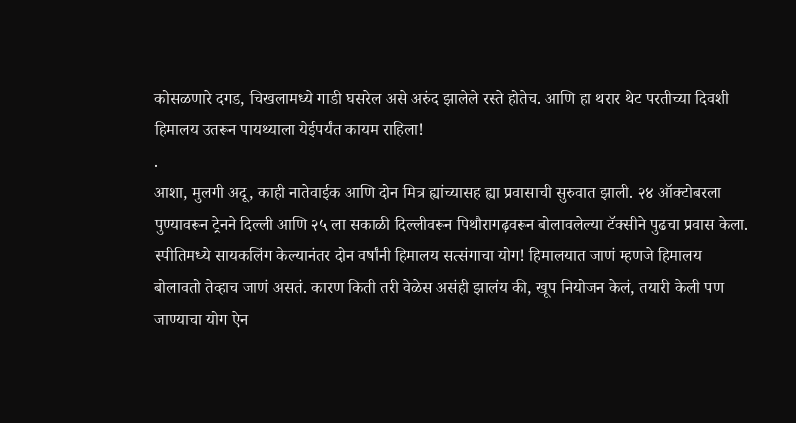कोसळणारे दगड, चिखलामध्ये गाडी घसरेल असे अरुंद झालेले रस्ते होतेच. आणि हा थरार थेट परतीच्या दिवशी हिमालय उतरून पायथ्याला येईपर्यंत कायम राहिला!
.
आशा, मुलगी अदू, काही नातेवाईक आणि दोन मित्र ह्यांच्यासह ह्या प्रवासाची सुरुवात झाली. २४ ऑक्टोबरला पुण्यावरून ट्रेनने दिल्ली आणि २५ ला सकाळी दिल्लीवरून पिथौरागढ़वरून बोलावलेल्या टॅक्सीने पुढचा प्रवास केला. स्पीतिमध्ये सायकलिंग केल्यानंतर दोन वर्षांनी हिमालय सत्संगाचा योग! हिमालयात जाणं म्हणजे हिमालय बोलावतो तेव्हाच जाणं असतं. कारण किती तरी वेळेस असंही झालंय की, खूप नियोजन केलं, तयारी केली पण जाण्याचा योग ऐन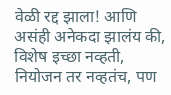वेळी रद्द झाला! आणि असंही अनेकदा झालंय की, विशेष इच्छा नव्हती, नियोजन तर नव्हतंच, पण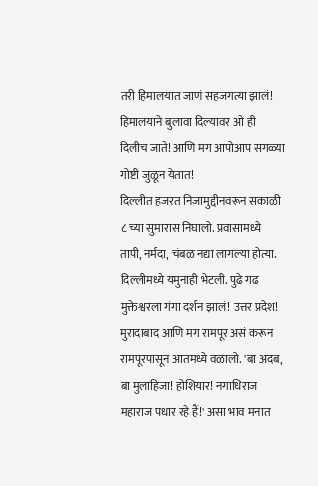तरी हिमालयात जाणं सहजगत्या झालं! हिमालयाने बुलावा दिल्यावर ओ ही दिलीच जाते! आणि मग आपोआप सगळ्या गोष्टी जुळून येतात!
दिल्लीत हजरत निजामुद्दीनवरून सकाळी ८ च्या सुमारास निघालो. प्रवासामध्ये तापी, नर्मदा, चंबळ नद्या लागल्या होत्या. दिल्लीमध्ये यमुनाही भेटली. पुढे गढ मुक्तेश्वरला गंगा दर्शन झालं! उत्तर प्रदेश! मुरादाबाद आणि मग रामपूर असं करून रामपूरपासून आतमध्ये वळालो. 'बा अदब, बा मुलाहिजा! होशियार! नगाधिराज महाराज पधार रहे हैं!' असा भाव मनात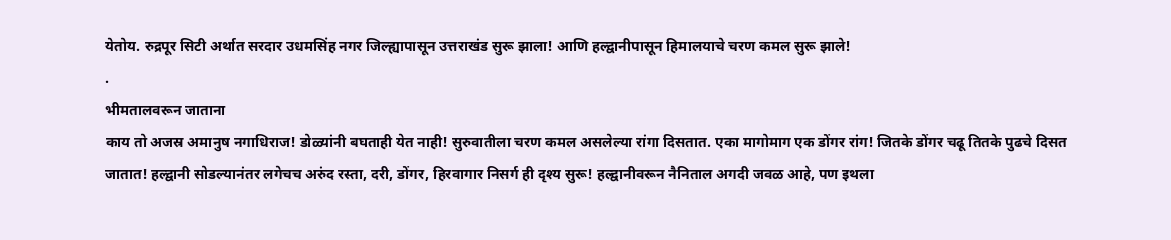येतोय. रुद्रपूर सिटी अर्थात सरदार उधमसिंह नगर जिल्ह्यापासून उत्तराखंड सुरू झाला! आणि हल्द्वानीपासून हिमालयाचे चरण कमल सुरू झाले!
.
भीमतालवरून जाताना
काय तो अजस्र अमानुष नगाधिराज! डोळ्यांनी बघताही येत नाही! सुरुवातीला चरण कमल असलेल्या रांगा दिसतात. एका मागोमाग एक डोंगर रांग! जितके डोंगर चढू तितके पुढचे दिसत जातात! हल्द्वानी सोडल्यानंतर लगेचच अरुंद रस्ता, दरी, डोंगर, हिरवागार निसर्ग ही दृश्य सुरू! हल्द्वानीवरून नैनिताल अगदी जवळ आहे, पण इथला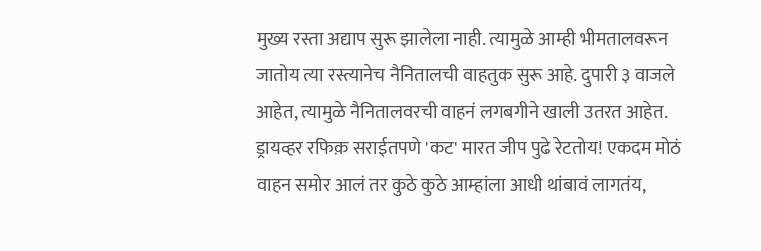मुख्य रस्ता अद्याप सुरू झालेला नाही. त्यामुळे आम्ही भीमतालवरून जातोय त्या रस्त्यानेच नैनितालची वाहतुक सुरू आहे. दुपारी ३ वाजले आहेत, त्यामुळे नैनितालवरची वाहनं लगबगीने खाली उतरत आहेत. ड्रायव्हर रफिक़ सराईतपणे 'कट' मारत जीप पुढे रेटतोय! एकदम मोठं वाहन समोर आलं तर कुठे कुठे आम्हांला आधी थांबावं लागतंय,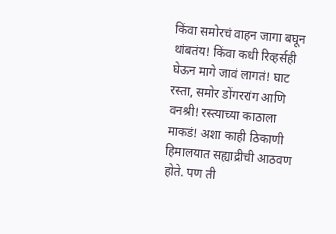किंवा समोरचं वाहन जागा बघून थांबतंय! किंवा कधी रिव्हर्सही घेऊन मागे जावं लागतं! घाट रस्ता, समोर डोंगररांग आणि वनश्री! रस्त्याच्या काठाला माकडं! अशा काही ठिकाणी हिमालयात सह्याद्रीची आठवण होते. पण ती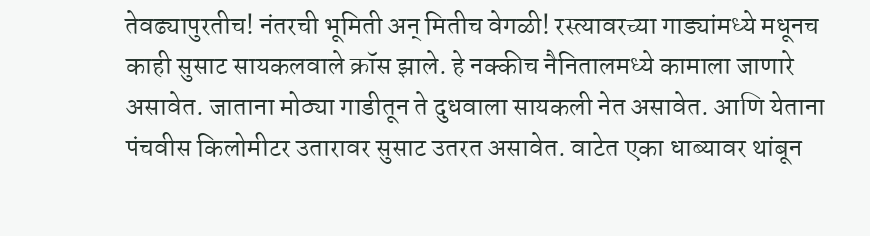तेवढ्यापुरतीच! नंतरची भूमिती अन् मितीच वेगळी! रस्त्यावरच्या गाड्यांमध्ये मधूनच काही सुसाट सायकलवाले क्रॉस झाले. हे नक्कीच नैनितालमध्ये कामाला जाणारे असावेत. जाताना मोठ्या गाडीतून ते दुधवाला सायकली नेत असावेत. आणि येताना पंचवीस किलोमीटर उतारावर सुसाट उतरत असावेत. वाटेत एका धाब्यावर थांबून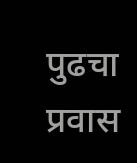पुढचा प्रवास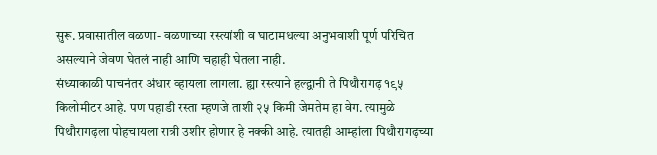सुरू. प्रवासातील वळणा- वळणाच्या रस्त्यांशी व घाटामधल्या अनुभवाशी पूर्ण परिचित असल्याने जेवण घेतलं नाही आणि चहाही घेतला नाही.
संध्याकाळी पाचनंतर अंधार व्हायला लागला. ह्या रस्त्याने हल्द्वानी ते पिथौरागढ़ १९५ किलोमीटर आहे. पण पहाडी रस्ता म्हणजे ताशी २५ किमी जेमतेम हा वेग. त्यामुळे पिथौरागढ़ला पोहचायला रात्री उशीर होणार हे नक्की आहे. त्यातही आम्हांला पिथौरागढ़च्या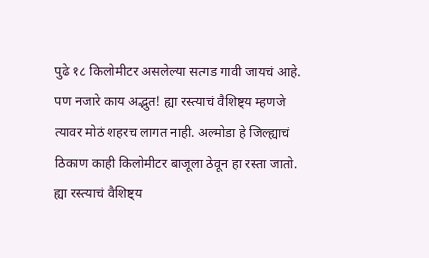पुढे १८ किलोमीटर असलेल्या सत्गड गावी जायचं आहे. पण नजारे काय अद्भुत! ह्या रस्त्याचं वैशिष्ट्य म्हणजे त्यावर मोठं शहरच लागत नाही. अल्मोडा हे जिल्ह्याचं ठिकाण काही किलोमीटर बाजूला ठेवून हा रस्ता जातो. ह्या रस्त्याचं वैशिष्ट्य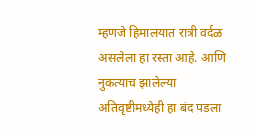म्हणजे हिमालयात रात्री वर्दळ असलेला हा रस्ता आहे. आणि नुकत्याच झालेल्या अतिवृष्टीमध्येही हा बंद पडला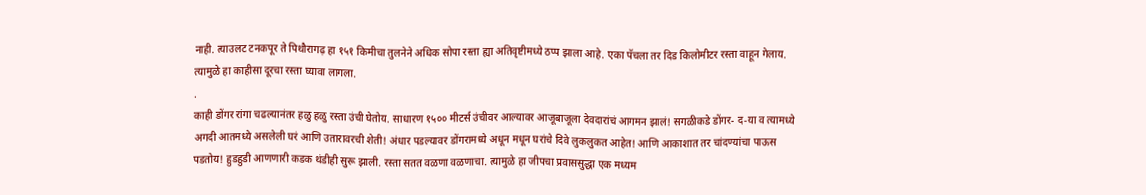नाही. त्याउलट टनकपूर ते पिथौरागढ़ हा १५१ किमीचा तुलनेने अधिक सोपा रस्ता ह्या अतिवृष्टीमध्ये ठप्प झाला आहे. एका पॅचला तर दिड किलोमीटर रस्ता वाहून गेलाय. त्यामुळे हा काहीसा दूरचा रस्ता घ्यावा लागला.
.
काही डोंगर रांगा चढल्यानंतर हळु हळु रस्ता उंची घेतोय. साधारण १५०० मीटर्स उंचीवर आल्यावर आजूबाजूला देवदारांचं आगमन झालं! सगळीकडे डोंगर- द-या व त्यामध्ये अगदी आतमध्ये असलेली घरं आणि उतारावरची शेती! अंधार पडल्यावर डोंगरामध्ये अधून मधून घरांचे दिवे लुकलुकत आहेत! आणि आकाशात तर चांदण्यांचा पाऊस पडतोय! हुडहुडी आणणारी कडक थंडीही सुरू झाली. रस्ता सतत वळणा वळणाचा. त्यामुळे हा जीपचा प्रवाससुद्धा एक मध्यम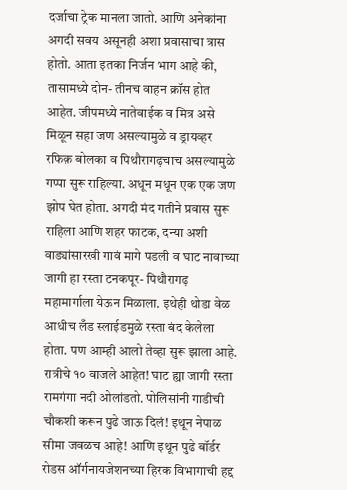दर्जाचा ट्रेक मानला जातो. आणि अनेकांना अगदी सवय असूनही अशा प्रवासाचा त्रास होतो. आता इतका निर्जन भाग आहे की, तासामध्ये दोन- तीनच वाहन क्रॉस होत आहेत. जीपमध्ये नातेवाईक व मित्र असे मिळून सहा जण असल्यामुळे व ड्रायव्हर रफिक़ बोलका व पिथौरागढ़चाच असल्यामुळे गप्पा सुरू राहिल्या. अधून मधून एक एक जण झोप घेत होता. अगदी मंद गतीने प्रवास सुरू राहिला आणि शहर फाटक, दन्या अशी वाड्यांसारखी गावं मागे पडली व घाट नावाच्या जागी हा रस्ता टनकपूर- पिथौरागढ़ महामार्गाला येऊन मिळाला. इथेही थोडा वेळ आधीच लँड स्लाईडमुळे रस्ता बंद केलेला होता. पण आम्ही आलो तेव्हा सुरू झाला आहे. रात्रीचे १० वाजले आहेत! घाट ह्या जागी रस्ता रामगंगा नदी ओलांडतो. पोलिसांनी गाडीची चौकशी करून पुढे जाऊ दिलं! इथून नेपाळ सीमा जवळच आहे! आणि इथून पुढे बॉर्डर रोडस ऑर्गनायजेशनच्या हिरक विभागाची हद्द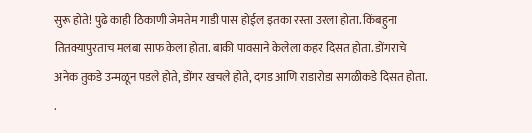सुरू होते! पुढे काही ठिकाणी जेमतेम गाडी पास होईल इतका रस्ता उरला होता. किंबहुना तितक्यापुरताच मलबा साफ केला होता. बाकी पावसाने केलेला कहर दिसत होता. डोंगराचे अनेक तुकडे उन्मळून पडले होते, डोंगर खचले होते, दगड आणि राडारोडा सगळीकडे दिसत होता.
.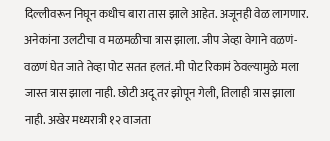दिल्लीवरून निघून कधीच बारा तास झाले आहेत. अजूनही वेळ लागणार. अनेकांना उलटीचा व मळमळीचा त्रास झाला. जीप जेव्हा वेगाने वळणं- वळणं घेत जाते तेव्हा पोट सतत हलतं. मी पोट रिकामं ठेवल्यामुळे मला जास्त त्रास झाला नाही. छोटी अदू तर झोपून गेली, तिलाही त्रास झाला नाही. अखेर मध्यरात्री १२ वाजता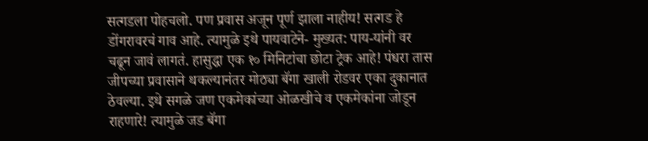सत्गडला पोहचलो. पण प्रवास अजून पूर्ण झाला नाहीय! सत्गड हे डोंगरावरचं गाव आहे. त्यामुळे इथे पायवाटेने- मुख्यत: पाय-यांनी वर चढून जावं लागतं. हासुद्धा एक १० मिनिटांचा छोटा ट्रेक आहे! पंधरा तास जीपच्या प्रवासाने थकल्यानंतर मोठ्या बॅगा खाली रोडवर एका दुकानात ठेवल्या. इथे सगळे जण एकमेकांच्या ओळखीचे व एकमेकांना जोडून राहणारे! त्यामुळे जड बॅगा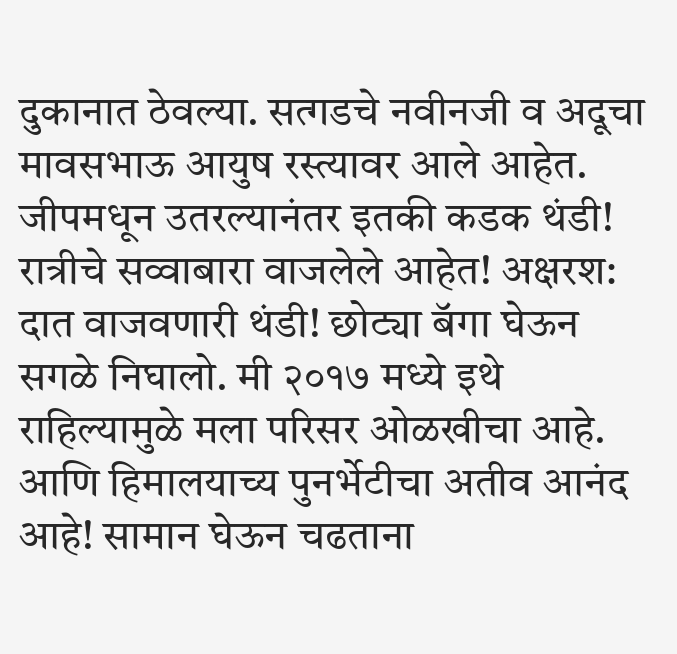दुकानात ठेवल्या. सत्गडचे नवीनजी व अदूचा मावसभाऊ आयुष रस्त्यावर आले आहेत. जीपमधून उतरल्यानंतर इतकी कडक थंडी! रात्रीचे सव्वाबारा वाजलेले आहेत! अक्षरश: दात वाजवणारी थंडी! छोट्या बॅगा घेऊन सगळे निघालो. मी २०१७ मध्ये इथे राहिल्यामुळे मला परिसर ओळखीचा आहे. आणि हिमालयाच्य पुनर्भेटीचा अतीव आनंद आहे! सामान घेऊन चढताना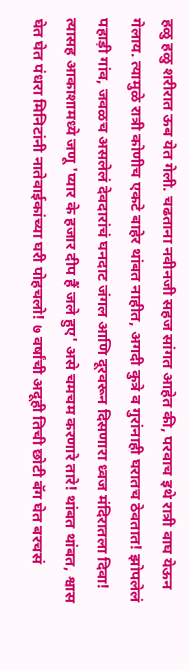हळु हळु शरीरात ऊब येत गेली. चढताना नवीनजी सहज सांगत आहेत की, परवाच इथे रात्री वाघ येऊन गेलाय. त्यामुळे रात्री कोणीच एकटे बाहेर थांबत नाहीत, अगदी कुत्रे व गुरांनाही घरातच ठेवतात! झोपलेलं पहाड़ी गांव, जवळच असलेलं देवदारांचं घनदाट जंगल आणि दूरवरून दिसणारा ध्वज मंदिरातला दिवा! त्यासह आकाशामध्ये जणू 'प्यार के हजार दीप हैं जले हुए' असे चमचम करणारे तारे! थांबत थांबत, श्वास घेत घेत पंधरा मिनिटांनी नातेवाईकांच्या घरी पोहचलो! ७ वर्षांची अदूही तिची छोटी बॅग घेत बरचसं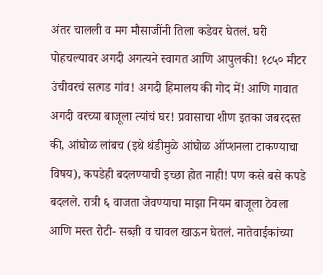अंतर चालली व मग मौसाजींनी तिला कडेवर घेतलं. घरी पोहचल्यावर अगदी अगत्यने स्वागत आणि आपुलकी! १८५० मीटर उंचीवरचं सत्गड गांव! अगदी हिमालय की गोद में! आणि गावात अगदी वरच्या बाजूला त्यांचं घर! प्रवासाचा शीण इतका जबरदस्त की, आंघोळ लांबच (इथे थंडीमुळे आंघोळ ऑप्शनला टाकण्याचा विषय), कपडेही बदलण्याची इच्छा होत नाही! पण कसे बसे कपडे बदलले. रात्री ६ वाजता जेवण्याचा माझा नियम बाजूला ठेवला आणि मस्त रोटी- सब्ज़ी व चावल खाऊन घेतलं. नातेवाईकांच्या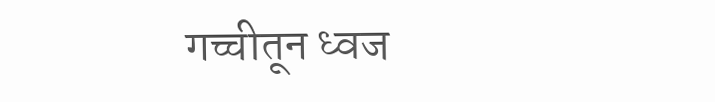गच्चीतून ध्वज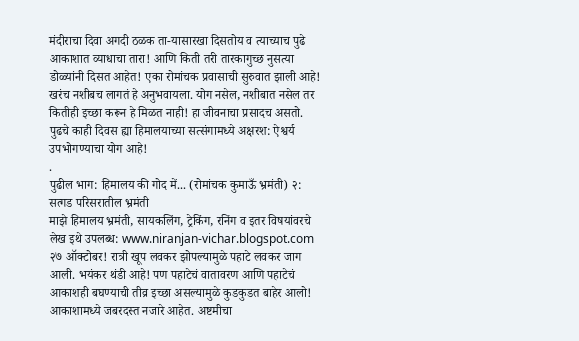मंदीराचा दिवा अगदी ठळक ता-यासारखा दिसतोय व त्याच्याच पुढे आकाशात व्याधाचा तारा! आणि किती तरी तारकागुच्छ नुसत्या डोळ्यांनी दिसत आहेत! एका रोमांचक प्रवासाची सुरुवात झाली आहे! खरंच नशीबच लागतं हे अनुभवायला. योग नसेल, नशीबात नसेल तर कितीही इच्छा करून हे मिळत नाही! हा जीवनाचा प्रसादच असतो. पुढचे काही दिवस ह्या हिमालयाच्या सत्संगामध्ये अक्षरश: ऐश्वर्य उपभोगण्याचा योग आहे!
.
पुढील भाग: हिमालय की गोद में... (रोमांचक कुमाऊँ भ्रमंती) २: सत्गड परिसरातील भ्रमंती
माझे हिमालय भ्रमंती, सायकलिंग, ट्रेकिंग, रनिंग व इतर विषयांवरचे लेख इथे उपलब्ध: www.niranjan-vichar.blogspot.com
२७ ऑक्टोबर! रात्री खूप लवकर झोपल्यामुळे पहाटे लवकर जाग आली. भयंकर थंडी आहे! पण पहाटेचं वातावरण आणि पहाटेचं आकाशही बघण्याची तीव्र इच्छा असल्यामुळे कुडकुडत बाहेर आलो! आकाशामध्ये जबरदस्त नजारे आहेत. अष्टमीचा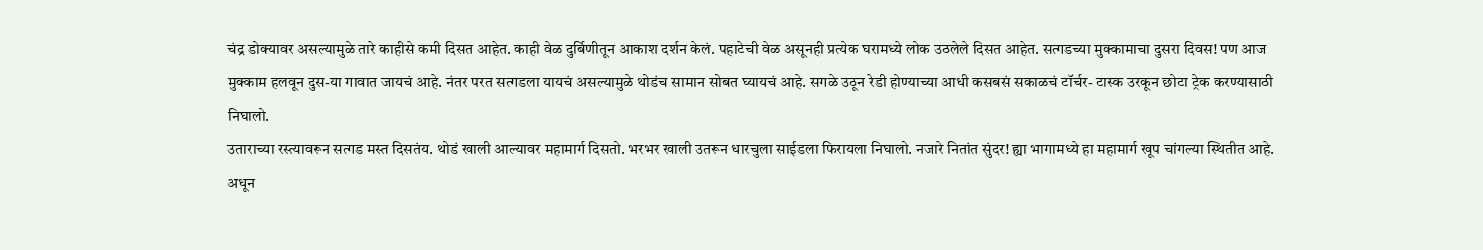चंद्र डोक्यावर असल्यामुळे तारे काहीसे कमी दिसत आहेत. काही वेळ दुर्बिणीतून आकाश दर्शन केलं. पहाटेची वेळ असूनही प्रत्येक घरामध्ये लोक उठलेले दिसत आहेत. सत्गडच्या मुक्कामाचा दुसरा दिवस! पण आज मुक्काम हलवून दुस-या गावात जायचं आहे. नंतर परत सत्गडला यायचं असल्यामुळे थोडंच सामान सोबत घ्यायचं आहे. सगळे उठून रेडी होण्याच्या आधी कसबसं सकाळचं टॉर्चर- टास्क उरकून छोटा ट्रेक करण्यासाठी निघालो.
उताराच्या रस्त्यावरून सत्गड मस्त दिसतंय. थोडं खाली आल्यावर महामार्ग दिसतो. भरभर खाली उतरून धारचुला साईडला फिरायला निघालो. नजारे नितांत सुंदर! ह्या भागामध्ये हा महामार्ग खूप चांगल्या स्थितीत आहे. अधून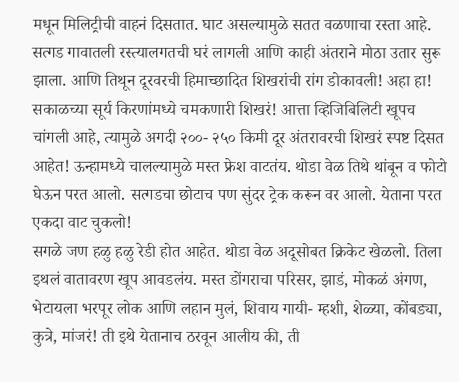मधून मिलिट्रीची वाहनं दिसतात. घाट असल्यामुळे सतत वळणाचा रस्ता आहे. सत्गड गावातली रस्त्यालगतची घरं लागली आणि काही अंतराने मोठा उतार सुरू झाला. आणि तिथून दूरवरची हिमाच्छादित शिखरांची रांग डोकावली! अहा हा! सकाळच्या सूर्य किरणांमध्ये चमकणारी शिखरं! आत्ता व्हिजिबिलिटी खूपच चांगली आहे, त्यामुळे अगदी २००- २५० किमी दूर अंतरावरची शिखरं स्पष्ट दिसत आहेत! ऊन्हामध्ये चालल्यामुळे मस्त फ्रेश वाटतंय. थोडा वेळ तिथे थांबून व फोटो घेऊन परत आलो. सत्गडचा छोटाच पण सुंदर ट्रेक करून वर आलो. येताना परत एकदा वाट चुकलो!
सगळे जण हळु हळु रेडी होत आहेत. थोडा वेळ अदूसोबत क्रिकेट खेळलो. तिला इथलं वातावरण खूप आवडलंय. मस्त डोंगराचा परिसर, झाडं, मोकळं अंगण, भेटायला भरपूर लोक आणि लहान मुलं, शिवाय गायी- म्हशी, शेळ्या, कोंबड्या, कुत्रे, मांजरं! ती इथे येतानाच ठरवून आलीय की, ती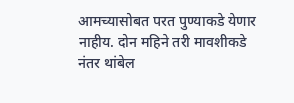आमच्यासोबत परत पुण्याकडे येणार नाहीय. दोन महिने तरी मावशीकडे नंतर थांबेल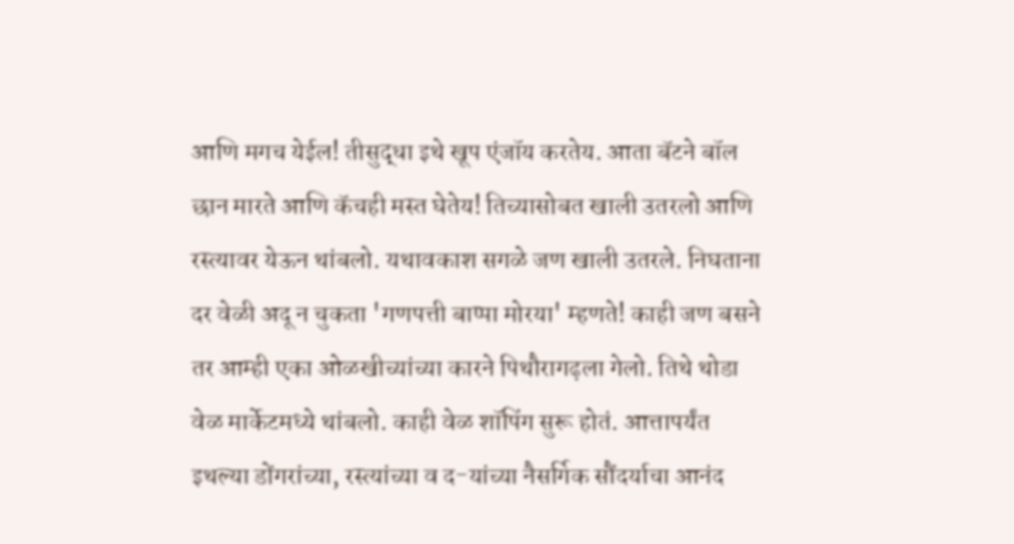आणि मगच येईल! तीसुद्धा इथे खूप एंजॉय करतेय. आता बॅटने बॉल छान मारते आणि कॅचही मस्त घेतेय! तिच्यासोबत खाली उतरलो आणि रस्त्यावर येऊन थांबलो. यथावकाश सगळे जण खाली उतरले. निघताना दर वेळी अदू न चुकता 'गणपत्ती बाप्पा मोरया' म्हणते! काही जण बसने तर आम्ही एका ओळखीच्यांच्या कारने पिथौरागढ़ला गेलो. तिथे थोडा वेळ मार्केटमध्ये थांबलो. काही वेळ शॉपिंग सुरू होतं. आत्तापर्यंत इथल्या डोंगरांच्या, रस्त्यांच्या व द-यांच्या नैसर्गिक सौंदर्याचा आनंद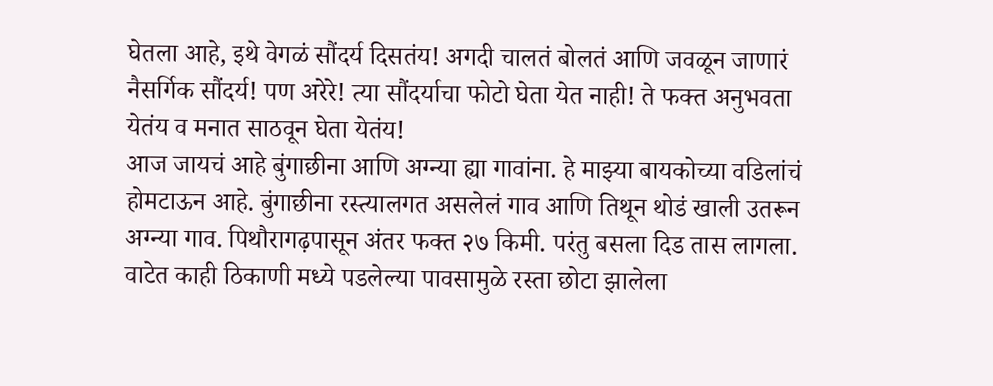घेतला आहे, इथे वेगळं सौंदर्य दिसतंय! अगदी चालतं बोलतं आणि जवळून जाणारं नैसर्गिक सौंदर्य! पण अरेरे! त्या सौंदर्याचा फोटो घेता येत नाही! ते फक्त अनुभवता येतंय व मनात साठवून घेता येतंय!
आज जायचं आहे बुंगाछीना आणि अग्न्या ह्या गावांना. हे माझ्या बायकोच्या वडिलांचं होमटाऊन आहे. बुंगाछीना रस्त्यालगत असलेलं गाव आणि तिथून थोडं खाली उतरून अग्न्या गाव. पिथौरागढ़पासून अंतर फक्त २७ किमी. परंतु बसला दिड तास लागला. वाटेत काही ठिकाणी मध्ये पडलेल्या पावसामुळे रस्ता छोटा झालेला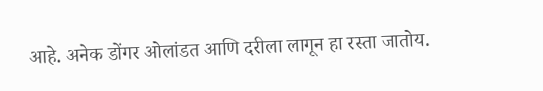आहे. अनेक डोंगर ओलांडत आणि दरीला लागून हा रस्ता जातोय.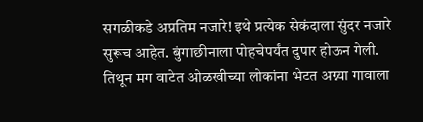सगळीकडे अप्रतिम नजारे! इथे प्रत्येक सेकंदाला सुंदर नजारे सुरूच आहेत. बुंगाछीनाला पोहचेपर्यंत दुपार होऊन गेली. तिथून मग वाटेत ओळखीच्या लोकांना भेटत अग्न्या गावाला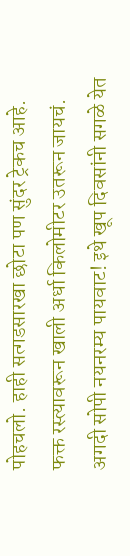पोहचलो. हाही सत्गडसारखा छोटा पण सुंदर ट्रेकच आहे. फक्त रस्त्यावरून खाली अर्धा किलोमीटर उतरून जायचं. अगदी सोपी नयनरम्य पायवाट! इथे खूप दिवसांनी सगळे येत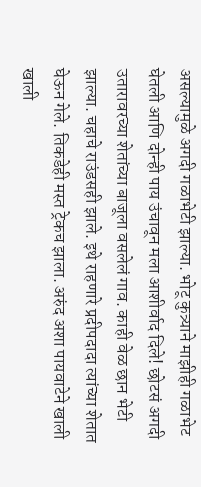असल्यामुळे अगदी गळाभेटी झाल्या. भोटू कुत्र्याने माझीही गळाभेट घेतली आणि दोन्ही पाय उंचावून मला आशीर्वाद दिले! छोटसं अगदी उतारावरच्या शेतांच्या बाजूला वसलेलं गाव. काही वेळ छान भेटी झाल्या. चहाचे राउंडसही झाले. इथे राहणारे प्रदीपदादा त्यांच्या शेतात घेऊन गेले. तिकडेही मस्त ट्रेकच झाला. अरुंद अशा पायवाटेने खाली खाली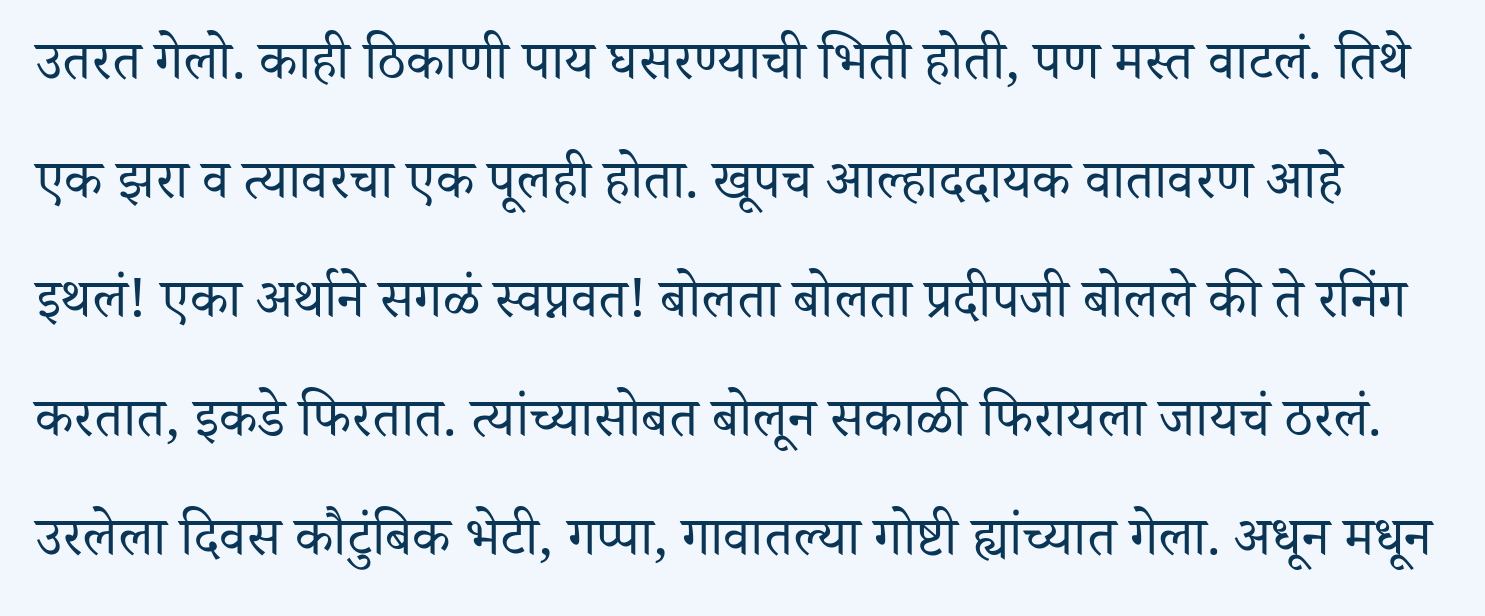उतरत गेलो. काही ठिकाणी पाय घसरण्याची भिती होती, पण मस्त वाटलं. तिथे एक झरा व त्यावरचा एक पूलही होता. खूपच आल्हाददायक वातावरण आहे इथलं! एका अर्थाने सगळं स्वप्नवत! बोलता बोलता प्रदीपजी बोलले की ते रनिंग करतात, इकडे फिरतात. त्यांच्यासोबत बोलून सकाळी फिरायला जायचं ठरलं. उरलेला दिवस कौटुंबिक भेटी, गप्पा, गावातल्या गोष्टी ह्यांच्यात गेला. अधून मधून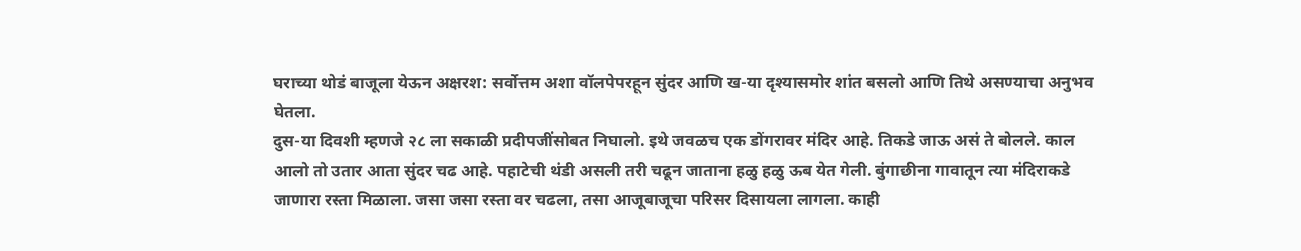घराच्या थोडं बाजूला येऊन अक्षरश: सर्वोत्तम अशा वॉलपेपरहून सुंदर आणि ख-या दृश्यासमोर शांत बसलो आणि तिथे असण्याचा अनुभव घेतला.
दुस-या दिवशी म्हणजे २८ ला सकाळी प्रदीपजींसोबत निघालो. इथे जवळच एक डोंगरावर मंदिर आहे. तिकडे जाऊ असं ते बोलले. काल आलो तो उतार आता सुंदर चढ आहे. पहाटेची थंडी असली तरी चढून जाताना हळु हळु ऊब येत गेली. बुंगाछीना गावातून त्या मंदिराकडे जाणारा रस्ता मिळाला. जसा जसा रस्ता वर चढला, तसा आजूबाजूचा परिसर दिसायला लागला. काही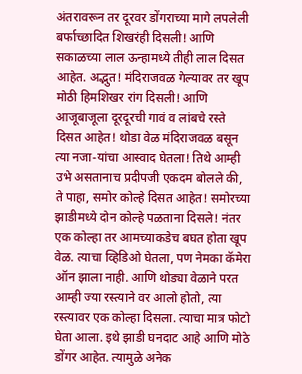अंतरावरून तर दूरवर डोंगराच्या मागे लपलेली बर्फाच्छादित शिखरंही दिसली! आणि सकाळच्या लाल ऊन्हामध्ये तीही लाल दिसत आहेत. अद्भुत! मंदिराजवळ गेल्यावर तर खूप मोठी हिमशिखर रांग दिसली! आणि आजूबाजूला दूरदूरची गावं व लांबचे रस्ते दिसत आहेत! थोडा वेळ मंदिराजवळ बसून त्या नजा-यांचा आस्वाद घेतला! तिथे आम्ही उभे असतानाच प्रदीपजी एकदम बोलले की, ते पाहा, समोर कोल्हे दिसत आहेत! समोरच्या झाडीमध्ये दोन कोल्हे पळताना दिसले! नंतर एक कोल्हा तर आमच्याकडेच बघत होता खूप वेळ. त्याचा व्हिडिओ घेतला, पण नेमका कॅमेरा ऑन झाला नाही. आणि थोड्या वेळाने परत आम्ही ज्या रस्त्याने वर आलो होतो, त्या रस्त्यावर एक कोल्हा दिसला. त्याचा मात्र फोटो घेता आला. इथे झाडी घनदाट आहे आणि मोठे डोंगर आहेत. त्यामुळे अनेक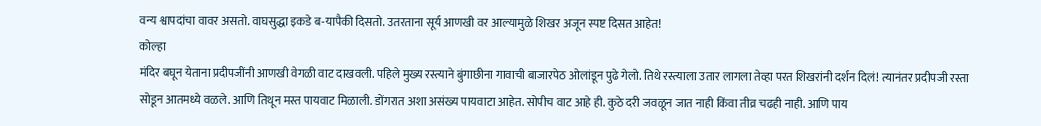वन्य श्वापदांचा वावर असतो. वाघसुद्धा इकडे ब-यापैकी दिसतो. उतरताना सूर्य आणखी वर आल्यामुळे शिखर अजून स्पष्ट दिसत आहेत!
कोल्हा
मंदिर बघून येताना प्रदीपजींनी आणखी वेगळी वाट दाखवली. पहिले मुख्य रस्त्याने बुंगाछीना गावाची बाजारपेठ ओलांडून पुढे गेलो. तिथे रस्त्याला उतार लागला तेव्हा परत शिखरांनी दर्शन दिलं! त्यानंतर प्रदीपजी रस्ता सोडून आतमध्ये वळले. आणि तिथून मस्त पायवाट मिळाली. डोंगरात अशा असंख्य पायवाटा आहेत. सोपीच वाट आहे ही. कुठे दरी जवळून जात नाही किंवा तीव्र चढही नाही. आणि पाय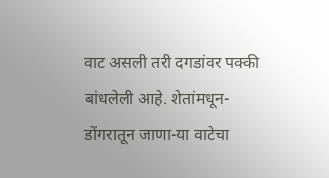वाट असली तरी दगडांवर पक्की बांधलेली आहे. शेतांमधून- डोंगरातून जाणा-या वाटेचा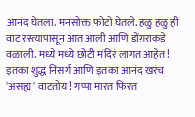आनंद घेतला. मनसोक्त फोटो घेतले. हळु हळु ही वाट रस्त्यापासून आत आली आणि डोंग़राकडे वळाली. मध्ये मध्ये छोटी मंदिरं लागत आहेत! इतका शुद्ध निसर्ग आणि इतका आनंद खरंच 'असह्य' वाटतोय! गप्पा मारत फिरत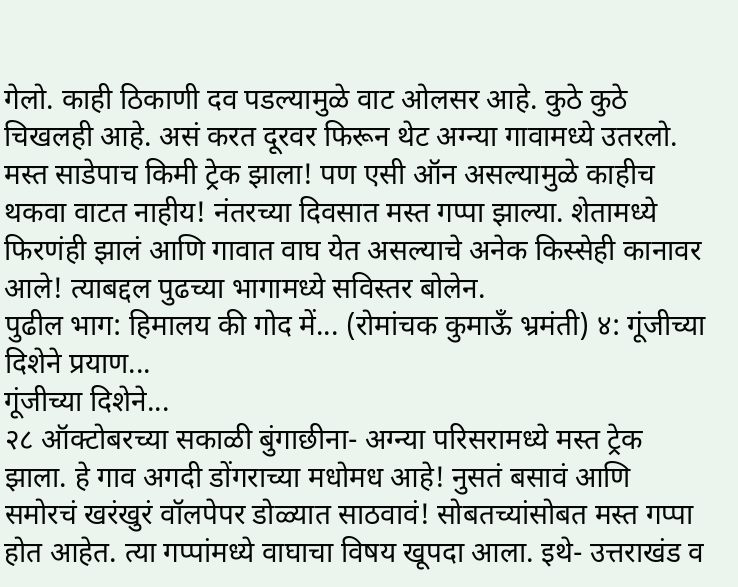गेलो. काही ठिकाणी दव पडल्यामुळे वाट ओलसर आहे. कुठे कुठे चिखलही आहे. असं करत दूरवर फिरून थेट अग्न्या गावामध्ये उतरलो. मस्त साडेपाच किमी ट्रेक झाला! पण एसी ऑन असल्यामुळे काहीच थकवा वाटत नाहीय! नंतरच्या दिवसात मस्त गप्पा झाल्या. शेतामध्ये फिरणंही झालं आणि गावात वाघ येत असल्याचे अनेक किस्सेही कानावर आले! त्याबद्दल पुढच्या भागामध्ये सविस्तर बोलेन.
पुढील भाग: हिमालय की गोद में... (रोमांचक कुमाऊँ भ्रमंती) ४: गूंजीच्या दिशेने प्रयाण...
गूंजीच्या दिशेने...
२८ ऑक्टोबरच्या सकाळी बुंगाछीना- अग्न्या परिसरामध्ये मस्त ट्रेक झाला. हे गाव अगदी डोंगराच्या मधोमध आहे! नुसतं बसावं आणि समोरचं खरंखुरं वॉलपेपर डोळ्यात साठवावं! सोबतच्यांसोबत मस्त गप्पा होत आहेत. त्या गप्पांमध्ये वाघाचा विषय खूपदा आला. इथे- उत्तराखंड व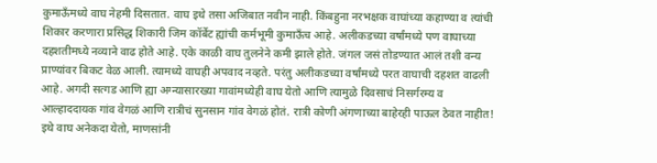कुमाऊँमध्ये वाघ नेहमी दिसतात. वाघ इथे तसा अजिबात नवीन नाही. किंबहुना नरभक्षक वाघांच्या कहाण्या व त्यांची शिकार करणारा प्रसिद्ध शिकारी जिम कॉर्बेट ह्यांची कर्मभूमी कुमाऊँच आहे. अलीकडच्या वर्षांमध्ये पण वाघाच्या दहशतीमध्ये नव्याने वाढ होते आहे. एके काळी वाघ तुलनेने कमी झाले होते. जंगल जसं तोडण्यात आलं तशी वन्य प्राण्यांवर बिकट वेळ आली. त्यामध्ये वाघही अपवाद नव्हते. परंतु अलीकडच्या वर्षांमध्ये परत वाघाची दहशत वाढली आहे. अगदी सत्गड आणि ह्या अग्न्यासारख्या गावांमध्येही वाघ येतो आणि त्यामुळे दिवसाचं निसर्गरम्य व आल्हाददायक गांव वेगळं आणि रात्रीचं सुनसान गांव वेगळं होतं. रात्री कोणी अंगणाच्या बाहेरही पाऊल ठेवत नाहीत!
इथे वाघ अनेकदा येतो, माणसांनी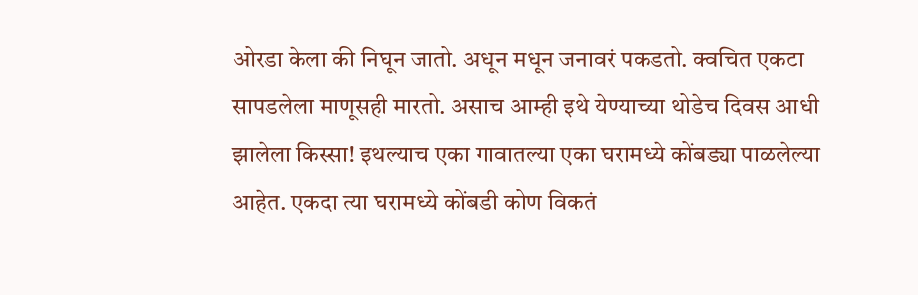ओरडा केला की निघून जातो. अधून मधून जनावरं पकडतो. क्वचित एकटा सापडलेला माणूसही मारतो. असाच आम्ही इथे येण्याच्या थोडेच दिवस आधी झालेला किस्सा! इथल्याच एका गावातल्या एका घरामध्ये कोंबड्या पाळलेल्या आहेत. एकदा त्या घरामध्ये कोंबडी कोण विकतं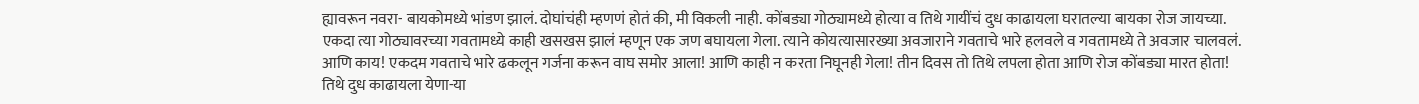ह्यावरून नवरा- बायकोमध्ये भांडण झालं. दोघांचंही म्हणणं होतं की, मी विकली नाही. कोंबड्या गोठ्यामध्ये होत्या व तिथे गायींचं दुध काढायला घरातल्या बायका रोज जायच्या. एकदा त्या गोठ्यावरच्या गवतामध्ये काही खसखस झालं म्हणून एक जण बघायला गेला. त्याने कोयत्यासारख्या अवजाराने गवताचे भारे हलवले व गवतामध्ये ते अवजार चालवलं. आणि काय! एकदम गवताचे भारे ढकलून गर्जना करून वाघ समोर आला! आणि काही न करता निघूनही गेला! तीन दिवस तो तिथे लपला होता आणि रोज कोंबड्या मारत होता! तिथे दुध काढायला येणा-या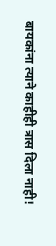बायकांना त्याने काहीही त्रास दिला नाही!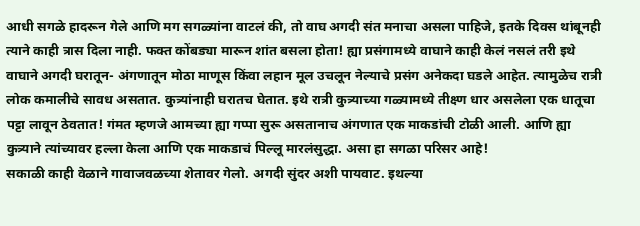आधी सगळे हादरून गेले आणि मग सगळ्यांना वाटलं की, तो वाघ अगदी संत मनाचा असला पाहिजे, इतके दिवस थांबूनही त्याने काही त्रास दिला नाही. फक्त कोंबड्या मारून शांत बसला होता! ह्या प्रसंगामध्ये वाघाने काही केलं नसलं तरी इथे वाघाने अगदी घरातून- अंगणातून मोठा माणूस किंवा लहान मूल उचलून नेल्याचे प्रसंग अनेकदा घडले आहेत. त्यामुळेच रात्री लोक कमालीचे सावध असतात. कुत्र्यांनाही घरातच घेतात. इथे रात्री कुत्र्याच्या गळ्यामध्ये तीक्ष्ण धार असलेला एक धातूचा पट्टा लावून ठेवतात! गंमत म्हणजे आमच्या ह्या गप्पा सुरू असतानाच अंगणात एक माकडांची टोळी आली. आणि ह्या कुत्र्याने त्यांच्यावर हल्ला केला आणि एक माकडाचं पिल्लू मारलंसुद्धा. असा हा सगळा परिसर आहे!
सकाळी काही वेळाने गावाजवळच्या शेतावर गेलो. अगदी सुंदर अशी पायवाट. इथल्या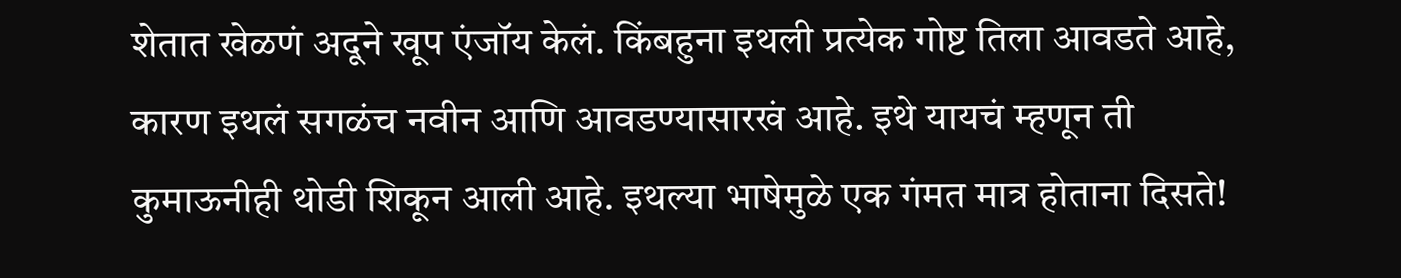शेतात खेळणं अदूने खूप एंजॉय केलं. किंबहुना इथली प्रत्येक गोष्ट तिला आवडते आहे, कारण इथलं सगळंच नवीन आणि आवडण्यासारखं आहे. इथे यायचं म्हणून ती कुमाऊनीही थोडी शिकून आली आहे. इथल्या भाषेमुळे एक गंमत मात्र होताना दिसते!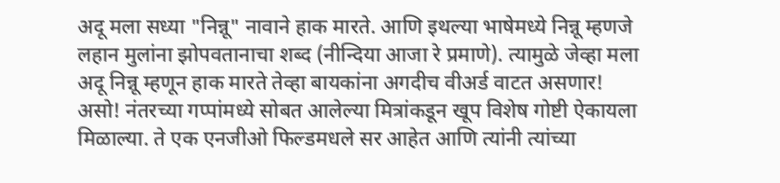अदू मला सध्या "निन्नू" नावाने हाक मारते. आणि इथल्या भाषेमध्ये निन्नू म्हणजे लहान मुलांना झोपवतानाचा शब्द (नीन्दिया आजा रे प्रमाणे). त्यामुळे जेव्हा मला अदू निन्नू म्हणून हाक मारते तेव्हा बायकांना अगदीच वीअर्ड वाटत असणार! असो! नंतरच्या गप्पांमध्ये सोबत आलेल्या मित्रांकडून खूप विशेष गोष्टी ऐकायला मिळाल्या. ते एक एनजीओ फिल्डमधले सर आहेत आणि त्यांनी त्यांच्या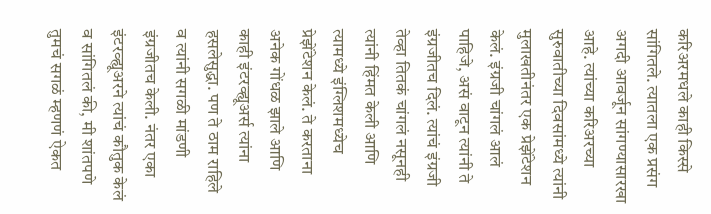करिअरमधले काही किस्से सांगितले. त्यातला एक प्रसंग अगदी आवर्जून सांगण्यासारखा आहे. त्यांच्या करिअरच्या सुरुवातीच्या दिवसांमध्ये त्यांनी मुलाखतीनंतर एक प्रेझेंटेशन केलं. इंग्रजी चांगलं आलं पाहिजे, असं वाटून त्यांनी ते इंग्रजीतच दिलं. त्यांचं इंग्रजी तेव्हा तितकं चांगलं नसूनही त्यांनी हिंमत केली आणि त्यामध्ये इंग्लिशमध्येच प्रेझेंटेशन केलं. ते करताना अनेक गोंधळ झाले आणि काही इंटरव्ह्यूअर्स त्यांना हसलेसुद्धा. पण ते ठाम राहिले व त्यांनी सगळी मांडणी इंग्रजीतच केली. नंतर एका इंटरव्ह्यूअरने त्यांचं कौतुक केलं व सांगितलं की, मी शांतपणे तुमचं सगळं म्हणणं ऐकत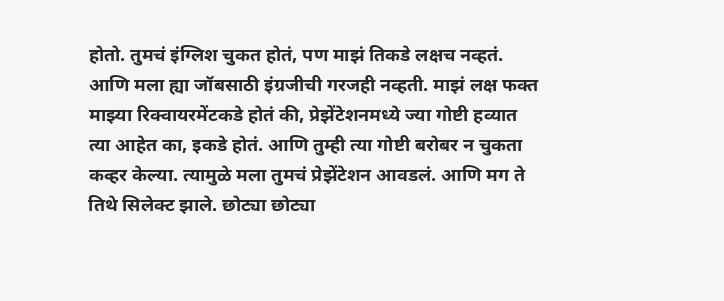होतो. तुमचं इंग्लिश चुकत होतं, पण माझं तिकडे लक्षच नव्हतं. आणि मला ह्या जॉबसाठी इंग्रजीची गरजही नव्हती. माझं लक्ष फक्त माझ्या रिक्वायरमेंटकडे होतं की, प्रेझेंटेशनमध्ये ज्या गोष्टी हव्यात त्या आहेत का, इकडे होतं. आणि तुम्ही त्या गोष्टी बरोबर न चुकता कव्हर केल्या. त्यामुळे मला तुमचं प्रेझेंटेशन आवडलं. आणि मग ते तिथे सिलेक्ट झाले. छोट्या छोट्या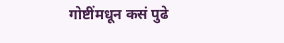गोष्टींमधून कसं पुढे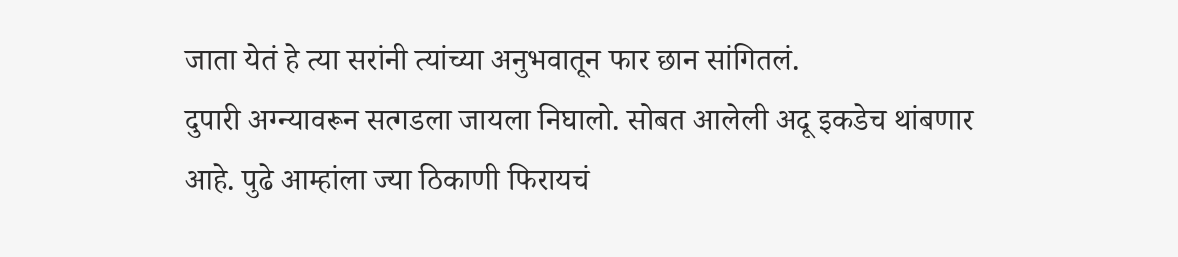जाता येतं हे त्या सरांनी त्यांच्या अनुभवातून फार छान सांगितलं.
दुपारी अग्न्यावरून सत्गडला जायला निघालो. सोबत आलेली अदू इकडेच थांबणार आहे. पुढे आम्हांला ज्या ठिकाणी फिरायचं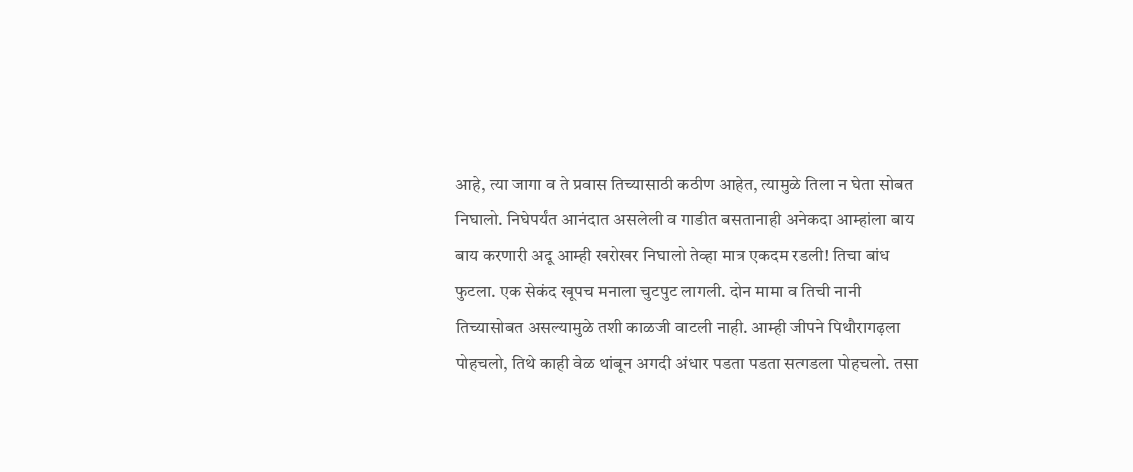आहे, त्या जागा व ते प्रवास तिच्यासाठी कठीण आहेत, त्यामुळे तिला न घेता सोबत निघालो. निघेपर्यंत आनंदात असलेली व गाडीत बसतानाही अनेकदा आम्हांला बाय बाय करणारी अदू आम्ही खरोखर निघालो तेव्हा मात्र एकदम रडली! तिचा बांध फुटला. एक सेकंद खूपच मनाला चुटपुट लागली. दोन मामा व तिची नानी तिच्यासोबत असल्यामुळे तशी काळजी वाटली नाही. आम्ही जीपने पिथौरागढ़ला पोहचलो, तिथे काही वेळ थांबून अगदी अंधार पडता पडता सत्गडला पोहचलो. तसा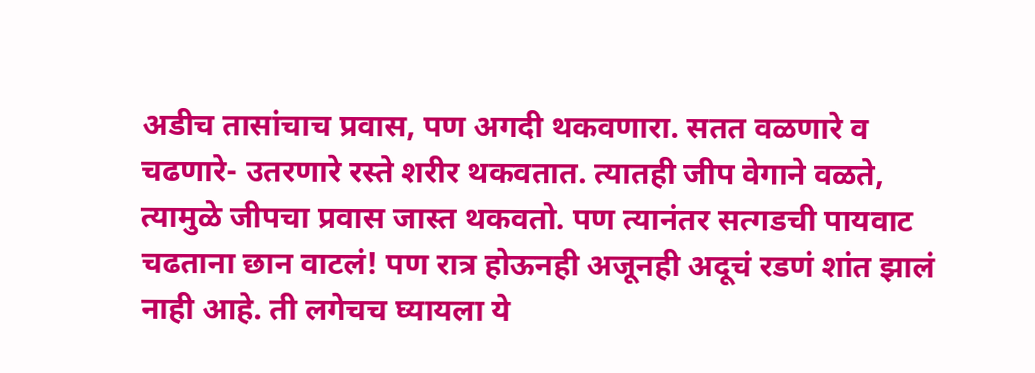अडीच तासांचाच प्रवास, पण अगदी थकवणारा. सतत वळणारे व चढणारे- उतरणारे रस्ते शरीर थकवतात. त्यातही जीप वेगाने वळते, त्यामुळे जीपचा प्रवास जास्त थकवतो. पण त्यानंतर सत्गडची पायवाट चढताना छान वाटलं! पण रात्र होऊनही अजूनही अदूचं रडणं शांत झालं नाही आहे. ती लगेचच घ्यायला ये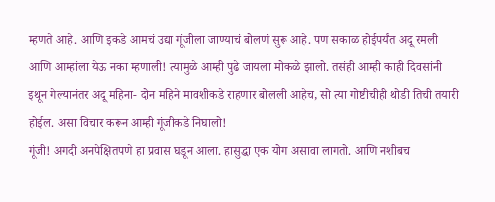म्हणते आहे. आणि इकडे आमचं उद्या गूंजीला जाण्याचं बोलणं सुरू आहे. पण सकाळ होईपर्यंत अदू रमली आणि आम्हांला येऊ नका म्हणाली! त्यामुळे आम्ही पुढे जायला मोकळे झालो. तसंही आम्ही काही दिवसांनी इथून गेल्यानंतर अदू महिना- दोन महिने मावशीकडे राहणार बोलली आहेच, सो त्या गोष्टीचीही थोडी तिची तयारी होईल. असा विचार करून आम्ही गूंजीकडे निघालो!
गूंजी! अगदी अनपेक्षितपणे हा प्रवास घडून आला. हासुद्धा एक योग असावा लागतो. आणि नशीबच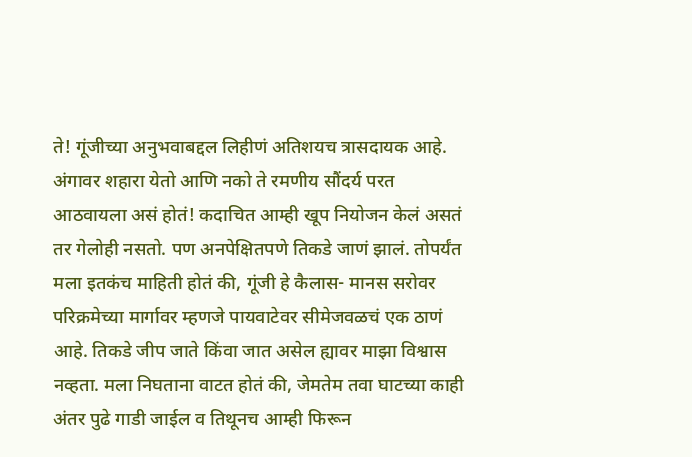ते! गूंजीच्या अनुभवाबद्दल लिहीणं अतिशयच त्रासदायक आहे. अंगावर शहारा येतो आणि नको ते रमणीय सौंदर्य परत आठवायला असं होतं! कदाचित आम्ही खूप नियोजन केलं असतं तर गेलोही नसतो. पण अनपेक्षितपणे तिकडे जाणं झालं. तोपर्यंत मला इतकंच माहिती होतं की, गूंजी हे कैलास- मानस सरोवर परिक्रमेच्या मार्गावर म्हणजे पायवाटेवर सीमेजवळचं एक ठाणं आहे. तिकडे जीप जाते किंवा जात असेल ह्यावर माझा विश्वास नव्हता. मला निघताना वाटत होतं की, जेमतेम तवा घाटच्या काही अंतर पुढे गाडी जाईल व तिथूनच आम्ही फिरून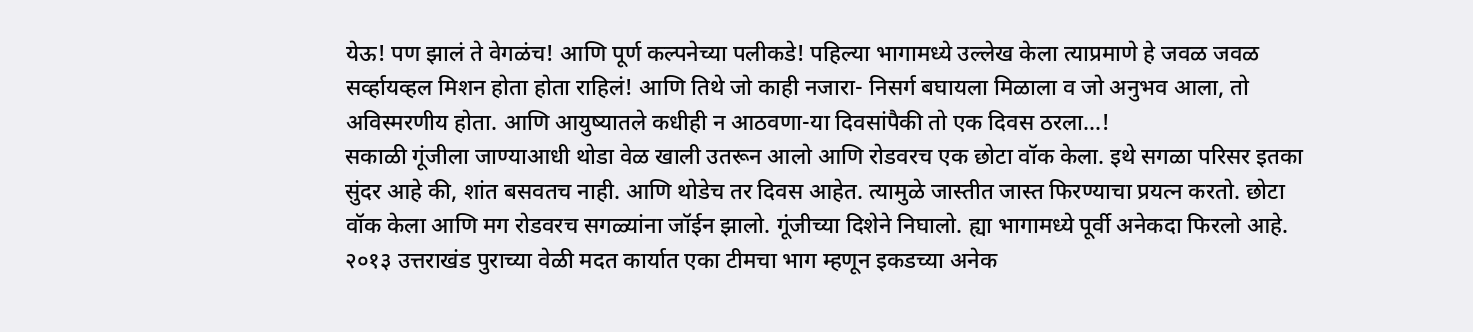येऊ! पण झालं ते वेगळंच! आणि पूर्ण कल्पनेच्या पलीकडे! पहिल्या भागामध्ये उल्लेख केला त्याप्रमाणे हे जवळ जवळ सर्व्हायव्हल मिशन होता होता राहिलं! आणि तिथे जो काही नजारा- निसर्ग बघायला मिळाला व जो अनुभव आला, तो अविस्मरणीय होता. आणि आयुष्यातले कधीही न आठवणा-या दिवसांपैकी तो एक दिवस ठरला...!
सकाळी गूंजीला जाण्याआधी थोडा वेळ खाली उतरून आलो आणि रोडवरच एक छोटा वॉक केला. इथे सगळा परिसर इतका सुंदर आहे की, शांत बसवतच नाही. आणि थोडेच तर दिवस आहेत. त्यामुळे जास्तीत जास्त फिरण्याचा प्रयत्न करतो. छोटा वॉक केला आणि मग रोडवरच सगळ्यांना जॉईन झालो. गूंजीच्या दिशेने निघालो. ह्या भागामध्ये पूर्वी अनेकदा फिरलो आहे. २०१३ उत्तराखंड पुराच्या वेळी मदत कार्यात एका टीमचा भाग म्हणून इकडच्या अनेक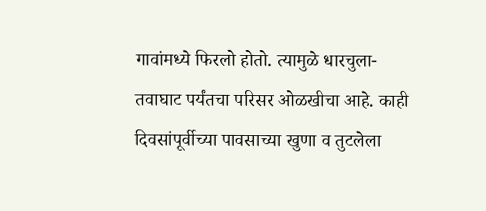गावांमध्ये फिरलो होतो. त्यामुळे धारचुला- तवाघाट पर्यंतचा परिसर ओळखीचा आहे. काही दिवसांपूर्वीच्या पावसाच्या खुणा व तुटलेला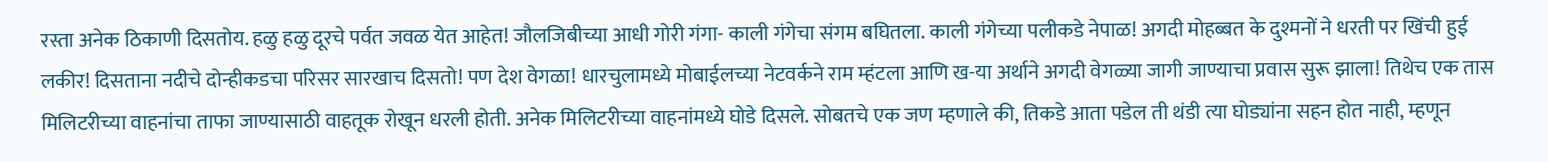रस्ता अनेक ठिकाणी दिसतोय. हळु हळु दूरचे पर्वत जवळ येत आहेत! जौलजिबीच्या आधी गोरी गंगा- काली गंगेचा संगम बघितला. काली गंगेच्या पलीकडे नेपाळ! अगदी मोहब्बत के दुश्मनों ने धरती पर खिंची हुई लकीर! दिसताना नदीचे दोन्हीकडचा परिसर सारखाच दिसतो! पण देश वेगळा! धारचुलामध्ये मोबाईलच्या नेटवर्कने राम म्हंटला आणि ख-या अर्थाने अगदी वेगळ्या जागी जाण्याचा प्रवास सुरू झाला! तिथेच एक तास मिलिटरीच्या वाहनांचा ताफा जाण्यासाठी वाहतूक रोखून धरली होती. अनेक मिलिटरीच्या वाहनांमध्ये घोडे दिसले. सोबतचे एक जण म्हणाले की, तिकडे आता पडेल ती थंडी त्या घोड्यांना सहन होत नाही, म्हणून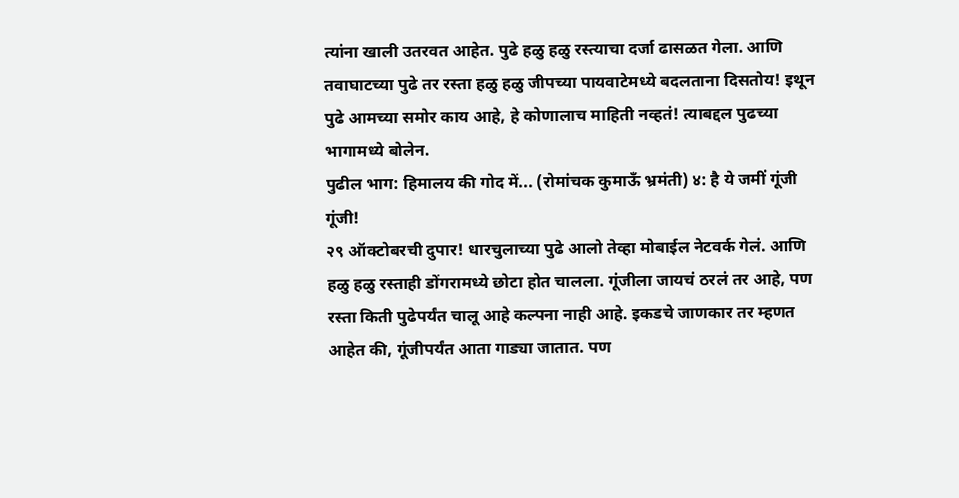त्यांना खाली उतरवत आहेत. पुढे हळु हळु रस्त्याचा दर्जा ढासळत गेला. आणि तवाघाटच्या पुढे तर रस्ता हळु हळु जीपच्या पायवाटेमध्ये बदलताना दिसतोय! इथून पुढे आमच्या समोर काय आहे, हे कोणालाच माहिती नव्हतं! त्याबद्दल पुढच्या भागामध्ये बोलेन.
पुढील भाग: हिमालय की गोद में... (रोमांचक कुमाऊँ भ्रमंती) ४: है ये जमीं गूंजी गूंजी!
२९ ऑक्टोबरची दुपार! धारचुलाच्या पुढे आलो तेव्हा मोबाईल नेटवर्क गेलं. आणि हळु हळु रस्ताही डोंगरामध्ये छोटा होत चालला. गूंजीला जायचं ठरलं तर आहे, पण रस्ता किती पुढेपर्यंत चालू आहे कल्पना नाही आहे. इकडचे जाणकार तर म्हणत आहेत की, गूंजीपर्यंत आता गाड्या जातात. पण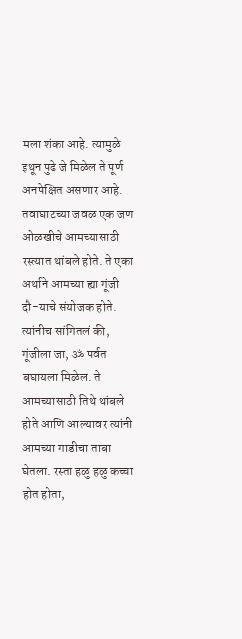मला शंका आहे. त्यामुळे इथून पुढे जे मिळेल ते पूर्ण अनपेक्षित असणार आहे. तवाघाटच्या जवळ एक जण ओळखीचे आमच्यासाठी रस्त्यात थांबले होते. ते एका अर्थाने आमच्या ह्या गूंजी दौ-याचे संयोजक होते. त्यांनीच सांगितलं की, गूंजीला जा, ॐ पर्वत बघायला मिळेल. ते आमच्यासाठी तिथे थांबले होते आणि आल्यावर त्यांनी आमच्या गाडीचा ताबा घेतला. रस्ता हळु हळु कच्चा होत होता,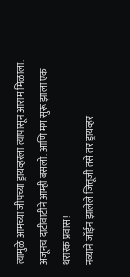त्यामुळे आमच्या जीपच्या ड्रायव्हरला त्यापासून आराम मिळाला. अजूनच दाटीवाटीने आम्ही बसलो. आणि मग सुरू झाला एक थरारक प्रवास!
नव्याने जॉईन झालेले जित्तूजी तसे तर ड्रायव्हर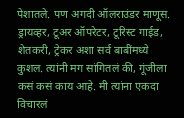पेशातले. पण अगदी ऑलराउंडर माणूस. ड्रायव्हर, टूअर ऑपरेटर, टूरिस्ट गाईड, शेतकरी, ट्रेकर अशा सर्व बाबींमध्ये कुशल. त्यांनी मग सांगितलं की, गूंजीला कसं कसं काय आहे. मी त्यांना एकदा विचारलं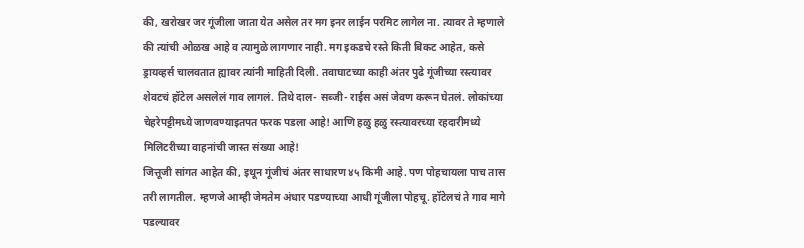की, खरोखर जर गूंजीला जाता येत असेल तर मग इनर लाईन परमिट लागेल ना. त्यावर ते म्हणाले की त्यांची ओळख आहे व त्यामुळे लागणार नाही. मग इकडचे रस्ते किती बिकट आहेत, कसे ड्रायव्हर्स चालवतात ह्यावर त्यांनी माहिती दिली. तवाघाटच्या काही अंतर पुढे गूंजीच्या रस्त्यावर शेवटचं हॉटेल असलेलं गाव लागलं. तिथे दाल- सब्जी- राईस असं जेवण करून घेतलं. लोकांच्या चेहरेपट्टीमध्ये जाणवण्याइतपत फरक पडला आहे! आणि हळु हळु रस्त्यावरच्या रहदारीमध्ये मिलिटरीच्या वाहनांची जास्त संख्या आहे!
जित्तूजी सांगत आहेत की, इथून गूंजीचं अंतर साधारण ४५ किमी आहे. पण पोहचायला पाच तास तरी लागतील. म्हणजे आम्ही जेमतेम अंधार पडण्याच्या आधी गूंजीला पोहचू. हॉटेलचं ते गाव मागे पडल्यावर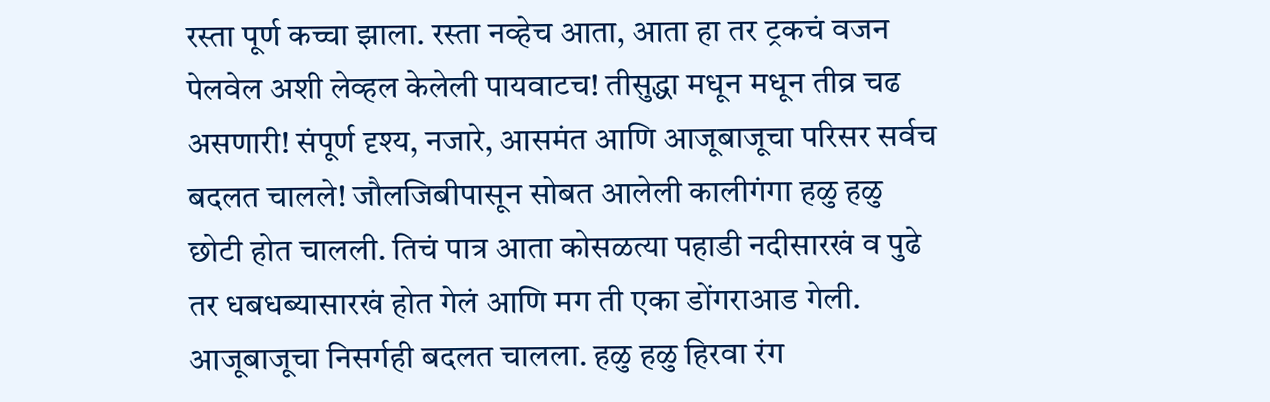रस्ता पूर्ण कच्चा झाला. रस्ता नव्हेच आता, आता हा तर ट्रकचं वजन पेलवेल अशी लेव्हल केलेली पायवाटच! तीसुद्धा मधून मधून तीव्र चढ असणारी! संपूर्ण दृश्य, नजारे, आसमंत आणि आजूबाजूचा परिसर सर्वच बदलत चालले! जौलजिबीपासून सोबत आलेली कालीगंगा हळु हळु छोटी होत चालली. तिचं पात्र आता कोसळत्या पहाडी नदीसारखं व पुढे तर धबधब्यासारखं होत गेलं आणि मग ती एका डोंगराआड गेली. आजूबाजूचा निसर्गही बदलत चालला. हळु हळु हिरवा रंग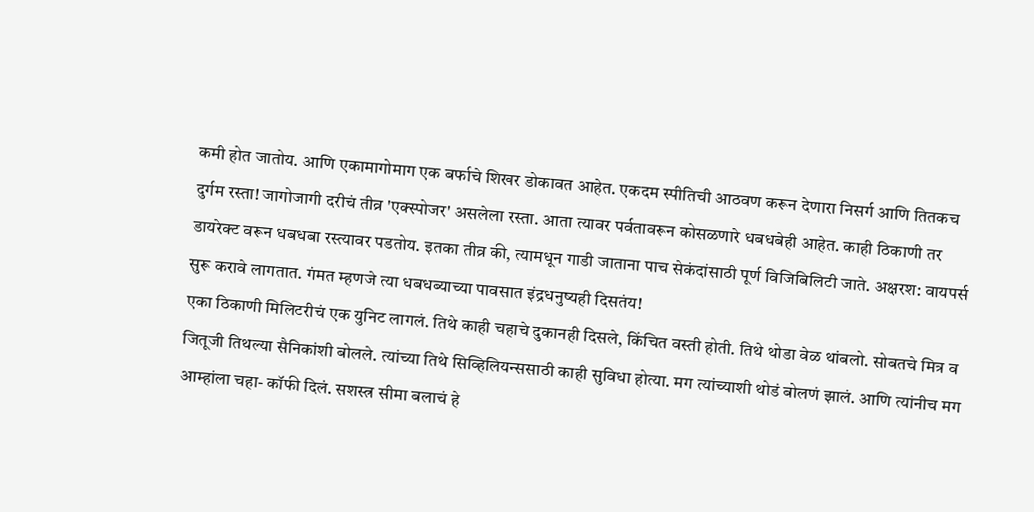कमी होत जातोय. आणि एकामागोमाग एक बर्फाचे शिखर डोकावत आहेत. एकदम स्पीतिची आठवण करून देणारा निसर्ग आणि तितकच दुर्गम रस्ता! जागोजागी दरीचं तीव्र 'एक्स्पोजर' असलेला रस्ता. आता त्यावर पर्वतावरून कोसळणारे धबधबेही आहेत. काही ठिकाणी तर डायरेक्ट वरून धबधबा रस्त्यावर पडतोय. इतका तीव्र की, त्यामधून गाडी जाताना पाच सेकंदांसाठी पूर्ण विजिबिलिटी जाते. अक्षरश: वायपर्स सुरू करावे लागतात. गंमत म्हणजे त्या धबधब्याच्या पावसात इंद्रधनुष्यही दिसतंय!
एका ठिकाणी मिलिटरीचं एक युनिट लागलं. तिथे काही चहाचे दुकानही दिसले, किंचित वस्ती होती. तिथे थोडा वेळ थांबलो. सोबतचे मित्र व जितूजी तिथल्या सैनिकांशी बोलले. त्यांच्या तिथे सिव्हिलियन्ससाठी काही सुविधा होत्या. मग त्यांच्याशी थोडं बोलणं झालं. आणि त्यांनीच मग आम्हांला चहा- कॉफी दिलं. सशस्त्र सीमा बलाचं हे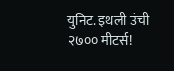युनिट. इथली उंची २७०० मीटर्स!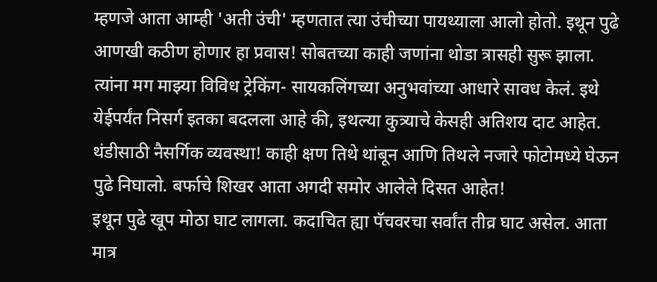म्हणजे आता आम्ही 'अती उंची' म्हणतात त्या उंचीच्या पायथ्याला आलो होतो. इथून पुढे आणखी कठीण होणार हा प्रवास! सोबतच्या काही जणांना थोडा त्रासही सुरू झाला. त्यांना मग माझ्या विविध ट्रेकिंग- सायकलिंगच्या अनुभवांच्या आधारे सावध केलं. इथे येईपर्यंत निसर्ग इतका बदलला आहे की, इथल्या कुत्र्याचे केसही अतिशय दाट आहेत. थंडीसाठी नैसर्गिक व्यवस्था! काही क्षण तिथे थांबून आणि तिथले नजारे फोटोमध्ये घेऊन पुढे निघालो. बर्फाचे शिखर आता अगदी समोर आलेले दिसत आहेत!
इथून पुढे खूप मोठा घाट लागला. कदाचित ह्या पॅचवरचा सर्वांत तीव्र घाट असेल. आता मात्र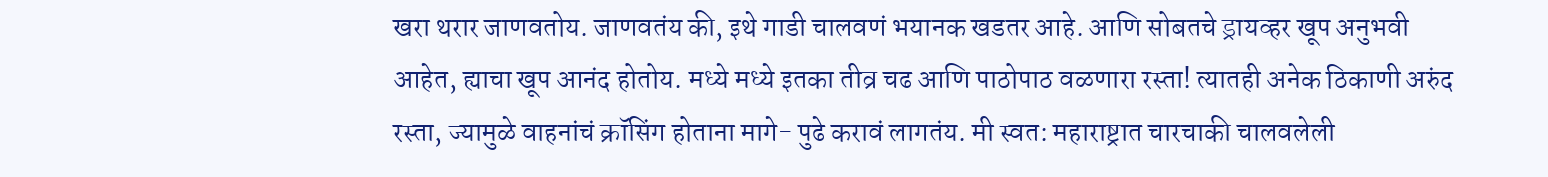खरा थरार जाणवतोय. जाणवतंय की, इथे गाडी चालवणं भयानक खडतर आहे. आणि सोबतचे ड्रायव्हर खूप अनुभवी आहेत, ह्याचा खूप आनंद होतोय. मध्ये मध्ये इतका तीव्र चढ आणि पाठोपाठ वळणारा रस्ता! त्यातही अनेक ठिकाणी अरुंद रस्ता, ज्यामुळे वाहनांचं क्रॉसिंग होताना मागे- पुढे करावं लागतंय. मी स्वत: महाराष्ट्रात चारचाकी चालवलेली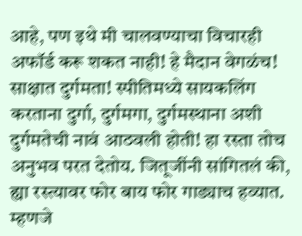आहे, पण इथे मी चालवण्याचा विचारही अफॉर्ड करू शकत नाही! हे मैदान वेगळंच! साक्षात दुर्गमता! स्पीतिमध्ये सायकलिंग करताना दुर्गा, दुर्गमगा, दुर्गमस्थाना अशी दुर्गमतेची नावं आठवली होती! हा रस्ता तोच अनुभव परत देतोय. जितूजींनी सांगितलं की, ह्या रस्त्यावर फोर बाय फोर गाड्याच हव्यात. म्हणजे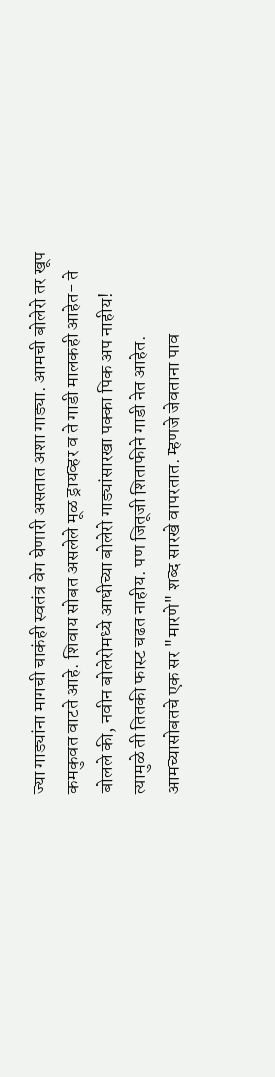ज्या गाड्यांना मागची चाकंही स्वतंत्र वेग घेणारी असतात अशा गाड्या. आमची बोलेरो तर खूप कमकुवत वाटते आहे. शिवाय सोबत असलेले मूळ ड्रायव्हर व ते गाडी मालकही आहेत- ते बोलले की, नवीन बोलेरोमध्ये आधीच्या बोलेरो गाड्यांसारखा पक्का पिक अप नाहीय! त्यामुळे ती तितकी फास्ट चढत नाहीय. पण जितूजी शिताफीने गाडी नेत आहेत. आमच्यासोबतचे एक सर "मारणे" शब्द सारखे वापरतात. म्हणजे जेवताना पाव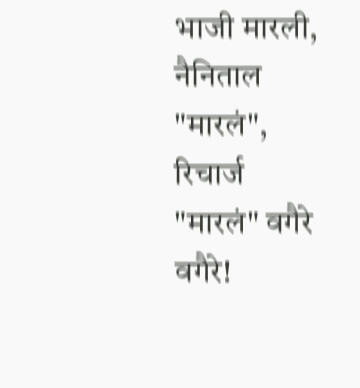भाजी मारली, नैनिताल "मारलं", रिचार्ज "मारलं" वगैरे वगैरे!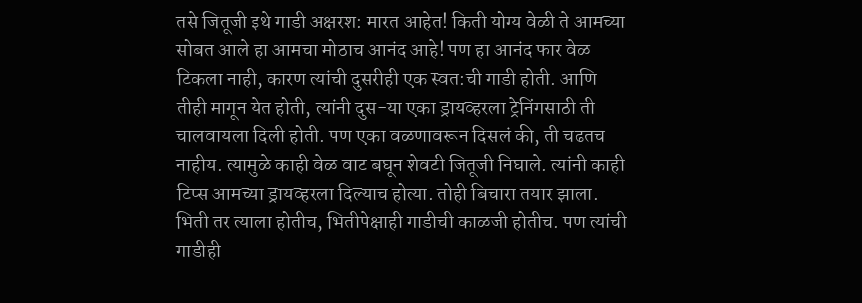तसे जितूजी इथे गाडी अक्षरश: मारत आहेत! किती योग्य वेळी ते आमच्या सोबत आले हा आमचा मोठाच आनंद आहे! पण हा आनंद फार वेळ टिकला नाही, कारण त्यांची दुसरीही एक स्वत:ची गाडी होती. आणि तीही मागून येत होती, त्यांनी दुस-या एका ड्रायव्हरला ट्रेनिंगसाठी ती चालवायला दिली होती. पण एका वळणावरून दिसलं की, ती चढतच नाहीय. त्यामुळे काही वेळ वाट बघून शेवटी जितूजी निघाले. त्यांनी काही टिप्स आमच्या ड्रायव्हरला दिल्याच होत्या. तोही बिचारा तयार झाला. भिती तर त्याला होतीच, भितीपेक्षाही गाडीची काळजी होतीच. पण त्यांची गाडीही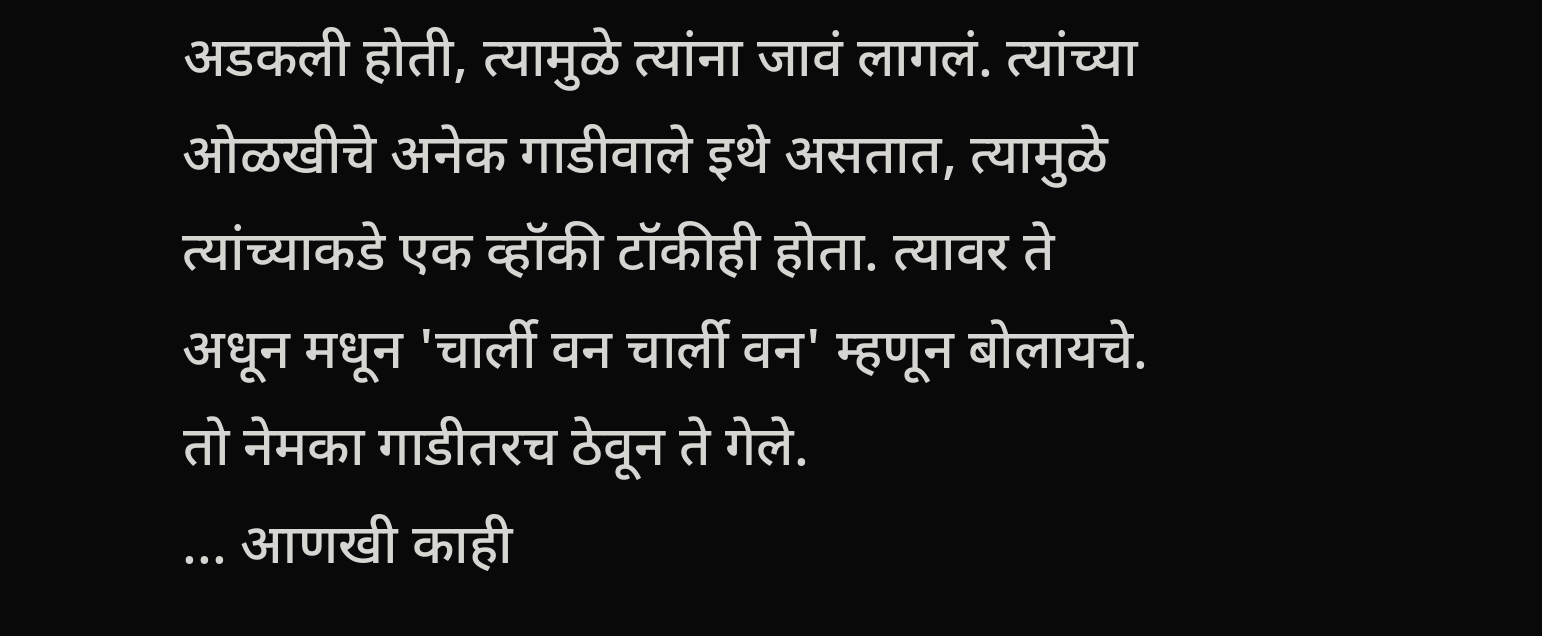अडकली होती, त्यामुळे त्यांना जावं लागलं. त्यांच्या ओळखीचे अनेक गाडीवाले इथे असतात, त्यामुळे त्यांच्याकडे एक व्हॉकी टॉकीही होता. त्यावर ते अधून मधून 'चार्ली वन चार्ली वन' म्हणून बोलायचे. तो नेमका गाडीतरच ठेवून ते गेले.
... आणखी काही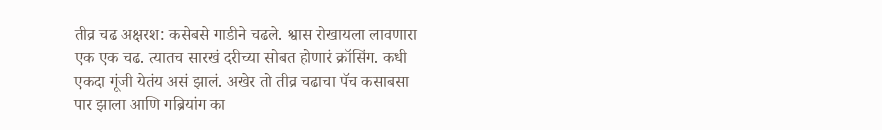तीव्र चढ अक्षरश: कसेबसे गाडीने चढले. श्वास रोखायला लावणारा एक एक चढ. त्यातच सारखं दरीच्या सोबत होणारं क्रॉसिंग. कधी एकदा गूंजी येतंय असं झालं. अखेर तो तीव्र चढाचा पॅच कसाबसा पार झाला आणि गब्रियांग का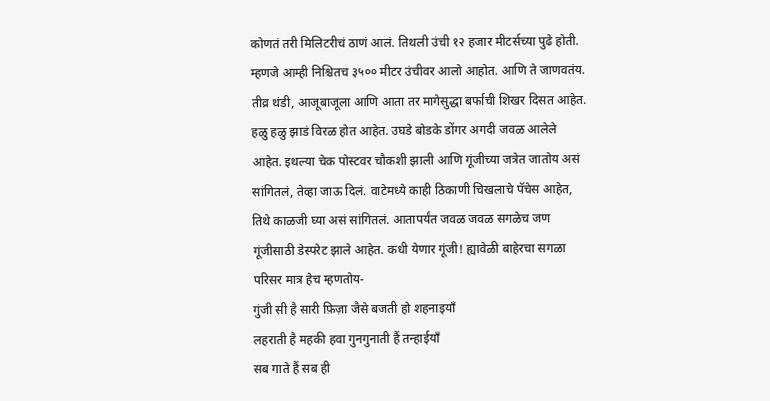कोणतं तरी मिलिटरीचं ठाणं आलं. तिथली उंची १२ हजार मीटर्सच्या पुढे होती. म्हणजे आम्ही निश्चितच ३५०० मीटर उंचीवर आलो आहोत. आणि ते जाणवतंय. तीव्र थंडी, आजूबाजूला आणि आता तर मागेसुद्धा बर्फाची शिखर दिसत आहेत. हळु हळु झाडं विरळ होत आहेत. उघडे बोडके डोंगर अगदी जवळ आलेले आहेत. इथल्या चेक पोस्टवर चौकशी झाली आणि गूंजीच्या जत्रेत जातोय असं सांगितलं, तेव्हा जाऊ दिलं. वाटेमध्ये काही ठिकाणी चिखलाचे पॅचेस आहेत, तिथे काळजी घ्या असं सांगितलं. आतापर्यंत जवळ जवळ सगळेच जण गूंजीसाठी डेस्परेट झाले आहेत. कधी येणार गूंजी! ह्यावेळी बाहेरचा सगळा परिसर मात्र हेच म्हणतोय-
गुंजी सी है सारी फ़िज़ा जैसे बजती हो शहनाइयाँ
लहराती है महकी हवा गुनगुनाती हैं तन्हाईयाँ
सब गाते हैं सब ही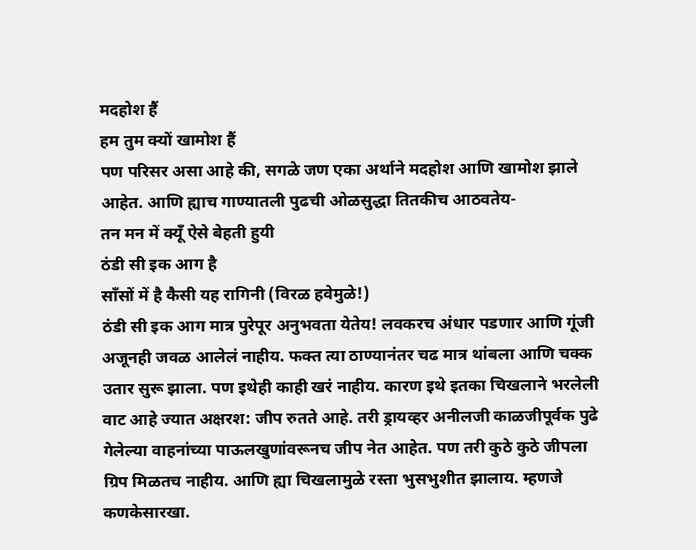मदहोश हैं
हम तुम क्यों खामोश हैं
पण परिसर असा आहे की, सगळे जण एका अर्थाने मदहोश आणि खामोश झाले आहेत. आणि ह्याच गाण्यातली पुढची ओळसुद्धा तितकीच आठवतेय-
तन मन में क्यूँ ऐसे बेहती हुयी
ठंडी सी इक आग है
साँसों में है कैसी यह रागिनी (विरळ हवेमुळे!)
ठंडी सी इक आग मात्र पुरेपूर अनुभवता येतेय! लवकरच अंधार पडणार आणि गूंजी अजूनही जवळ आलेलं नाहीय. फक्त त्या ठाण्यानंतर चढ मात्र थांबला आणि चक्क उतार सुरू झाला. पण इथेही काही खरं नाहीय. कारण इथे इतका चिखलाने भरलेली वाट आहे ज्यात अक्षरश: जीप रुतते आहे. तरी ड्रायव्हर अनीलजी काळजीपूर्वक पुढे गेलेल्या वाहनांच्या पाऊलखुणांवरूनच जीप नेत आहेत. पण तरी कुठे कुठे जीपला ग्रिप मिळतच नाहीय. आणि ह्या चिखलामुळे रस्ता भुसभुशीत झालाय. म्हणजे कणकेसारखा.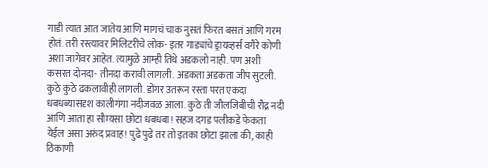गाडी त्यात आत जातेय आणि मागचं चाक नुसतं फिरत बसतं आणि गरम होतं. तरी रस्त्यावर मिलिटरीचे लोक- इतर गाड्यांचे ड्रायव्हर्स वगैरे कोणी अशा जागेवर आहेत. त्यामुळे आम्ही तिथे अडकलो नाही. पण अशी कसरत दोनदा- तीनदा करावी लागली. अडकता अडकता जीप सुटली. कुठे कुठे ढकलावीही लागली. डोंगर उतरून रस्ता परत एकदा धबधब्यासदृश कालीगंगा नदीजवळ आला. कुठे ती जौलजिबीची रौद्र नदी आणि आता हा सौम्यसा छोटा धबधबा! सहज दगड पलीकडे फेकता येईल असा अरुंद प्रवाह! पुढे पुढे तर तो इतका छोटा झाला की, काही ठिकाणी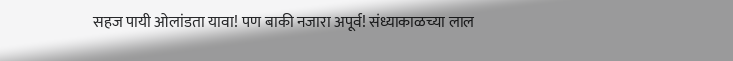सहज पायी ओलांडता यावा! पण बाकी नजारा अपूर्व! संध्याकाळच्या लाल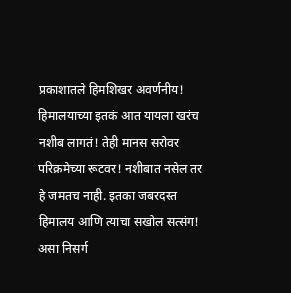प्रकाशातले हिमशिखर अवर्णनीय!
हिमालयाच्या इतकं आत यायला खरंच नशीब लागतं! तेही मानस सरोवर परिक्रमेच्या रूटवर! नशीबात नसेल तर हे जमतच नाही. इतका जबरदस्त हिमालय आणि त्याचा सखोल सत्संग! असा निसर्ग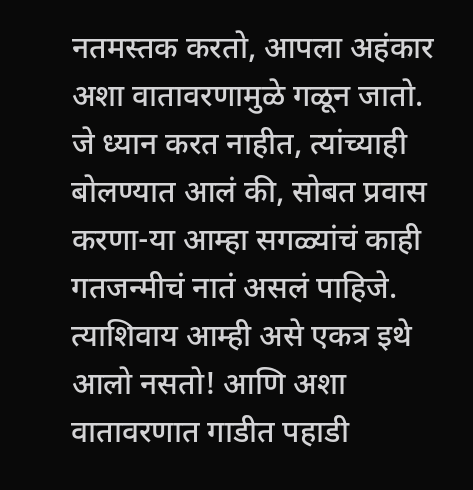नतमस्तक करतो, आपला अहंकार अशा वातावरणामुळे गळून जातो. जे ध्यान करत नाहीत, त्यांच्याही बोलण्यात आलं की, सोबत प्रवास करणा-या आम्हा सगळ्यांचं काही गतजन्मीचं नातं असलं पाहिजे. त्याशिवाय आम्ही असे एकत्र इथे आलो नसतो! आणि अशा वातावरणात गाडीत पहाडी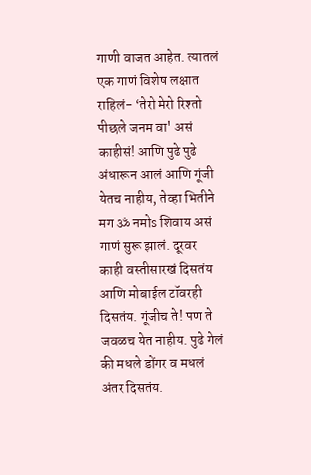गाणी वाजत आहेत. त्यातलं एक गाणं विशेष लक्षात राहिलं- ‘तेरो मेरो रिश्तो पीछले जनम वा' असं काहीसं! आणि पुढे पुढे अंधारून आलं आणि गूंजी येतच नाहीय, तेव्हा भितीने मग ॐ नमोs शिवाय असं गाणं सुरू झालं. दूरवर काही वस्तीसारखं दिसतंय आणि मोबाईल टॉवरही दिसतंय. गूंजीच ते! पण ते जवळच येत नाहीय. पुढे गेलं की मधले डोंगर व मधलं अंतर दिसतंय.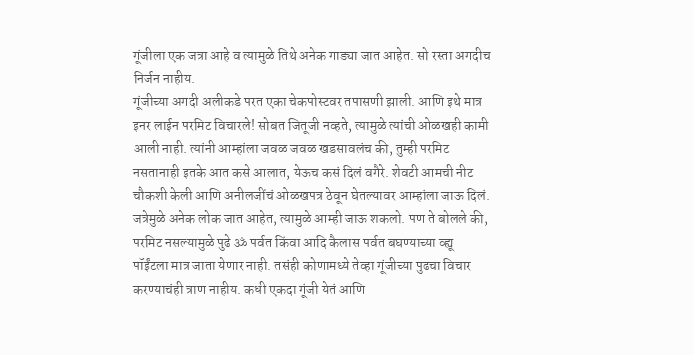गूंजीला एक जत्रा आहे व त्यामुळे तिथे अनेक गाड्या जात आहेत. सो रस्ता अगदीच निर्जन नाहीय.
गूंजीच्या अगदी अलीकडे परत एका चेकपोस्टवर तपासणी झाली. आणि इथे मात्र इनर लाईन परमिट विचारले! सोबत जितूजी नव्हते, त्यामुळे त्यांची ओळखही कामी आली नाही. त्यांनी आम्हांला जवळ जवळ खडसावलंच की, तुम्ही परमिट नसतानाही इतके आत कसे आलात, येऊच कसं दिलं वगैरे. शेवटी आमची नीट चौकशी केली आणि अनीलजींचं ओळखपत्र ठेवून घेतल्यावर आम्हांला जाऊ दिलं. जत्रेमुळे अनेक लोक जात आहेत, त्यामुळे आम्ही जाऊ शकलो. पण ते बोलले की, परमिट नसल्यामुळे पुढे ॐ पर्वत किंवा आदि कैलास पर्वत बघण्याच्या व्ह्यू पॉईंटला मात्र जाता येणार नाही. तसंही कोणामध्ये तेव्हा गूंजीच्या पुढचा विचार करण्याचंही त्राण नाहीय. कधी एकदा गूंजी येतं आणि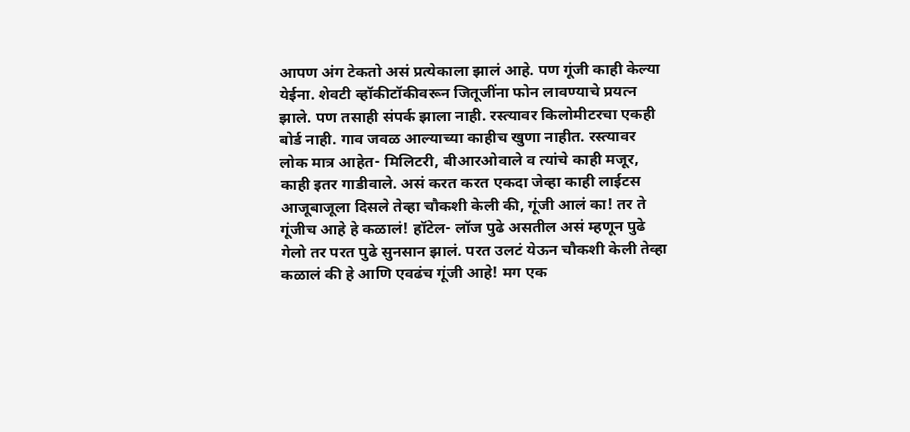आपण अंग टेकतो असं प्रत्येकाला झालं आहे. पण गूंजी काही केल्या येईना. शेवटी व्हॉकीटॉकीवरून जितूजींना फोन लावण्याचे प्रयत्न झाले. पण तसाही संपर्क झाला नाही. रस्त्यावर किलोमीटरचा एकही बोर्ड नाही. गाव जवळ आल्याच्या काहीच खुणा नाहीत. रस्त्यावर लोक मात्र आहेत- मिलिटरी, बीआरओवाले व त्यांचे काही मजूर, काही इतर गाडीवाले. असं करत करत एकदा जेव्हा काही लाईटस आजूबाजूला दिसले तेव्हा चौकशी केली की, गूंजी आलं का! तर ते गूंजीच आहे हे कळालं! हॉटेल- लॉज पुढे असतील असं म्हणून पुढे गेलो तर परत पुढे सुनसान झालं. परत उलटं येऊन चौकशी केली तेव्हा कळालं की हे आणि एवढंच गूंजी आहे! मग एक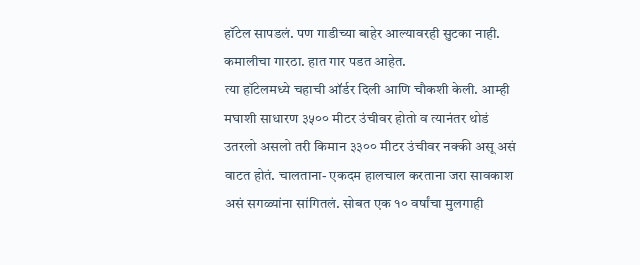हॉटेल सापडलं. पण गाडीच्या बाहेर आल्यावरही सुटका नाही. कमालीचा गारठा. हात गार पडत आहेत.
त्या हॉटेलमध्ये चहाची ऑर्डर दिली आणि चौकशी केली. आम्ही मघाशी साधारण ३५०० मीटर उंचीवर होतो व त्यानंतर थोडं उतरलो असलो तरी किमान ३३०० मीटर उंचीवर नक्की असू असं वाटत होतं. चालताना- एकदम हालचाल करताना जरा सावकाश असं सगळ्यांना सांगितलं. सोबत एक १० वर्षांचा मुलगाही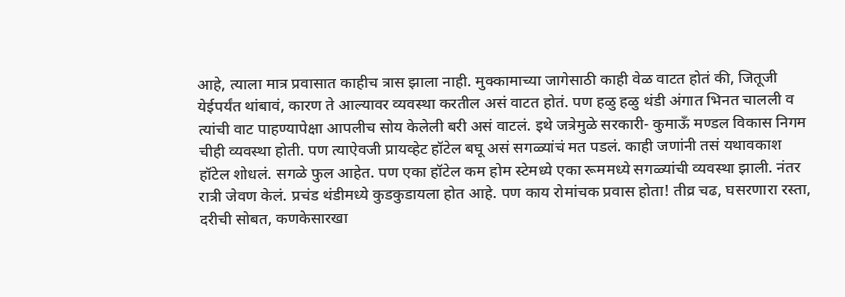आहे, त्याला मात्र प्रवासात काहीच त्रास झाला नाही. मुक्कामाच्या जागेसाठी काही वेळ वाटत होतं की, जितूजी येईपर्यंत थांबावं, कारण ते आल्यावर व्यवस्था करतील असं वाटत होतं. पण हळु हळु थंडी अंगात भिनत चालली व त्यांची वाट पाहण्यापेक्षा आपलीच सोय केलेली बरी असं वाटलं. इथे जत्रेमुळे सरकारी- कुमाऊँ मण्डल विकास निगम चीही व्यवस्था होती. पण त्याऐवजी प्रायव्हेट हॉटेल बघू असं सगळ्यांचं मत पडलं. काही जणांनी तसं यथावकाश हॉटेल शोधलं. सगळे फुल आहेत. पण एका हॉटेल कम होम स्टेमध्ये एका रूममध्ये सगळ्यांची व्यवस्था झाली. नंतर रात्री जेवण केलं. प्रचंड थंडीमध्ये कुडकुडायला होत आहे. पण काय रोमांचक प्रवास होता! तीव्र चढ, घसरणारा रस्ता, दरीची सोबत, कणकेसारखा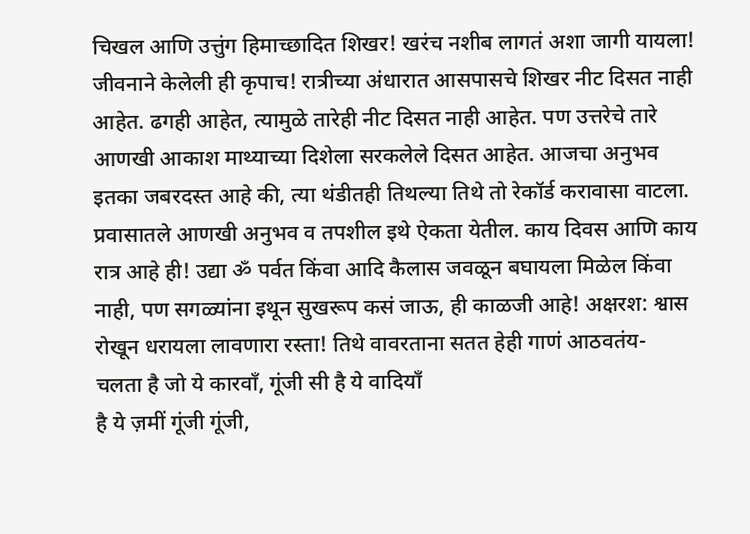चिखल आणि उत्तुंग हिमाच्छादित शिखर! खरंच नशीब लागतं अशा जागी यायला! जीवनाने केलेली ही कृपाच! रात्रीच्या अंधारात आसपासचे शिखर नीट दिसत नाही आहेत. ढगही आहेत, त्यामुळे तारेही नीट दिसत नाही आहेत. पण उत्तरेचे तारे आणखी आकाश माथ्याच्या दिशेला सरकलेले दिसत आहेत. आजचा अनुभव इतका जबरदस्त आहे की, त्या थंडीतही तिथल्या तिथे तो रेकॉर्ड करावासा वाटला. प्रवासातले आणखी अनुभव व तपशील इथे ऐकता येतील. काय दिवस आणि काय रात्र आहे ही! उद्या ॐ पर्वत किंवा आदि कैलास जवळून बघायला मिळेल किंवा नाही, पण सगळ्यांना इथून सुखरूप कसं जाऊ, ही काळजी आहे! अक्षरश: श्वास रोखून धरायला लावणारा रस्ता! तिथे वावरताना सतत हेही गाणं आठवतंय-
चलता है जो ये कारवाँ, गूंजी सी है ये वादियाँ
है ये ज़मीं गूंजी गूंजी,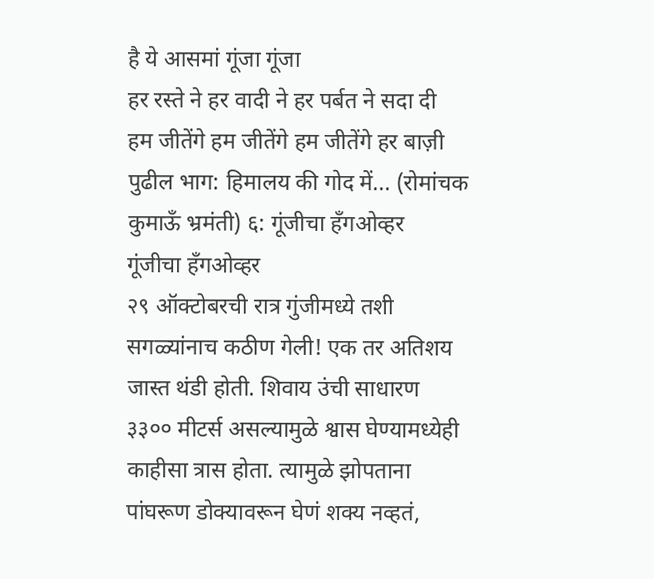है ये आसमां गूंजा गूंजा
हर रस्ते ने हर वादी ने हर पर्बत ने सदा दी
हम जीतेंगे हम जीतेंगे हम जीतेंगे हर बाज़ी
पुढील भाग: हिमालय की गोद में... (रोमांचक कुमाऊँ भ्रमंती) ६: गूंजीचा हँगओव्हर
गूंजीचा हँगओव्हर
२९ ऑक्टोबरची रात्र गुंजीमध्ये तशी सगळ्यांनाच कठीण गेली! एक तर अतिशय जास्त थंडी होती. शिवाय उंची साधारण ३३०० मीटर्स असल्यामुळे श्वास घेण्यामध्येही काहीसा त्रास होता. त्यामुळे झोपताना पांघरूण डोक्यावरून घेणं शक्य नव्हतं,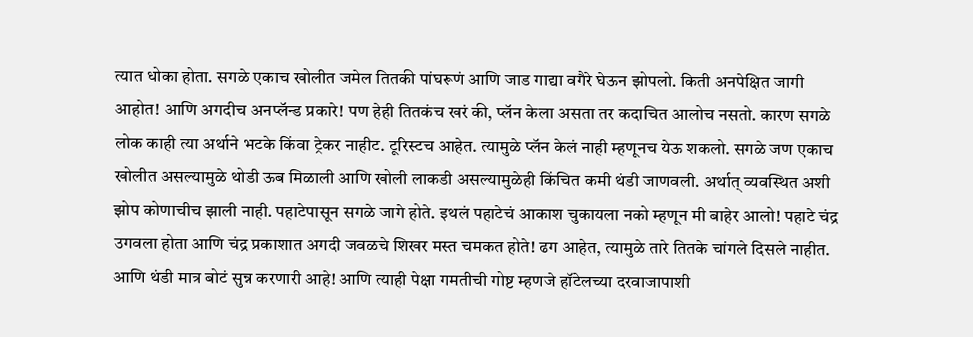त्यात धोका होता. सगळे एकाच खोलीत जमेल तितकी पांघरूणं आणि जाड गाद्या वगैरे घेऊन झोपलो. किती अनपेक्षित जागी आहोत! आणि अगदीच अनप्लॅन्ड प्रकारे! पण हेही तितकंच खरं की, प्लॅन केला असता तर कदाचित आलोच नसतो. कारण सगळे लोक काही त्या अर्थाने भटके किंवा ट्रेकर नाहीट. टूरिस्टच आहेत. त्यामुळे प्लॅन केलं नाही म्हणूनच येऊ शकलो. सगळे जण एकाच खोलीत असल्यामुळे थोडी ऊब मिळाली आणि खोली लाकडी असल्यामुळेही किंचित कमी थंडी जाणवली. अर्थात् व्यवस्थित अशी झोप कोणाचीच झाली नाही. पहाटेपासून सगळे जागे होते. इथलं पहाटेचं आकाश चुकायला नको म्हणून मी बाहेर आलो! पहाटे चंद्र उगवला होता आणि चंद्र प्रकाशात अगदी जवळचे शिखर मस्त चमकत होते! ढग आहेत, त्यामुळे तारे तितके चांगले दिसले नाहीत. आणि थंडी मात्र बोटं सुन्न करणारी आहे! आणि त्याही पेक्षा गमतीची गोष्ट म्हणजे हॉटेलच्या दरवाजापाशी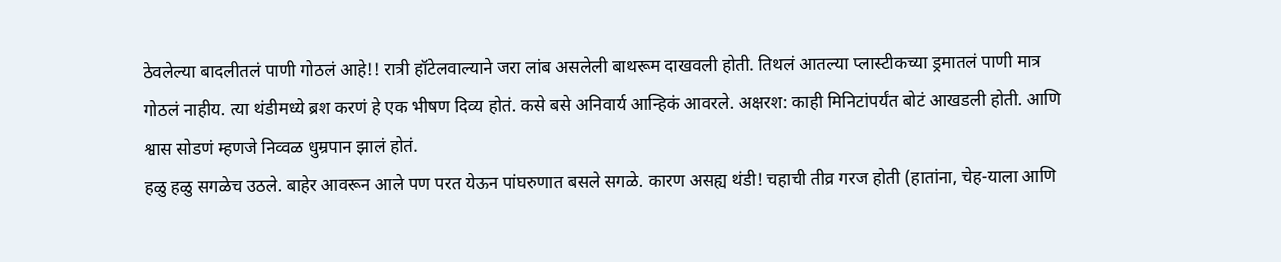ठेवलेल्या बादलीतलं पाणी गोठलं आहे!! रात्री हॉटेलवाल्याने जरा लांब असलेली बाथरूम दाखवली होती. तिथलं आतल्या प्लास्टीकच्या ड्रमातलं पाणी मात्र गोठलं नाहीय. त्या थंडीमध्ये ब्रश करणं हे एक भीषण दिव्य होतं. कसे बसे अनिवार्य आन्हिकं आवरले. अक्षरश: काही मिनिटांपर्यंत बोटं आखडली होती. आणि श्वास सोडणं म्हणजे निव्वळ धुम्रपान झालं होतं.
हळु हळु सगळेच उठले. बाहेर आवरून आले पण परत येऊन पांघरुणात बसले सगळे. कारण असह्य थंडी! चहाची तीव्र गरज होती (हातांना, चेह-याला आणि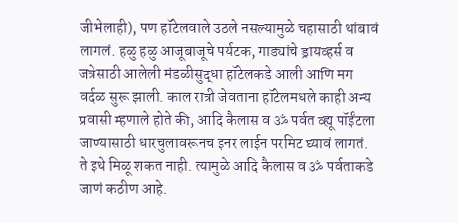जीभेलाही), पण हॉटेलवाले उठले नसल्यामुळे चहासाठी थांबावं लागलं. हळु हळु आजूबाजूचे पर्यटक, गाड्यांचे ड्रायव्हर्स व जत्रेसाठी आलेली मंडळीसुद्धा हॉटेलकडे आली आणि मग वर्दळ सुरू झाली. काल रात्री जेवताना हॉटेलमधले काही अन्य प्रवासी म्हणाले होते की, आदि कैलास व ॐ पर्वत व्ह्यू पॉईंटला जाण्यासाठी धारचुलावरूनच इनर लाईन परमिट घ्यावं लागतं. ते इथे मिळू शकत नाही. त्यामुळे आदि कैलास व ॐ पर्वताकडे जाणं कठीण आहे.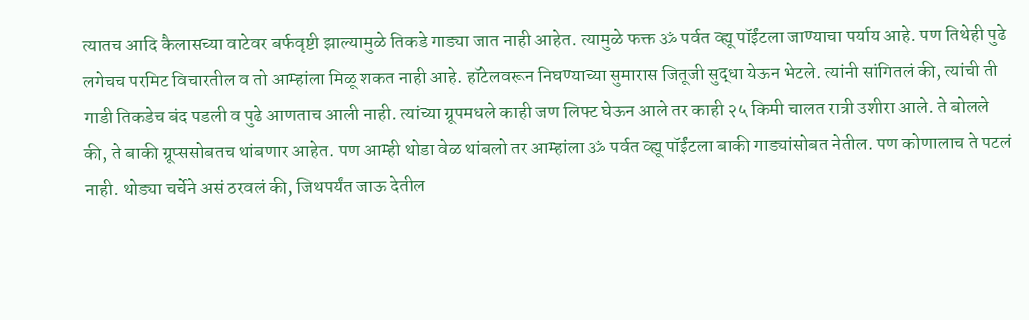त्यातच आदि कैलासच्या वाटेवर बर्फवृष्टी झाल्यामुळे तिकडे गाड्या जात नाही आहेत. त्यामुळे फक्त ॐ पर्वत व्ह्यू पॉईंटला जाण्याचा पर्याय आहे. पण तिथेही पुढे लगेचच परमिट विचारतील व तो आम्हांला मिळू शकत नाही आहे. हॉटेलवरून निघण्याच्या सुमारास जितूजी सुद्धा येऊन भेटले. त्यांनी सांगितलं की, त्यांची ती गाडी तिकडेच बंद पडली व पुढे आणताच आली नाही. त्यांच्या ग्रूपमधले काही जण लिफ्ट घेऊन आले तर काही २५ किमी चालत रात्री उशीरा आले. ते बोलले की, ते बाकी ग्रूप्ससोबतच थांबणार आहेत. पण आम्ही थोडा वेळ थांबलो तर आम्हांला ॐ पर्वत व्ह्यू पॉईंटला बाकी गाड्यांसोबत नेतील. पण कोणालाच ते पटलं नाही. थोड्या चर्चेने असं ठरवलं की, जिथपर्यंत जाऊ देतील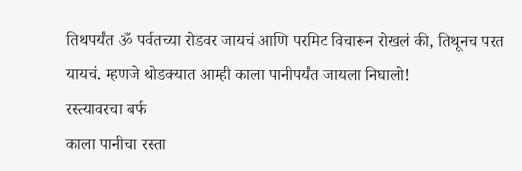तिथपर्यंत ॐ पर्वतच्या रोडवर जायचं आणि परमिट विचारून रोखलं की, तिथूनच परत यायचं. म्हणजे थोडक्यात आम्ही काला पानीपर्यंत जायला निघालो!
रस्त्यावरचा बर्फ
काला पानीचा रस्ता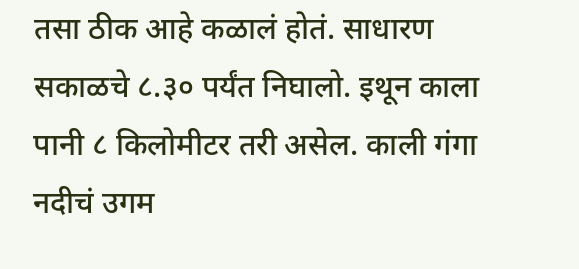तसा ठीक आहे कळालं होतं. साधारण सकाळचे ८.३० पर्यंत निघालो. इथून काला पानी ८ किलोमीटर तरी असेल. काली गंगा नदीचं उगम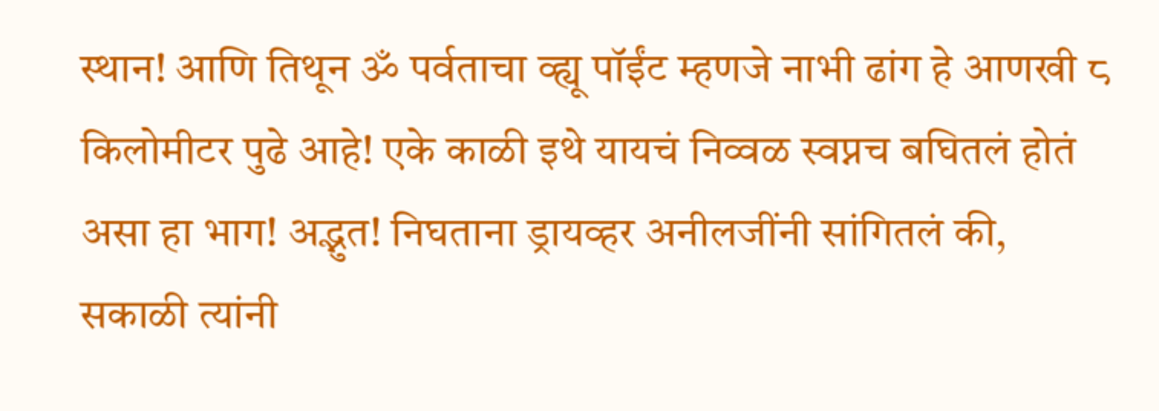स्थान! आणि तिथून ॐ पर्वताचा व्ह्यू पॉईंट म्हणजे नाभी ढांग हे आणखी ८ किलोमीटर पुढे आहे! एके काळी इथे यायचं निव्वळ स्वप्नच बघितलं होतं असा हा भाग! अद्भुत! निघताना ड्रायव्हर अनीलजींनी सांगितलं की, सकाळी त्यांनी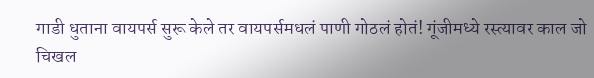गाडी धुताना वायपर्स सुरू केले तर वायपर्समधलं पाणी गोठलं होतं! गूंजीमध्ये रस्त्यावर काल जो चिखल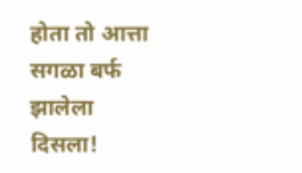होता तो आत्ता सगळा बर्फ झालेला दिसला!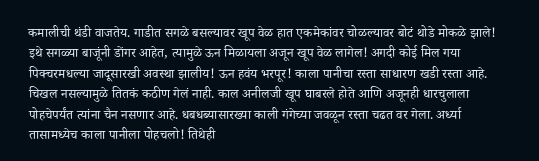कमालीची थंडी वाजतेय. गाडीत सगळे बसल्यावर खूप वेळ हात एकमेकांवर चोळल्यावर बोटं थोडे मोकळे झाले! इथे सगळ्या बाजूंनी डोंगर आहेत, त्यामुळे ऊन मिळायला अजून खूप वेळ लागेल! अगदी कोई मिल गया पिक्चरमधल्या जादूसारखी अवस्था झालीय! ऊन हवंय भरपूर! काला पानीचा रस्ता साधारण खडी रस्ता आहे. चिखल नसल्यामुळे तितकं कठीण गेलं नाही. काल अनीलजी खूप घाबरले होते आणि अजूनही धारचुलाला पोहचेपर्यंत त्यांना चैन नसणार आहे. धबधब्यासारख्या काली गंगेच्या जवळून रस्ता चढत वर गेला. अर्ध्या तासामध्येच काला पानीला पोहचलो! तिथेही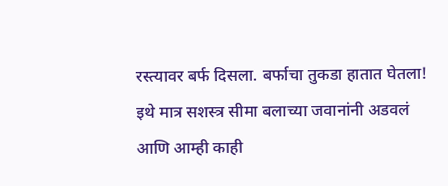रस्त्यावर बर्फ दिसला. बर्फाचा तुकडा हातात घेतला! इथे मात्र सशस्त्र सीमा बलाच्या जवानांनी अडवलं आणि आम्ही काही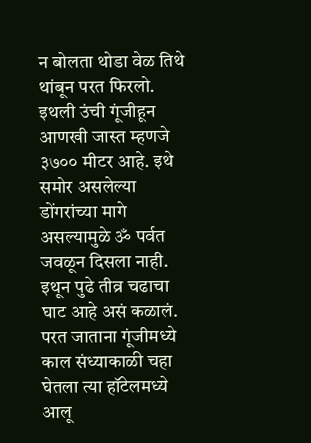न बोलता थोडा वेळ तिथे थांबून परत फिरलो. इथली उंची गूंजीहून आणखी जास्त म्हणजे ३७०० मीटर आहे. इथे समोर असलेल्या डोंगरांच्या मागे असल्यामुळे ॐ पर्वत जवळून दिसला नाही. इथून पुढे तीव्र चढाचा घाट आहे असं कळालं.
परत जाताना गूंजीमध्ये काल संध्याकाळी चहा घेतला त्या हॉटेलमध्ये आलू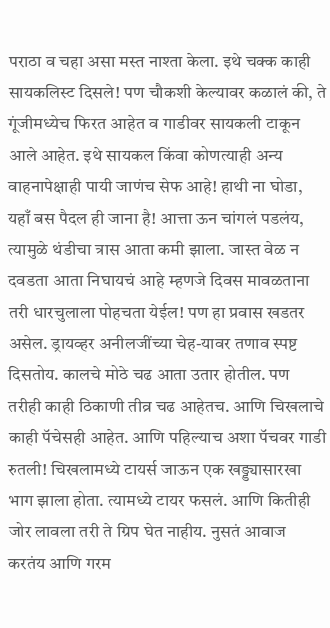पराठा व चहा असा मस्त नाश्ता केला. इथे चक्क काही सायकलिस्ट दिसले! पण चौकशी केल्यावर कळालं की, ते गूंजीमध्येच फिरत आहेत व गाडीवर सायकली टाकून आले आहेत. इथे सायकल किंवा कोणत्याही अन्य वाहनापेक्षाही पायी जाणंच सेफ आहे! हाथी ना घोडा, यहाँ बस पैदल ही जाना है! आत्ता ऊन चांगलं पडलंय, त्यामुळे थंडीचा त्रास आता कमी झाला. जास्त वेळ न दवडता आता निघायचं आहे म्हणजे दिवस मावळताना तरी धारचुलाला पोहचता येईल! पण हा प्रवास खडतर असेल. ड्रायव्हर अनीलजींच्या चेह-यावर तणाव स्पष्ट दिसतोय. कालचे मोठे चढ आता उतार होतील. पण तरीही काही ठिकाणी तीव्र चढ आहेतच. आणि चिखलाचे काही पॅचेसही आहेत. आणि पहिल्याच अशा पॅचवर गाडी रुतली! चिखलामध्ये टायर्स जाऊन एक खड्ड्यासारखा भाग झाला होता. त्यामध्ये टायर फसलं. आणि कितीही जोर लावला तरी ते ग्रिप घेत नाहीय. नुसतं आवाज करतंय आणि गरम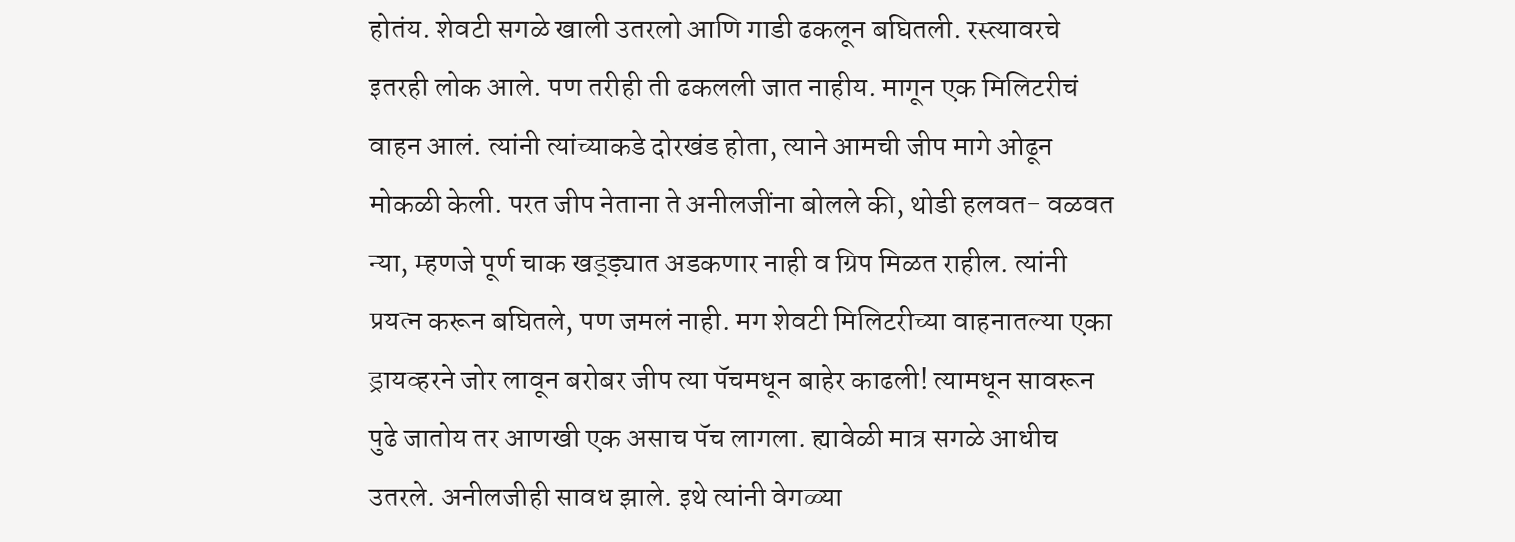होतंय. शेवटी सगळे खाली उतरलो आणि गाडी ढकलून बघितली. रस्त्यावरचे इतरही लोक आले. पण तरीही ती ढकलली जात नाहीय. मागून एक मिलिटरीचं वाहन आलं. त्यांनी त्यांच्याकडे दोरखंड होता, त्याने आमची जीप मागे ओढून मोकळी केली. परत जीप नेताना ते अनीलजींना बोलले की, थोडी हलवत- वळवत न्या, म्हणजे पूर्ण चाक खड्ड्य़ात अडकणार नाही व ग्रिप मिळत राहील. त्यांनी प्रयत्न करून बघितले, पण जमलं नाही. मग शेवटी मिलिटरीच्या वाहनातल्या एका ड्रायव्हरने जोर लावून बरोबर जीप त्या पॅचमधून बाहेर काढली! त्यामधून सावरून पुढे जातोय तर आणखी एक असाच पॅच लागला. ह्यावेळी मात्र सगळे आधीच उतरले. अनीलजीही सावध झाले. इथे त्यांनी वेगळ्या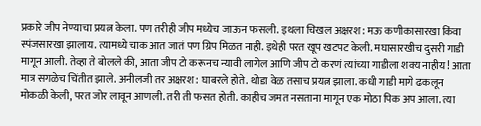प्रकारे जीप नेण्याचा प्रयत्न केला. पण तरीही जीप मध्येच जाऊन फसली. इथला चिखल अक्षरश: मऊ कणीकासारखा किंवा स्पंजसारखा झालाय. त्यामध्ये चाक आत जातं पण ग्रिप मिळत नाही. इथेही परत खूप खटपट केली. मघासारखीच दुसरी गाडी मागून आली. तेव्हा ते बोलले की, आता जीप टो करूनच न्यावी लागेल आणि जीप टो करणं त्यांच्या गाडीला शक्य नाहीय! आता मात्र सगळेच चिंतीत झाले. अनीलजी तर अक्षरश: घाबरले होते. थोडा वेळ तसाच प्रयत्न झाला. कधी गाडी मागे ढकलून मोकळी केली, परत जोर लावून आणली. तरी ती फसत होती. काहीच जमत नसताना मागून एक मोठा पिक अप आला. त्या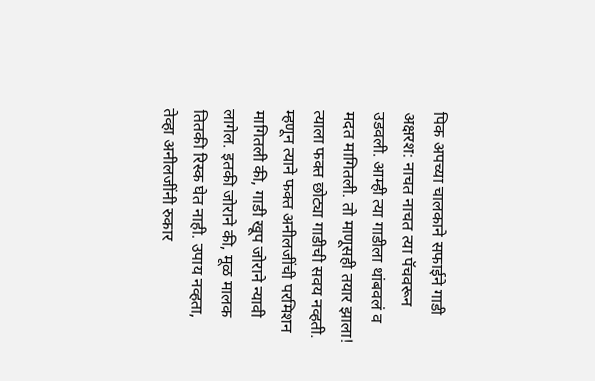पिक अपच्या चालकाने सफाईने गाडी अक्षरश: नाचत नाचत त्या पॅचवरून उडवली. आम्ही त्या गाडीला थांबवलं व मदत मागितली. तो माणूसही तयार झाला! त्याला फक्त छोट्या गाडीची सवय नव्हती. म्हणून त्याने फक्त अनीलजींची परमिशन मागितली की, गाडी खूप जोराने न्यावी लागेल. इतकी जोराने की, मूळ मालक तितकी रिस्क घेत नाही. उपाय नव्हता, तेव्हा अनीलजींनी रुकार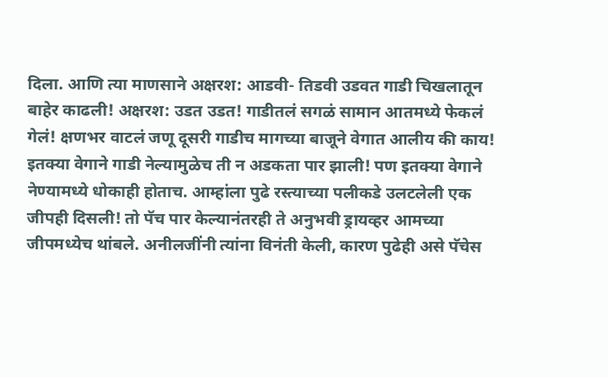दिला. आणि त्या माणसाने अक्षरश: आडवी- तिडवी उडवत गाडी चिखलातून बाहेर काढली! अक्षरश: उडत उडत! गाडीतलं सगळं सामान आतमध्ये फेकलं गेलं! क्षणभर वाटलं जणू दूसरी गाडीच मागच्या बाजूने वेगात आलीय की काय! इतक्या वेगाने गाडी नेल्यामुळेच ती न अडकता पार झाली! पण इतक्या वेगाने नेण्यामध्ये धोकाही होताच. आम्हांला पुढे रस्त्याच्या पलीकडे उलटलेली एक जीपही दिसली! तो पॅच पार केल्यानंतरही ते अनुभवी ड्रायव्हर आमच्या जीपमध्येच थांबले. अनीलजींनी त्यांना विनंती केली, कारण पुढेही असे पॅचेस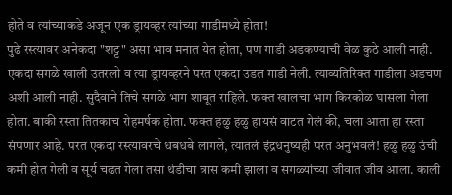होते व त्यांच्याकडे अजून एक ड्रायव्हर त्यांच्या गाडीमध्ये होता!
पुढे रस्त्यावर अनेकदा "शट्ट" असा भाव मनात येत होता, पण गाडी अडकण्याची वेळ कुठे आली नाही. एकदा सगळे खाली उतरलो व त्या ड्रायव्हरने परत एकदा उडत गाडी नेली. त्याव्यतिरिक्त गाडीला अडचण अशी आली नाही. सुदैवाने तिचे सगळे भाग शाबूत राहिले. फक्त खालचा भाग किरकोळ घासला गेला होता. बाकी रस्ता तितकाच रोहमर्षक होता. फक्त हळु हळु हायसं वाटत गेलं की, चला आता हा रस्ता संपणार आहे. परत एकदा रस्त्यावरचे धबधबे लागले, त्यातलं इंद्रधनुष्यही परत अनुभवलं! हळु हळु उंची कमी होत गेली व सूर्य चढत गेला तसा थंडीचा त्रास कमी झाला व सगळ्यांच्या जीवात जीव आला. काली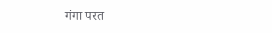गंगा परत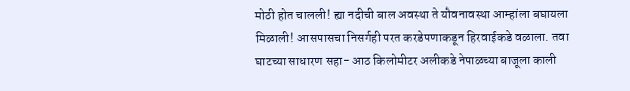मोठी होत चालली! ह्या नदीची बाल अवस्था ते यौवनावस्था आम्हांला बघायला मिळाली! आसपासचा निसर्गही परत करडेपणाकडून हिरवाईकडे वळाला. तवा घाटच्या साधारण सहा- आठ किलोमीटर अलीकडे नेपाळच्या बाजूला काली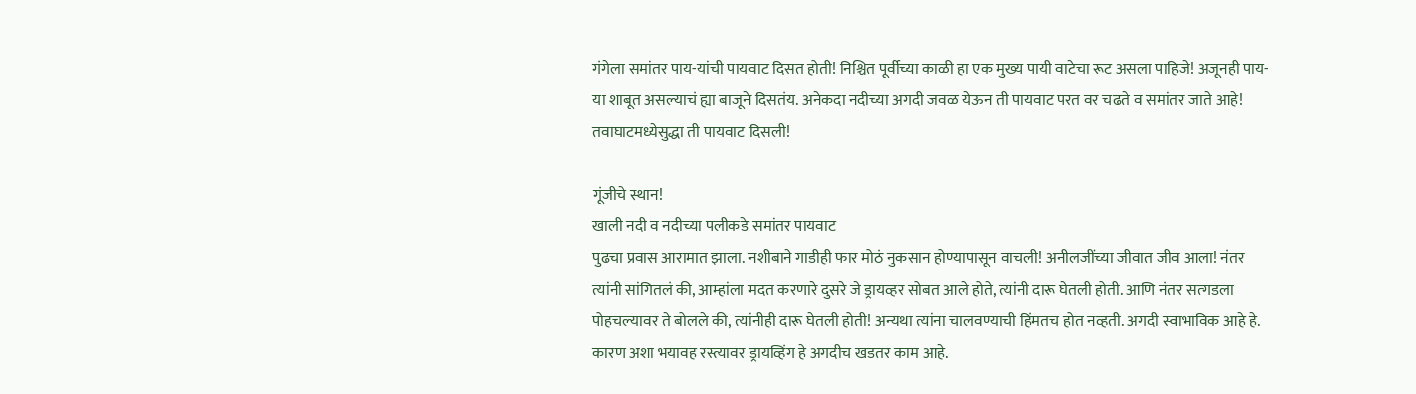गंगेला समांतर पाय-यांची पायवाट दिसत होती! निश्चित पूर्वीच्या काळी हा एक मुख्य पायी वाटेचा रूट असला पाहिजे! अजूनही पाय-या शाबूत असल्याचं ह्या बाजूने दिसतंय. अनेकदा नदीच्या अगदी जवळ येऊन ती पायवाट परत वर चढते व समांतर जाते आहे! तवाघाटमध्येसुद्धा ती पायवाट दिसली!

गूंजीचे स्थान!
खाली नदी व नदीच्या पलीकडे समांतर पायवाट
पुढचा प्रवास आरामात झाला. नशीबाने गाडीही फार मोठं नुकसान होण्यापासून वाचली! अनीलजींच्या जीवात जीव आला! नंतर त्यांनी सांगितलं की, आम्हांला मदत करणारे दुसरे जे ड्रायव्हर सोबत आले होते, त्यांनी दारू घेतली होती. आणि नंतर सत्गडला पोहचल्यावर ते बोलले की, त्यांनीही दारू घेतली होती! अन्यथा त्यांना चालवण्याची हिंमतच होत नव्हती. अगदी स्वाभाविक आहे हे. कारण अशा भयावह रस्त्यावर ड्रायव्हिंग हे अगदीच खडतर काम आहे.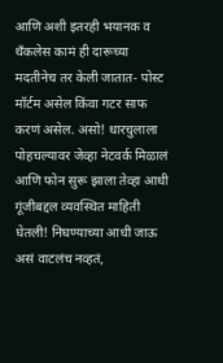आणि अशी इतरही भयानक व थँकलेस कामं ही दारूच्या मदतीनेच तर केली जातात- पोस्ट मॉर्टम असेल किंवा गटर साफ करणं असेल. असो! धारचुलाला पोहचल्यावर जेव्हा नेटवर्क मिळालं आणि फोन सुरू झाला तेव्हा आधी गूंजीबद्दल व्यवस्थित माहिती घेतली! निघण्याच्या आधी जाऊ असं वाटलंच नव्हतं,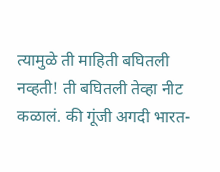त्यामुळे ती माहिती बघितली नव्हती! ती बघितली तेव्हा नीट कळालं. की गूंजी अगदी भारत-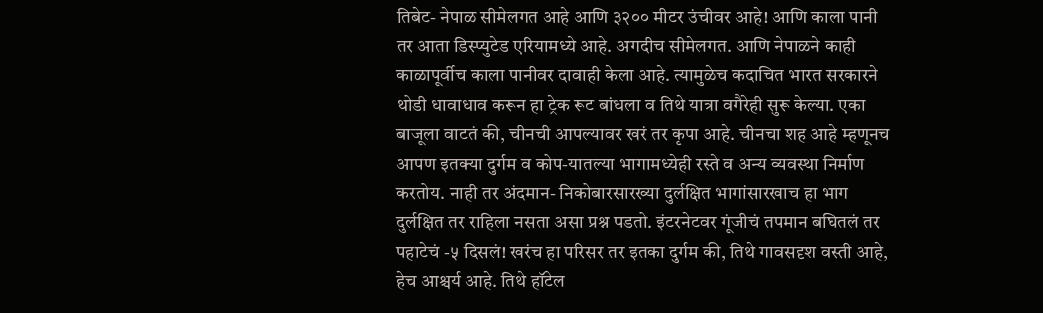तिबेट- नेपाळ सीमेलगत आहे आणि ३२०० मीटर उंचीवर आहे! आणि काला पानी तर आता डिस्प्युटेड एरियामध्ये आहे. अगदीच सीमेलगत. आणि नेपाळने काही काळापूर्वीच काला पानीवर दावाही केला आहे. त्यामुळेच कदाचित भारत सरकारने थोडी धावाधाव करून हा ट्रेक रूट बांधला व तिथे यात्रा वगैरेही सुरू केल्या. एका बाजूला वाटतं की, चीनची आपल्यावर खरं तर कृपा आहे. चीनचा शह आहे म्हणूनच आपण इतक्या दुर्गम व कोप-यातल्या भागामध्येही रस्ते व अन्य व्यवस्था निर्माण करतोय. नाही तर अंदमान- निकोबारसारख्या दुर्लक्षित भागांसारखाच हा भाग दुर्लक्षित तर राहिला नसता असा प्रश्न पडतो. इंटरनेटवर गूंजीचं तपमान बघितलं तर पहाटेचं -५ दिसलं! खरंच हा परिसर तर इतका दुर्गम की, तिथे गावसदृश वस्ती आहे, हेच आश्चर्य आहे. तिथे हॉटेल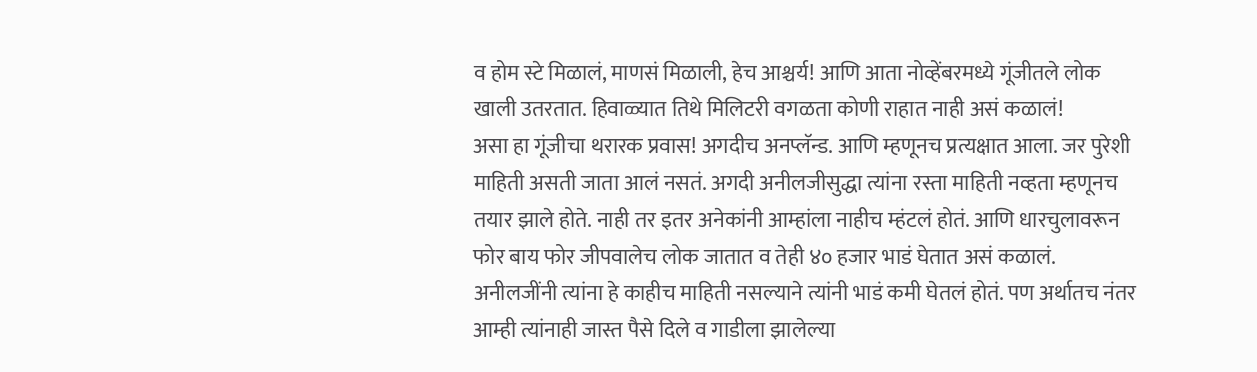व होम स्टे मिळालं, माणसं मिळाली, हेच आश्चर्य! आणि आता नोव्हेंबरमध्ये गूंजीतले लोक खाली उतरतात. हिवाळ्यात तिथे मिलिटरी वगळता कोणी राहात नाही असं कळालं!
असा हा गूंजीचा थरारक प्रवास! अगदीच अनप्लॅन्ड. आणि म्हणूनच प्रत्यक्षात आला. जर पुरेशी माहिती असती जाता आलं नसतं. अगदी अनीलजीसुद्धा त्यांना रस्ता माहिती नव्हता म्हणूनच तयार झाले होते. नाही तर इतर अनेकांनी आम्हांला नाहीच म्हंटलं होतं. आणि धारचुलावरून फोर बाय फोर जीपवालेच लोक जातात व तेही ४० हजार भाडं घेतात असं कळालं. अनीलजींनी त्यांना हे काहीच माहिती नसल्याने त्यांनी भाडं कमी घेतलं होतं. पण अर्थातच नंतर आम्ही त्यांनाही जास्त पैसे दिले व गाडीला झालेल्या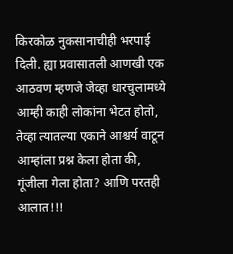किरकोळ नुकसानाचीही भरपाई दिली. ह्या प्रवासातली आणखी एक आठवण म्हणजे जेव्हा धारचुलामध्ये आम्ही काही लोकांना भेटत होतो, तेव्हा त्यातल्या एकाने आश्चर्य वाटून आम्हांला प्रश्न केला होता की, गूंजीला गेला होता? आणि परतही आलात!!!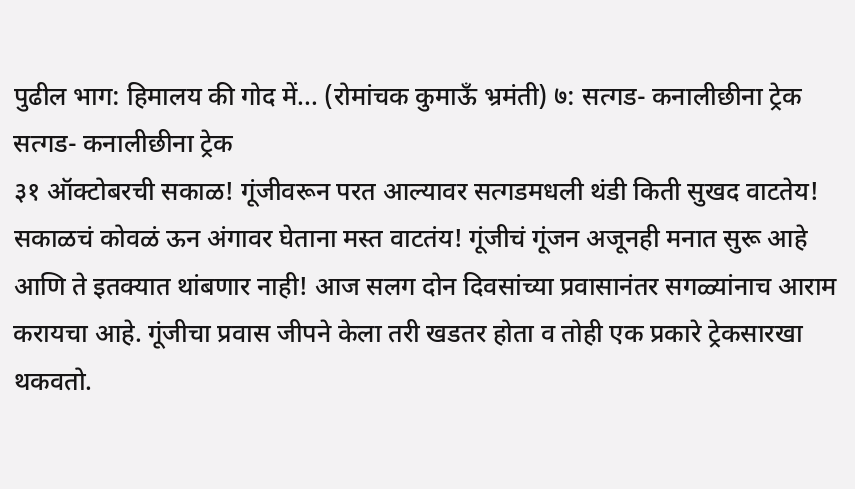पुढील भाग: हिमालय की गोद में... (रोमांचक कुमाऊँ भ्रमंती) ७: सत्गड- कनालीछीना ट्रेक
सत्गड- कनालीछीना ट्रेक
३१ ऑक्टोबरची सकाळ! गूंजीवरून परत आल्यावर सत्गडमधली थंडी किती सुखद वाटतेय! सकाळचं कोवळं ऊन अंगावर घेताना मस्त वाटतंय! गूंजीचं गूंजन अजूनही मनात सुरू आहे आणि ते इतक्यात थांबणार नाही! आज सलग दोन दिवसांच्या प्रवासानंतर सगळ्यांनाच आराम करायचा आहे. गूंजीचा प्रवास जीपने केला तरी खडतर होता व तोही एक प्रकारे ट्रेकसारखा थकवतो.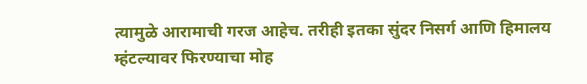त्यामुळे आरामाची गरज आहेच. तरीही इतका सुंदर निसर्ग आणि हिमालय म्हंटल्यावर फिरण्याचा मोह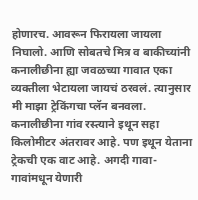होणारच. आवरून फिरायला जायला निघालो. आणि सोबतचे मित्र व बाकीच्यांनी कनालीछीना ह्या जवळच्या गावात एका व्यक्तीला भेटायला जायचं ठरवलं. त्यानुसार मी माझा ट्रेकिंगचा प्लॅन बनवला. कनालीछीना गांव रस्त्याने इथून सहा किलोमीटर अंतरावर आहे. पण इथून येताना ट्रेकची एक वाट आहे. अगदी गावा- गावांमधून येणारी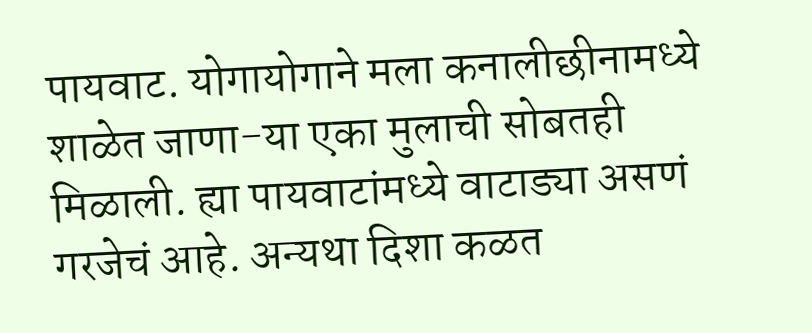पायवाट. योगायोगाने मला कनालीछीनामध्ये शाळेत जाणा-या एका मुलाची सोबतही मिळाली. ह्या पायवाटांमध्ये वाटाड्या असणं गरजेचं आहे. अन्यथा दिशा कळत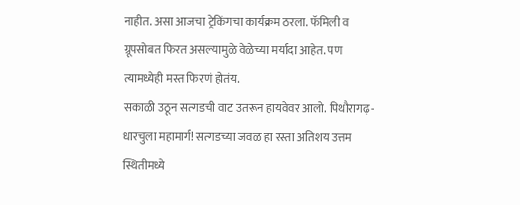नाहीत. असा आजचा ट्रेकिंगचा कार्यक्रम ठरला. फॅमिली व ग्रूपसोबत फिरत असल्यामुळे वेळेच्या मर्यादा आहेत. पण त्यामध्येही मस्त फिरणं होतंय.
सकाळी उठून सत्गडची वाट उतरून हायवेवर आलो. पिथौरागढ़- धारचुला महामार्ग! सत्गडच्या जवळ हा रस्ता अतिशय उत्तम स्थितीमध्ये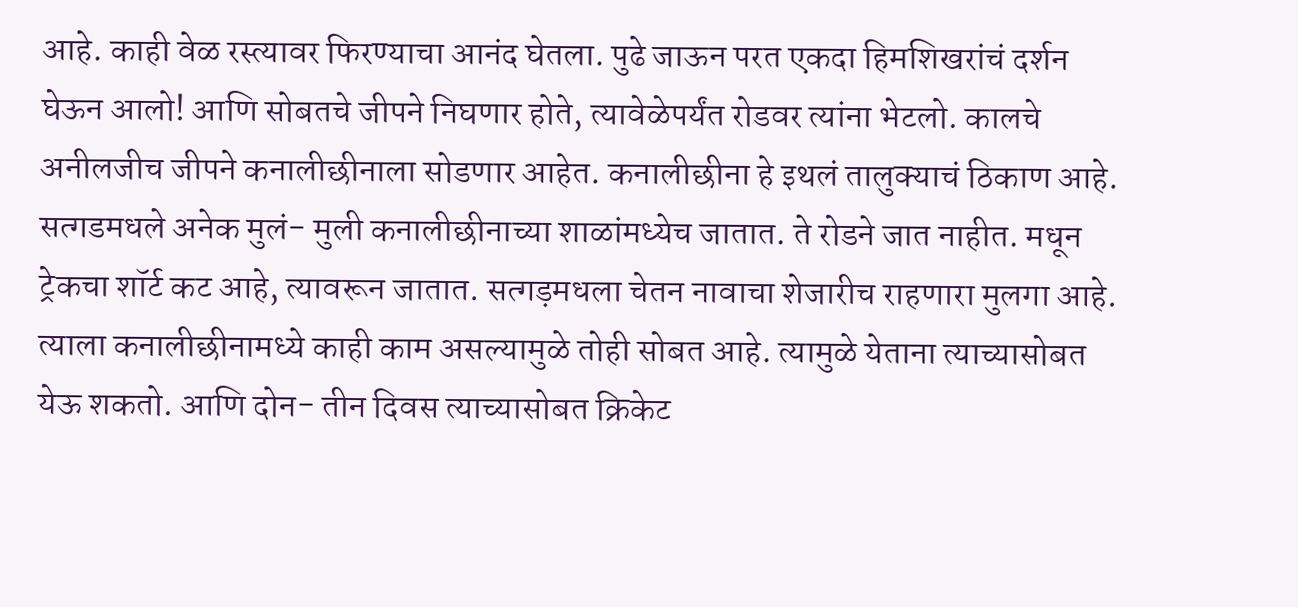आहे. काही वेळ रस्त्यावर फिरण्याचा आनंद घेतला. पुढे जाऊन परत एकदा हिमशिखरांचं दर्शन घेऊन आलो! आणि सोबतचे जीपने निघणार होते, त्यावेळेपर्यंत रोडवर त्यांना भेटलो. कालचे अनीलजीच जीपने कनालीछीनाला सोडणार आहेत. कनालीछीना हे इथलं तालुक्याचं ठिकाण आहे. सत्गडमधले अनेक मुलं- मुली कनालीछीनाच्या शाळांमध्येच जातात. ते रोडने जात नाहीत. मधून ट्रेकचा शॉर्ट कट आहे, त्यावरून जातात. सत्गड़मधला चेतन नावाचा शेजारीच राहणारा मुलगा आहे. त्याला कनालीछीनामध्ये काही काम असल्यामुळे तोही सोबत आहे. त्यामुळे येताना त्याच्यासोबत येऊ शकतो. आणि दोन- तीन दिवस त्याच्यासोबत क्रिकेट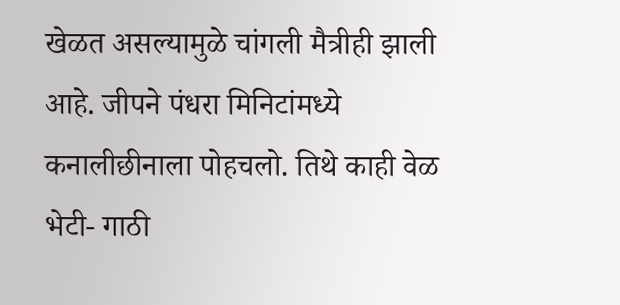खेळत असल्यामुळे चांगली मैत्रीही झाली आहे. जीपने पंधरा मिनिटांमध्ये कनालीछीनाला पोहचलो. तिथे काही वेळ भेटी- गाठी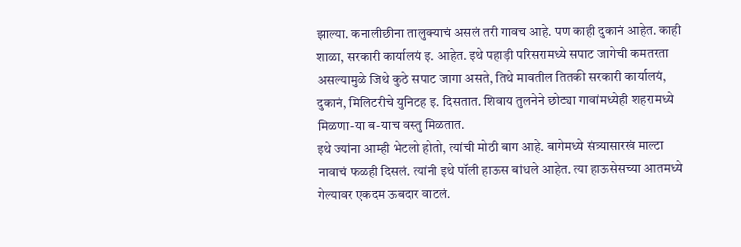झाल्या. कनालीछीना तालुक्याचं असलं तरी गावच आहे. पण काही दुकानं आहेत. काही शाळा, सरकारी कार्यालयं इ. आहेत. इथे पहाड़ी परिसरामध्ये सपाट जागेची कमतरता असल्यामुळे जिथे कुठे सपाट जागा असते, तिथे मावतील तितकी सरकारी कार्यालयं, दुकानं, मिलिटरीचे युनिटह इ. दिसतात. शिवाय तुलनेने छोट्या गावांमध्येही शहरामध्ये मिळणा-या ब-याच वस्तु मिळतात.
इथे ज्यांना आम्ही भेटलो होतो, त्यांची मोठी बाग आहे. बागेमध्ये संत्र्यासारखं माल्टा नावाचं फळही दिसलं. त्यांनी इथे पॉली हाऊस बांधले आहेत. त्या हाऊसेसच्या आतमध्ये गेल्यावर एकदम ऊबदार वाटलं.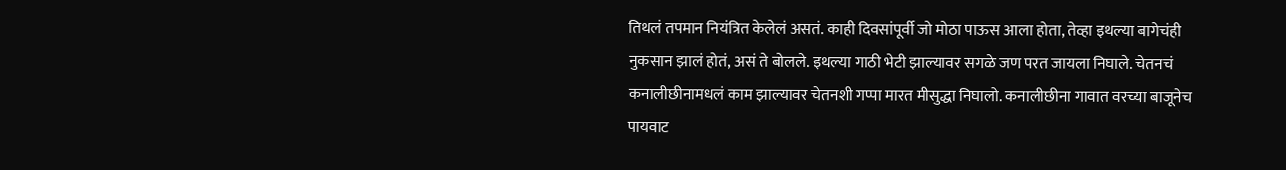तिथलं तपमान नियंत्रित केलेलं असतं. काही दिवसांपूर्वी जो मोठा पाऊस आला होता, तेव्हा इथल्या बागेचंही नुकसान झालं होतं, असं ते बोलले. इथल्या गाठी भेटी झाल्यावर सगळे जण परत जायला निघाले. चेतनचं कनालीछीनामधलं काम झाल्यावर चेतनशी गप्पा मारत मीसुद्धा निघालो. कनालीछीना गावात वरच्या बाजूनेच पायवाट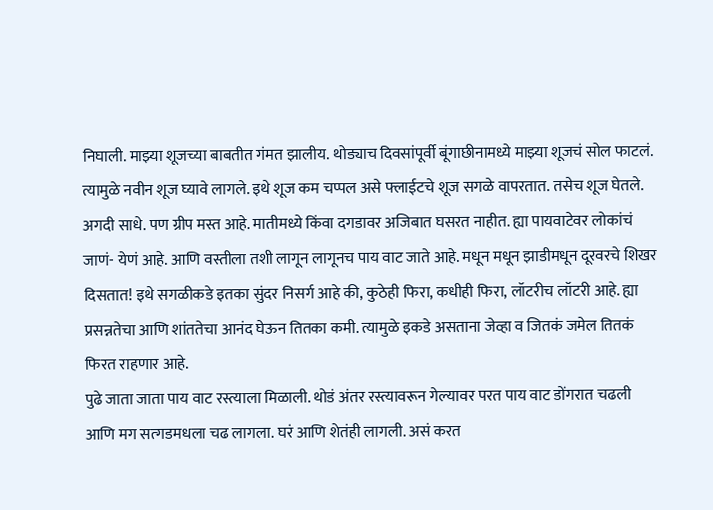निघाली. माझ्या शूजच्या बाबतीत गंमत झालीय. थोड्याच दिवसांपूर्वी बूंगाछीनामध्ये माझ्या शूजचं सोल फाटलं. त्यामुळे नवीन शूज घ्यावे लागले. इथे शूज कम चप्पल असे फ्लाईटचे शूज सगळे वापरतात. तसेच शूज घेतले. अगदी साधे. पण ग्रीप मस्त आहे. मातीमध्ये किंवा दगडावर अजिबात घसरत नाहीत. ह्या पायवाटेवर लोकांचं जाणं- येणं आहे. आणि वस्तीला तशी लागून लागूनच पाय वाट जाते आहे. मधून मधून झाडीमधून दूरवरचे शिखर दिसतात! इथे सगळीकडे इतका सुंदर निसर्ग आहे की, कुठेही फिरा, कधीही फिरा, लॉटरीच लॉटरी आहे. ह्या प्रसन्नतेचा आणि शांततेचा आनंद घेऊन तितका कमी. त्यामुळे इकडे असताना जेव्हा व जितकं जमेल तितकं फिरत राहणार आहे.
पुढे जाता जाता पाय वाट रस्त्याला मिळाली. थोडं अंतर रस्त्यावरून गेल्यावर परत पाय वाट डोंगरात चढली आणि मग सत्गडमधला चढ लागला. घरं आणि शेतंही लागली. असं करत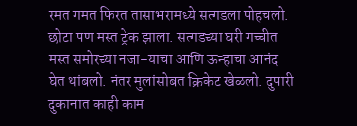रमत गमत फिरत तासाभरामध्ये सत्गडला पोहचलो. छोटा पण मस्त ट्रेक झाला. सत्गडच्या घरी गच्चीत मस्त समोरच्या नजा-याचा आणि ऊन्हाचा आनंद घेत थांबलो. नंतर मुलांसोबत क्रिकेट खेळलो. दुपारी दुकानात काही काम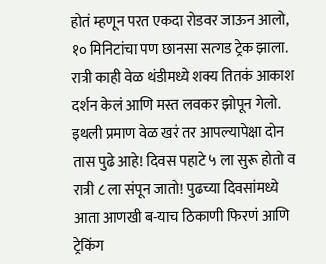होतं म्हणून परत एकदा रोडवर जाऊन आलो, १० मिनिटांचा पण छानसा सत्गड ट्रेक झाला. रात्री काही वेळ थंडीमध्ये शक्य तितकं आकाश दर्शन केलं आणि मस्त लवकर झोपून गेलो. इथली प्रमाण वेळ खरं तर आपल्यापेक्षा दोन तास पुढे आहे! दिवस पहाटे ५ ला सुरू होतो व रात्री ८ ला संपून जातो! पुढच्या दिवसांमध्ये आता आणखी ब-याच ठिकाणी फिरणं आणि ट्रेकिंग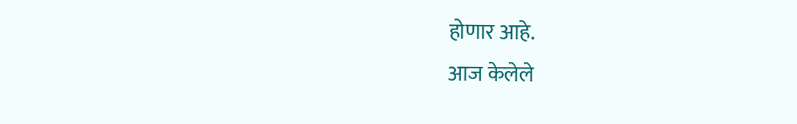होणार आहे.
आज केलेले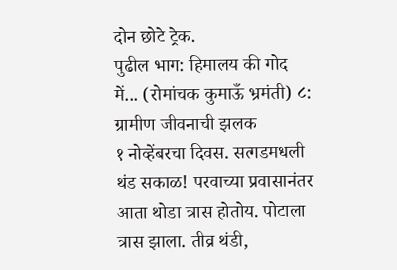दोन छोटे ट्रेक.
पुढील भाग: हिमालय की गोद में... (रोमांचक कुमाऊँ भ्रमंती) ८: ग्रामीण जीवनाची झलक
१ नोव्हेंबरचा दिवस. सत्गडमधली थंड सकाळ! परवाच्या प्रवासानंतर आता थोडा त्रास होतोय. पोटाला त्रास झाला. तीव्र थंडी,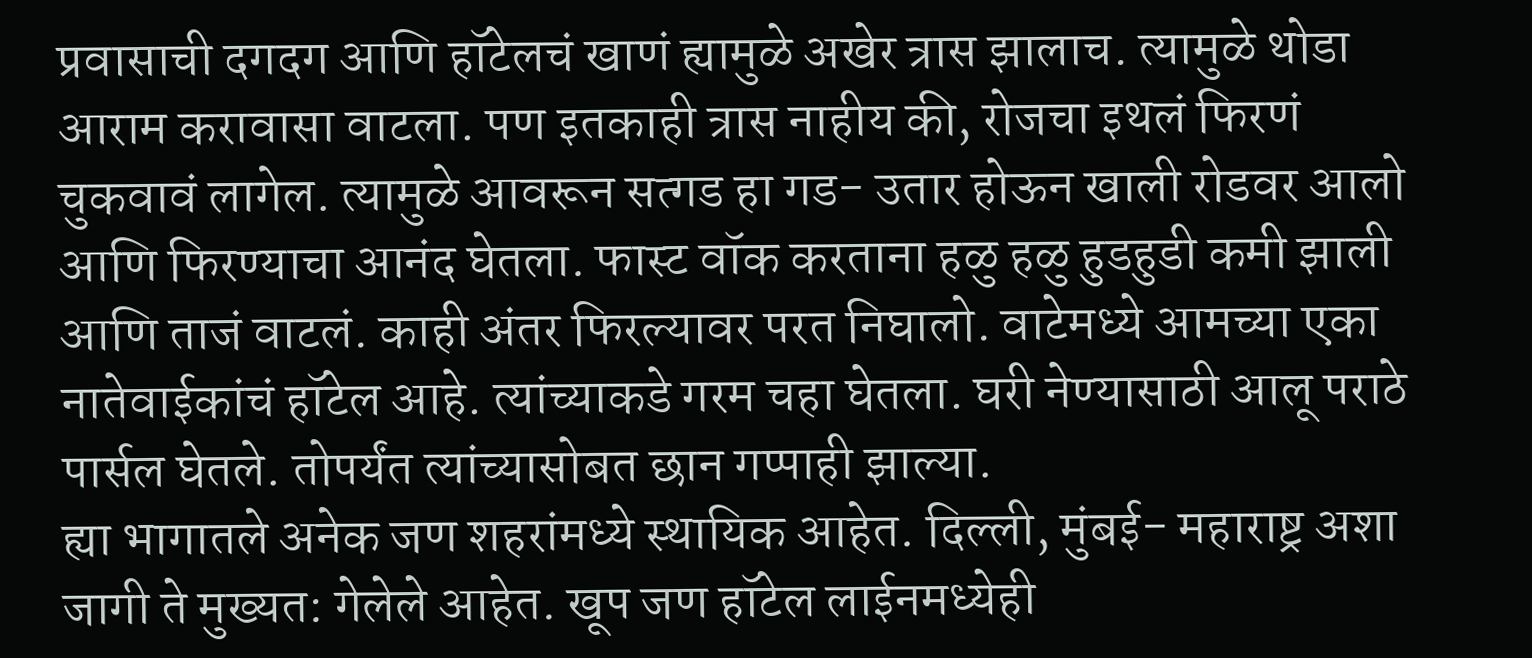प्रवासाची दगदग आणि हॉटेलचं खाणं ह्यामुळे अखेर त्रास झालाच. त्यामुळे थोडा आराम करावासा वाटला. पण इतकाही त्रास नाहीय की, रोजचा इथलं फिरणं चुकवावं लागेल. त्यामुळे आवरून सत्गड हा गड- उतार होऊन खाली रोडवर आलो आणि फिरण्याचा आनंद घेतला. फास्ट वॉक करताना हळु हळु हुडहुडी कमी झाली आणि ताजं वाटलं. काही अंतर फिरल्यावर परत निघालो. वाटेमध्ये आमच्या एका नातेवाईकांचं हॉटेल आहे. त्यांच्याकडे गरम चहा घेतला. घरी नेण्यासाठी आलू पराठे पार्सल घेतले. तोपर्यंत त्यांच्यासोबत छान गप्पाही झाल्या.
ह्या भागातले अनेक जण शहरांमध्ये स्थायिक आहेत. दिल्ली, मुंबई- महाराष्ट्र अशा जागी ते मुख्यत: गेलेले आहेत. खूप जण हॉटेल लाईनमध्येही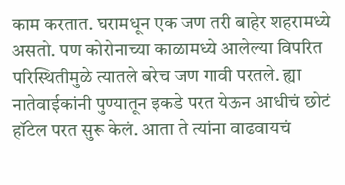काम करतात. घरामधून एक जण तरी बाहेर शहरामध्ये असतो. पण कोरोनाच्या काळामध्ये आलेल्या विपरित परिस्थितीमुळे त्यातले बरेच जण गावी परतले. ह्या नातेवाईकांनी पुण्यातून इकडे परत येऊन आधीचं छोटं हॉटेल परत सुरू केलं. आता ते त्यांना वाढवायचं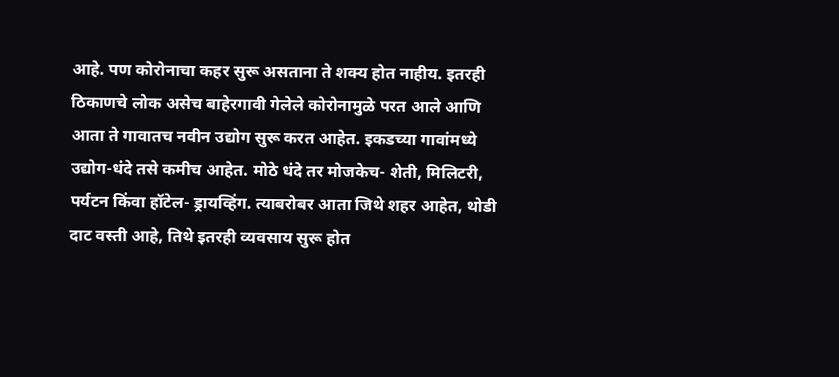आहे. पण कोरोनाचा कहर सुरू असताना ते शक्य होत नाहीय. इतरही ठिकाणचे लोक असेच बाहेरगावी गेलेले कोरोनामुळे परत आले आणि आता ते गावातच नवीन उद्योग सुरू करत आहेत. इकडच्या गावांमध्ये उद्योग-धंदे तसे कमीच आहेत. मोठे धंदे तर मोजकेच- शेती, मिलिटरी, पर्यटन किंवा हॉटेल- ड्रायव्हिंग. त्याबरोबर आता जिथे शहर आहेत, थोडी दाट वस्ती आहे, तिथे इतरही व्यवसाय सुरू होत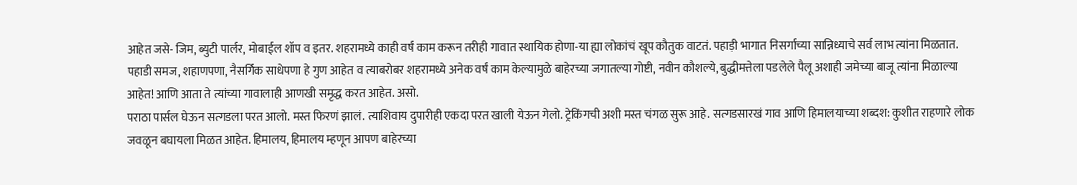आहेत जसे- जिम, ब्युटी पार्लर, मोबाईल शॉप व इतर. शहरामध्ये काही वर्षं काम करून तरीही गावात स्थायिक होणा-या ह्या लोकांचं खूप कौतुक वाटतं. पहाड़ी भागात निसर्गाच्या सान्निध्याचे सर्व लाभ त्यांना मिळतात. पहाडी समज, शहाणपणा, नैसर्गिक साधेपणा हे गुण आहेत व त्याबरोबर शहरामध्ये अनेक वर्षं काम केल्यामुळे बाहेरच्या जगातल्या गोष्टी, नवीन कौशल्ये, बुद्धीमत्तेला पडलेले पैलू अशाही जमेच्या बाजू त्यांना मिळाल्या आहेत! आणि आता ते त्यांच्या गावालाही आणखी समृद्ध करत आहेत. असो.
पराठा पार्सल घेऊन सत्गडला परत आलो. मस्त फिरणं झालं. त्याशिवाय दुपारीही एकदा परत खाली येऊन गेलो. ट्रेकिंगची अशी मस्त चंगळ सुरू आहे. सत्गडसारखं गाव आणि हिमालयाच्या शब्दश: कुशीत राहणारे लोक जवळून बघायला मिळत आहेत. हिमालय, हिमालय म्हणून आपण बाहेरच्या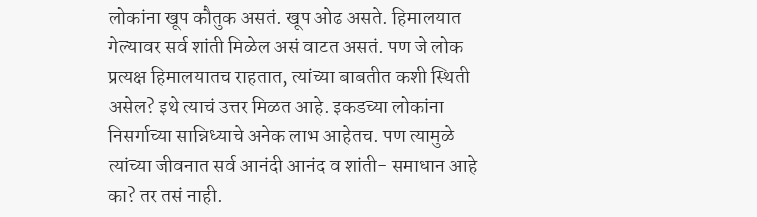लोकांना खूप कौतुक असतं. खूप ओढ असते. हिमालयात गेल्यावर सर्व शांती मिळेल असं वाटत असतं. पण जे लोक प्रत्यक्ष हिमालयातच राहतात, त्यांच्या बाबतीत कशी स्थिती असेल? इथे त्याचं उत्तर मिळत आहे. इकडच्या लोकांना निसर्गाच्या सान्निध्याचे अनेक लाभ आहेतच. पण त्यामुळे त्यांच्या जीवनात सर्व आनंदी आनंद व शांती- समाधान आहे का? तर तसं नाही.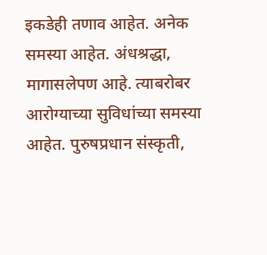इकडेही तणाव आहेत. अनेक समस्या आहेत. अंधश्रद्धा, मागासलेपण आहे. त्याबरोबर आरोग्याच्या सुविधांच्या समस्या आहेत. पुरुषप्रधान संस्कृती,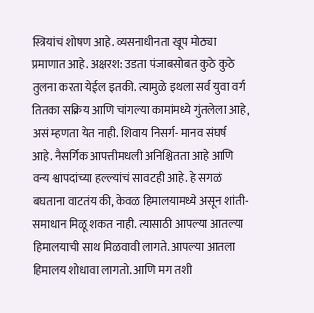स्त्रियांचं शोषण आहे. व्यसनाधीनता खूप मोठ्या प्रमाणात आहे. अक्षरश: उडता पंजाबसोबत कुठे कुठे तुलना करता येईल इतकी. त्यामुळे इथला सर्व युवा वर्ग तितका सक्रिय आणि चांगल्या कामांमध्ये गुंतलेला आहे, असं म्हणता येत नाही. शिवाय निसर्ग- मानव संघर्ष आहे. नैसर्गिक आपत्तीमधली अनिश्चितता आहे आणि वन्य श्वापदांच्या हल्ल्यांचं सावटही आहे. हे सगळं बघताना वाटतंय की, केवळ हिमालयामध्ये असून शांती- समाधान मिळू शकत नाही. त्यासाठी आपल्या आतल्या हिमालयाची साथ मिळवावी लागते. आपल्या आतला हिमालय शोधावा लागतो. आणि मग तशी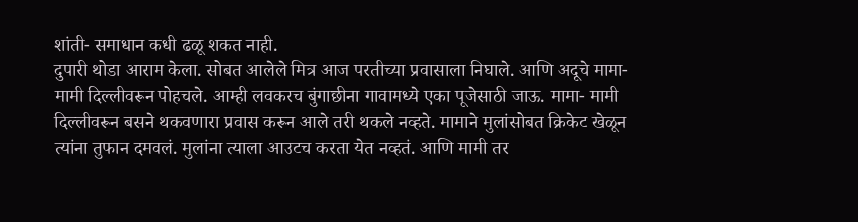शांती- समाधान कधी ढळू शकत नाही.
दुपारी थोडा आराम केला. सोबत आलेले मित्र आज परतीच्या प्रवासाला निघाले. आणि अदूचे मामा- मामी दिल्लीवरून पोहचले. आम्ही लवकरच बुंगाछीना गावामध्ये एका पूजेसाठी जाऊ. मामा- मामी दिल्लीवरून बसने थकवणारा प्रवास करून आले तरी थकले नव्हते. मामाने मुलांसोबत क्रिकेट खेळून त्यांना तुफान दमवलं. मुलांना त्याला आउटच करता येत नव्हतं. आणि मामी तर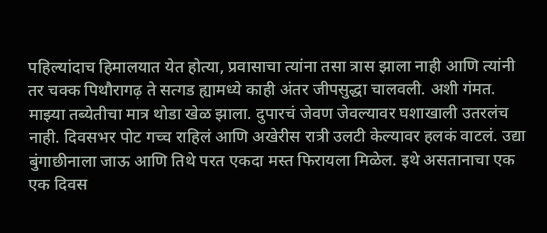पहिल्यांदाच हिमालयात येत होत्या, प्रवासाचा त्यांना तसा त्रास झाला नाही आणि त्यांनी तर चक्क पिथौरागढ़ ते सत्गड ह्यामध्ये काही अंतर जीपसुद्धा चालवली. अशी गंमत. माझ्या तब्येतीचा मात्र थोडा खेळ झाला. दुपारचं जेवण जेवल्यावर घशाखाली उतरलंच नाही. दिवसभर पोट गच्च राहिलं आणि अखेरीस रात्री उलटी केल्यावर हलकं वाटलं. उद्या बुंगाछीनाला जाऊ आणि तिथे परत एकदा मस्त फिरायला मिळेल. इथे असतानाचा एक एक दिवस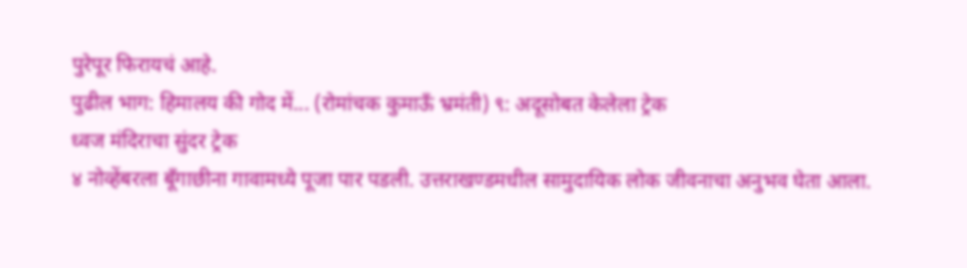पुरेपूर फिरायचं आहे.
पुढील भाग: हिमालय की गोद में... (रोमांचक कुमाऊँ भ्रमंती) ९: अदूसोबत केलेला ट्रेक
ध्वज मंदिराचा सुंदर ट्रेक
४ नोव्हेंबरला बूँगाछीना गावामध्ये पूजा पार पडली. उत्तराखण्डमधील सामुदायिक लोक जीवनाचा अनुभव घेता आला.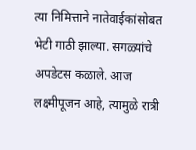त्या निमित्ताने नातेवाईकांसोबत भेटी गाठी झाल्या. सगळ्यांचे अपडेटस कळाले. आज लक्ष्मीपूजन आहे, त्यामुळे रात्री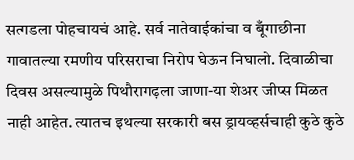सत्गडला पोहचायचं आहे. सर्व नातेवाईकांचा व बूँगाछीना गावातल्या रमणीय परिसराचा निरोप घेऊन निघालो. दिवाळीचा दिवस असल्यामुळे पिथौरागढ़ला जाणा-या शेअर जीप्स मिळत नाही आहेत. त्यातच इथल्या सरकारी बस ड्रायव्हर्सचाही कुठे कुठे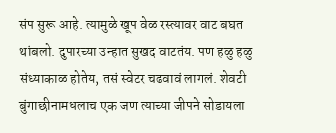संप सुरू आहे. त्यामुळे खूप वेळ रस्त्यावर वाट बघत थांबलो. दुपारच्या उन्हात सुखद वाटतंय. पण हळु हळु संध्याकाळ होतेय, तसं स्वेटर चढवावं लागलं. शेवटी बुंगाछीनामधलाच एक जण त्याच्या जीपने सोडायला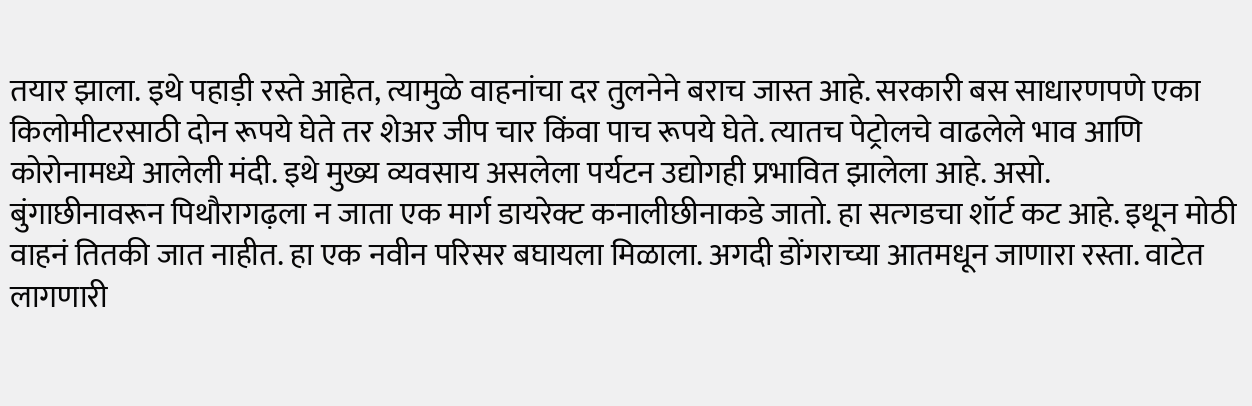तयार झाला. इथे पहाड़ी रस्ते आहेत, त्यामुळे वाहनांचा दर तुलनेने बराच जास्त आहे. सरकारी बस साधारणपणे एका किलोमीटरसाठी दोन रूपये घेते तर शेअर जीप चार किंवा पाच रूपये घेते. त्यातच पेट्रोलचे वाढलेले भाव आणि कोरोनामध्ये आलेली मंदी. इथे मुख्य व्यवसाय असलेला पर्यटन उद्योगही प्रभावित झालेला आहे. असो.
बुंगाछीनावरून पिथौरागढ़ला न जाता एक मार्ग डायरेक्ट कनालीछीनाकडे जातो. हा सत्गडचा शॉर्ट कट आहे. इथून मोठी वाहनं तितकी जात नाहीत. हा एक नवीन परिसर बघायला मिळाला. अगदी डोंगराच्या आतमधून जाणारा रस्ता. वाटेत लागणारी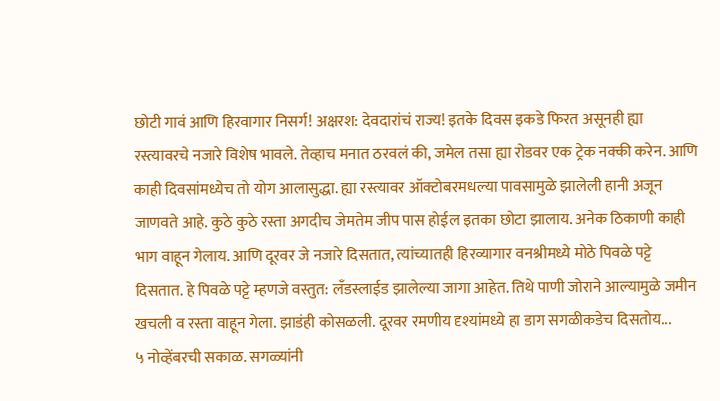छोटी गावं आणि हिरवागार निसर्ग! अक्षरश: देवदारांचं राज्य! इतके दिवस इकडे फिरत असूनही ह्या रस्त्यावरचे नजारे विशेष भावले. तेव्हाच मनात ठरवलं की, जमेल तसा ह्या रोडवर एक ट्रेक नक्की करेन. आणि काही दिवसांमध्येच तो योग आलासुद्धा. ह्या रस्त्यावर ऑक्टोबरमधल्या पावसामुळे झालेली हानी अजून जाणवते आहे. कुठे कुठे रस्ता अगदीच जेमतेम जीप पास होईल इतका छोटा झालाय. अनेक ठिकाणी काही भाग वाहून गेलाय. आणि दूरवर जे नजारे दिसतात, त्यांच्यातही हिरव्यागार वनश्रीमध्ये मोठे पिवळे पट्टे दिसतात. हे पिवळे पट्टे म्हणजे वस्तुत: लँडस्लाईड झालेल्या जागा आहेत. तिथे पाणी जोराने आल्यामुळे जमीन खचली व रस्ता वाहून गेला. झाडंही कोसळली. दूरवर रमणीय दृश्यांमध्ये हा डाग सगळीकडेच दिसतोय...
५ नोव्हेंबरची सकाळ. सगळ्यांनी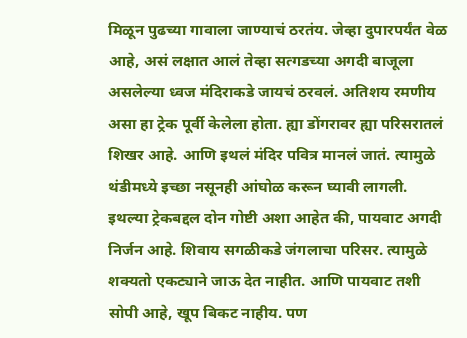मिळून पुढच्या गावाला जाण्याचं ठरतंय. जेव्हा दुपारपर्यंत वेळ आहे, असं लक्षात आलं तेव्हा सत्गडच्या अगदी बाजूला असलेल्या ध्वज मंदिराकडे जायचं ठरवलं. अतिशय रमणीय असा हा ट्रेक पूर्वी केलेला होता. ह्या डोंगरावर ह्या परिसरातलं शिखर आहे. आणि इथलं मंदिर पवित्र मानलं जातं. त्यामुळे थंडीमध्ये इच्छा नसूनही आंघोळ करून घ्यावी लागली. इथल्या ट्रेकबद्दल दोन गोष्टी अशा आहेत की, पायवाट अगदी निर्जन आहे. शिवाय सगळीकडे जंगलाचा परिसर. त्यामुळे शक्यतो एकट्याने जाऊ देत नाहीत. आणि पायवाट तशी सोपी आहे, खूप बिकट नाहीय. पण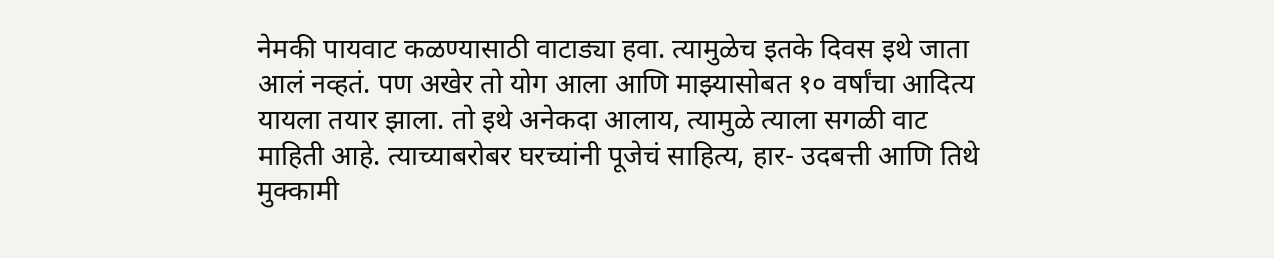नेमकी पायवाट कळण्यासाठी वाटाड्या हवा. त्यामुळेच इतके दिवस इथे जाता आलं नव्हतं. पण अखेर तो योग आला आणि माझ्यासोबत १० वर्षांचा आदित्य यायला तयार झाला. तो इथे अनेकदा आलाय, त्यामुळे त्याला सगळी वाट माहिती आहे. त्याच्याबरोबर घरच्यांनी पूजेचं साहित्य, हार- उदबत्ती आणि तिथे मुक्कामी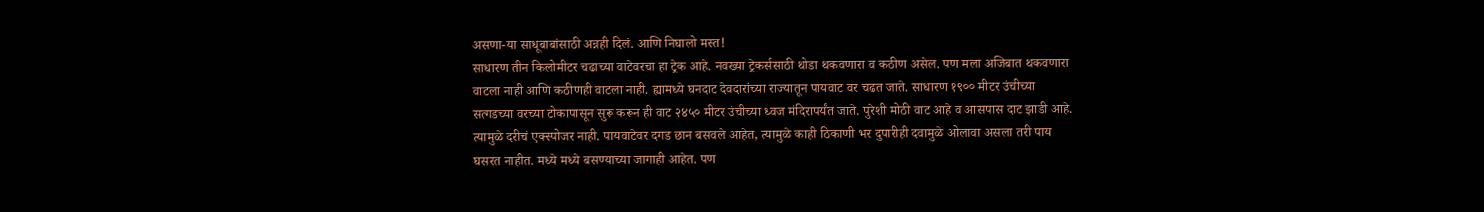असणा-या साधूबाबांसाठी अन्नही दिलं. आणि निघालो मस्त!
साधारण तीन किलोमीटर चढाच्या वाटेवरचा हा ट्रेक आहे. नवख्या ट्रेकर्ससाठी थोडा थकवणारा व कठीण असेल. पण मला अजिबात थकवणारा वाटला नाही आणि कठीणही वाटला नाही. ह्यामध्ये घनदाट देवदारांच्या राज्यातून पायवाट वर चढत जाते. साधारण १९०० मीटर उंचीच्या सत्गडच्या वरच्या टोकापासून सुरू करून ही वाट २४५० मीटर उंचीच्या ध्वज मंदिरापर्यंत जाते. पुरेशी मोठी वाट आहे व आसपास दाट झाडी आहे. त्यामुळे दरीचं एक्स्पोजर नाही. पायवाटेवर दगड छान बसवले आहेत, त्यामुळे काही ठिकाणी भर दुपारीही दवामुळे ओलावा असला तरी पाय घसरत नाहीत. मध्ये मध्ये बसण्याच्या जागाही आहेत. पण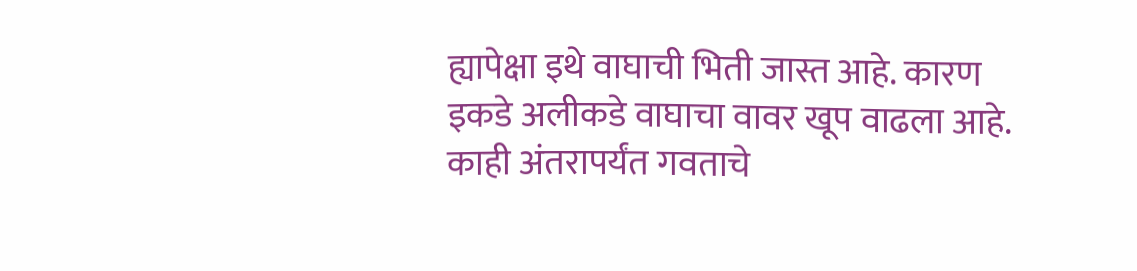ह्यापेक्षा इथे वाघाची भिती जास्त आहे. कारण इकडे अलीकडे वाघाचा वावर खूप वाढला आहे. काही अंतरापर्यंत गवताचे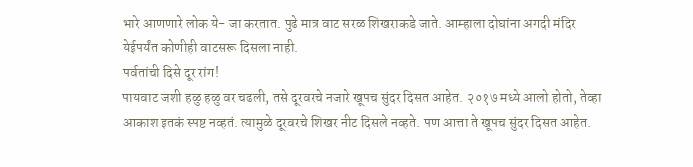भारे आणणारे लोक ये- जा करतात. पुढे मात्र वाट सरळ शिखराकडे जाते. आम्हाला दोघांना अगदी मंदिर येईपर्यंत कोणीही वाटसरू दिसला नाही.
पर्वतांची दिसे दूर रांग!
पायवाट जशी हळु हळु वर चढली, तसे दूरवरचे नजारे खूपच सुंदर दिसत आहेत. २०१७ मध्ये आलो होतो, तेव्हा आकाश इतकं स्पष्ट नव्हतं. त्यामुळे दूरवरचे शिखर नीट दिसले नव्हते. पण आत्ता ते खूपच सुंदर दिसत आहेत.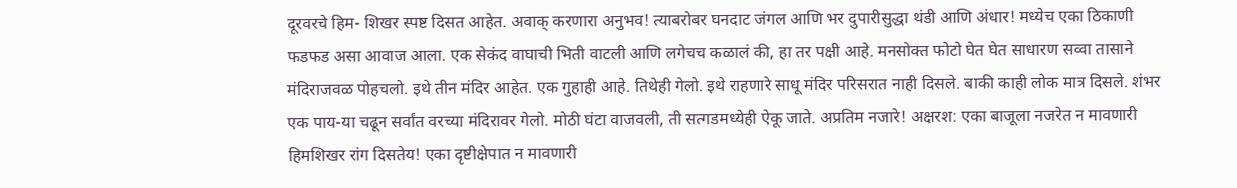दूरवरचे हिम- शिखर स्पष्ट दिसत आहेत. अवाक् करणारा अनुभव! त्याबरोबर घनदाट जंगल आणि भर दुपारीसुद्धा थंडी आणि अंधार! मध्येच एका ठिकाणी फडफड असा आवाज आला. एक सेकंद वाघाची भिती वाटली आणि लगेचच कळालं की, हा तर पक्षी आहे. मनसोक्त फोटो घेत घेत साधारण सव्वा तासाने मंदिराजवळ पोहचलो. इथे तीन मंदिर आहेत. एक गुहाही आहे. तिथेही गेलो. इथे राहणारे साधू मंदिर परिसरात नाही दिसले. बाकी काही लोक मात्र दिसले. शंभर एक पाय-या चढून सर्वांत वरच्या मंदिरावर गेलो. मोठी घंटा वाजवली, ती सत्गडमध्येही ऐकू जाते. अप्रतिम नजारे! अक्षरश: एका बाजूला नजरेत न मावणारी हिमशिखर रांग दिसतेय! एका दृष्टीक्षेपात न मावणारी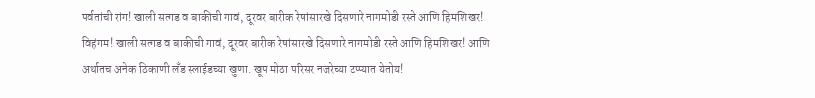पर्वतांची रांग! खाली सत्गड व बाकीची गावं, दूरवर बारीक रेषांसारखे दिसणारे नागमोडी रस्ते आणि हिमशिखर! विहंगम! खाली सत्गड व बाकीची गावं, दूरवर बारीक रेषांसारखे दिसणारे नागमोडी रस्ते आणि हिमशिखर! आणि अर्थातच अनेक ठिकाणी लँड स्लाईडच्या खुणा. खूप मोठा परिसर नजरेच्या टप्प्यात येतोय!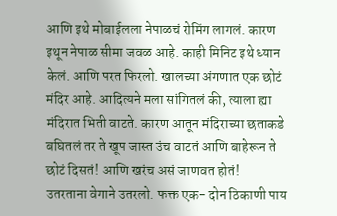आणि इथे मोबाईलला नेपाळचं रोमिंग लागलं. कारण इथून नेपाळ सीमा जवळ आहे. काही मिनिट इथे ध्यान केलं. आणि परत फिरलो. खालच्या अंगणात एक छोटं मंदिर आहे. आदित्यने मला सांगितलं की, त्याला ह्या मंदिरात भिती वाटते. कारण आतून मंदिराच्या छताकडे बघितलं तर ते खूप जास्त उंच वाटतं आणि बाहेरून ते छोटं दिसतं! आणि खरंच असं जाणवत होतं!
उतरताना वेगाने उतरलो. फक्त एक- दोन ठिकाणी पाय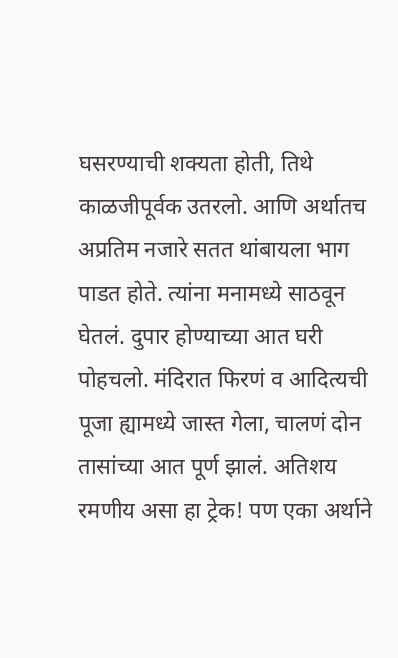घसरण्याची शक्यता होती, तिथे काळजीपूर्वक उतरलो. आणि अर्थातच अप्रतिम नजारे सतत थांबायला भाग पाडत होते. त्यांना मनामध्ये साठवून घेतलं. दुपार होण्याच्या आत घरी पोहचलो. मंदिरात फिरणं व आदित्यची पूजा ह्यामध्ये जास्त गेला, चालणं दोन तासांच्या आत पूर्ण झालं. अतिशय रमणीय असा हा ट्रेक! पण एका अर्थाने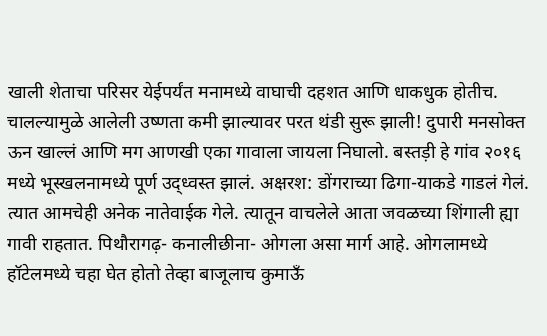खाली शेताचा परिसर येईपर्यंत मनामध्ये वाघाची दहशत आणि धाकधुक होतीच. चालल्यामुळे आलेली उष्णता कमी झाल्यावर परत थंडी सुरू झाली! दुपारी मनसोक्त ऊन खाल्लं आणि मग आणखी एका गावाला जायला निघालो. बस्तड़ी हे गांव २०१६ मध्ये भूस्खलनामध्ये पूर्ण उद्ध्वस्त झालं. अक्षरश: डोंगराच्या ढिगा-याकडे गाडलं गेलं. त्यात आमचेही अनेक नातेवाईक गेले. त्यातून वाचलेले आता जवळच्या शिंगाली ह्या गावी राहतात. पिथौरागढ़- कनालीछीना- ओगला असा मार्ग आहे. ओगलामध्ये हॉटेलमध्ये चहा घेत होतो तेव्हा बाजूलाच कुमाऊँ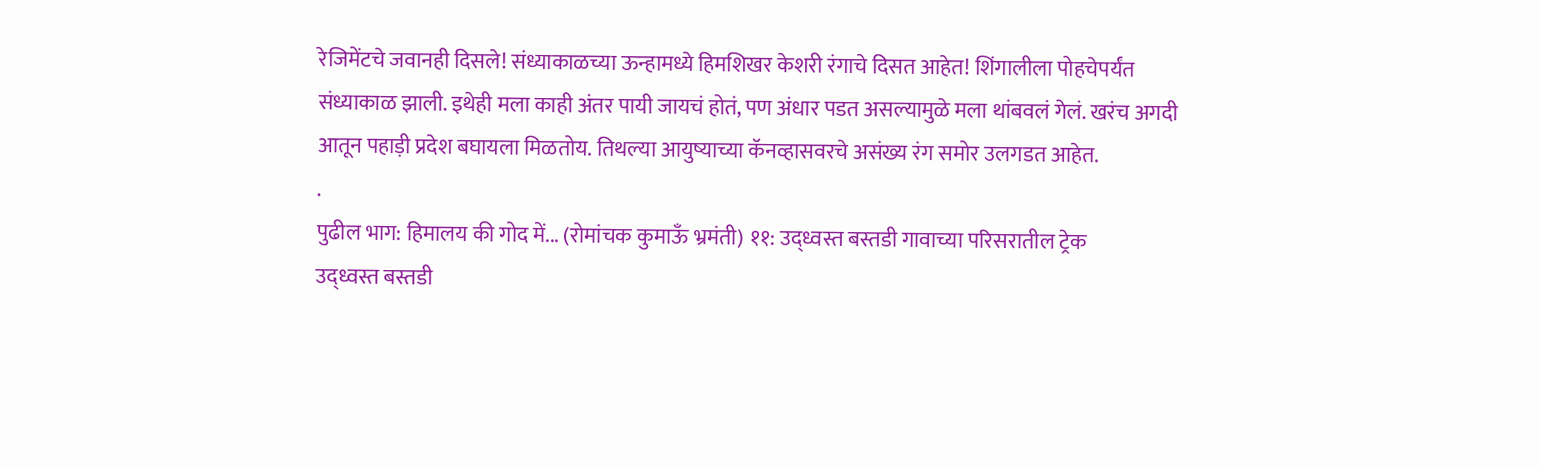रेजिमेंटचे जवानही दिसले! संध्याकाळच्या ऊन्हामध्ये हिमशिखर केशरी रंगाचे दिसत आहेत! शिंगालीला पोहचेपर्यंत संध्याकाळ झाली. इथेही मला काही अंतर पायी जायचं होतं, पण अंधार पडत असल्यामुळे मला थांबवलं गेलं. खरंच अगदी आतून पहाड़ी प्रदेश बघायला मिळतोय. तिथल्या आयुष्याच्या कॅनव्हासवरचे असंख्य रंग समोर उलगडत आहेत.
.
पुढील भाग: हिमालय की गोद में... (रोमांचक कुमाऊँ भ्रमंती) ११: उद्ध्वस्त बस्तडी गावाच्या परिसरातील ट्रेक
उद्ध्वस्त बस्तडी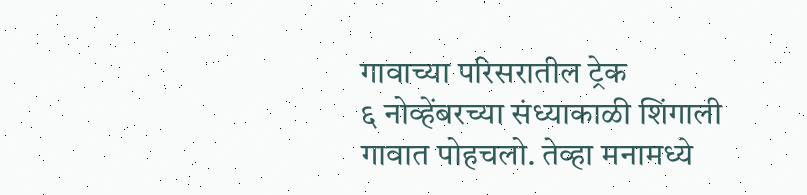गावाच्या परिसरातील ट्रेक
६ नोव्हेंबरच्या संध्याकाळी शिंगाली गावात पोहचलो. तेव्हा मनामध्ये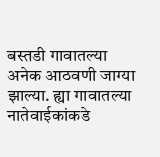बस्तडी गावातल्या अनेक आठवणी जाग्या झाल्या. ह्या गावातल्या नातेवाईकांकडे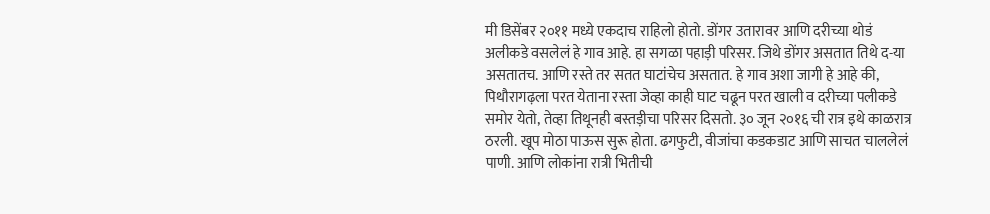मी डिसेंबर २०११ मध्ये एकदाच राहिलो होतो. डोंगर उतारावर आणि दरीच्या थोडं अलीकडे वसलेलं हे गाव आहे. हा सगळा पहाड़ी परिसर. जिथे डोंगर असतात तिथे द-या असतातच. आणि रस्ते तर सतत घाटांचेच असतात. हे गाव अशा जागी हे आहे की, पिथौरागढ़ला परत येताना रस्ता जेव्हा काही घाट चढून परत खाली व दरीच्या पलीकडे समोर येतो, तेव्हा तिथूनही बस्तड़ीचा परिसर दिसतो. ३० जून २०१६ ची रात्र इथे काळरात्र ठरली. खूप मोठा पाऊस सुरू होता. ढगफुटी, वीजांचा कडकडाट आणि साचत चाललेलं पाणी. आणि लोकांना रात्री भितीची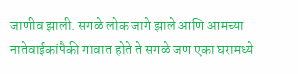जाणीव झाली. सगळे लोक जागे झाले आणि आमच्या नातेवाईकांपैकी गावात होते ते सगळे जण एका घरामध्ये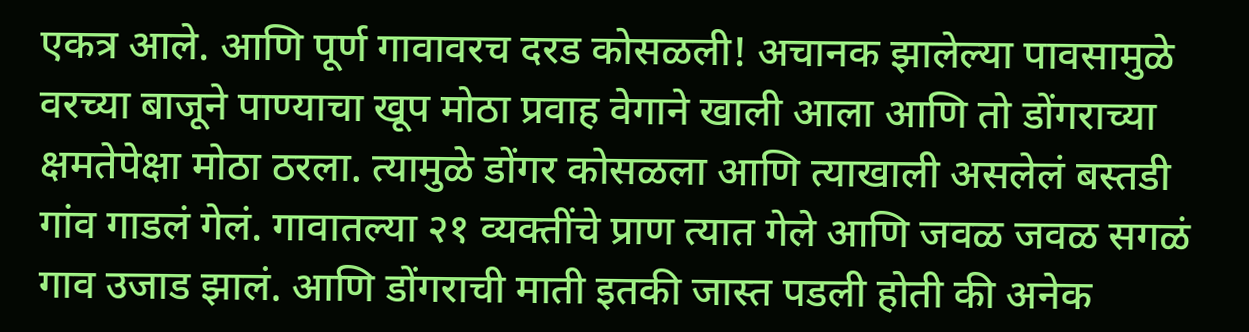एकत्र आले. आणि पूर्ण गावावरच दरड कोसळली! अचानक झालेल्या पावसामुळे वरच्या बाजूने पाण्याचा खूप मोठा प्रवाह वेगाने खाली आला आणि तो डोंगराच्या क्षमतेपेक्षा मोठा ठरला. त्यामुळे डोंगर कोसळला आणि त्याखाली असलेलं बस्तडी गांव गाडलं गेलं. गावातल्या २१ व्यक्तींचे प्राण त्यात गेले आणि जवळ जवळ सगळं गाव उजाड झालं. आणि डोंगराची माती इतकी जास्त पडली होती की अनेक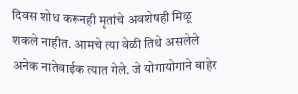दिवस शोध करूनही मृतांचे अवशेषही मिळू शकले नाहीत. आमचे त्या वेळी तिथे असलेले अनेक नातेवाईक त्यात गेले. जे योगायोगाने बाहेर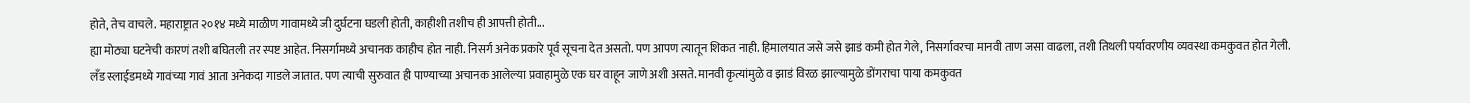होते, तेच वाचले. महाराष्ट्रात २०१४ मध्ये माळीण गावामध्ये जी दुर्घटना घडली होती, काहीशी तशीच ही आपत्ती होती...
ह्या मोठ्या घटनेची कारणं तशी बघितली तर स्पष्ट आहेत. निसर्गामध्ये अचानक काहीच होत नाही. निसर्ग अनेक प्रकारे पूर्व सूचना देत असतो. पण आपण त्यातून शिकत नाही. हिमालयात जसे जसे झाडं कमी होत गेले, निसर्गावरचा मानवी ताण जसा वाढला, तशी तिथली पर्यावरणीय व्यवस्था कमकुवत होत गेली. लँड स्लाईडमध्ये गावंच्या गावं आता अनेकदा गाडले जातात. पण त्याची सुरुवात ही पाण्याच्या अचानक आलेल्या प्रवाहामुळे एक घर वाहून जाणे अशी असते. मानवी कृत्यांमुळे व झाडं विरळ झाल्यामुळे डोंगराचा पाया कमकुवत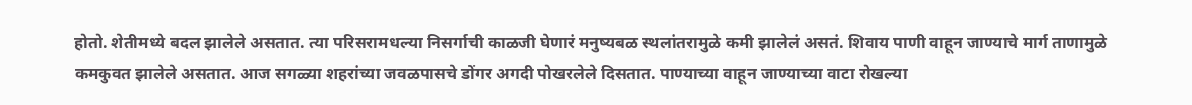होतो. शेतीमध्ये बदल झालेले असतात. त्या परिसरामधल्या निसर्गाची काळजी घेणारं मनुष्यबळ स्थलांतरामुळे कमी झालेलं असतं. शिवाय पाणी वाहून जाण्याचे मार्ग ताणामुळे कमकुवत झालेले असतात. आज सगळ्या शहरांच्या जवळपासचे डोंगर अगदी पोखरलेले दिसतात. पाण्याच्या वाहून जाण्याच्या वाटा रोखल्या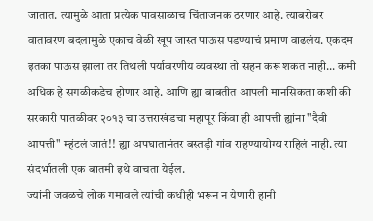जातात. त्यामुळे आता प्रत्येक पावसाळाच चिंताजनक ठरणार आहे. त्याबरोबर वातावरण बदलामुळे एकाच वेळी खूप जास्त पाऊस पडण्याचं प्रमाण वाढलंय. एकदम इतका पाऊस झाला तर तिथली पर्यावरणीय व्यवस्था तो सहन करू शकत नाही... कमी अधिक हे सगळीकडेच होणार आहे. आणि ह्या बाबतीत आपली मानसिकता कशी की सरकारी पातळीवर २०१३ चा उत्तराखंडचा महापूर किंवा ही आपत्ती ह्यांना "दैवी आपत्ती" म्हंटलं जातं!! ह्या अपघातानंतर बस्तड़ी गांव राहण्यायोग्य राहिलं नाही. त्या संदर्भातली एक बातमी इथे वाचता येईल.
ज्यांनी जवळचे लोक गमावले त्यांची कधीही भरून न येणारी हानी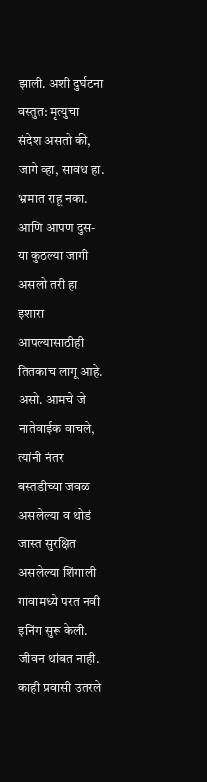झाली. अशी दुर्घटना वस्तुत: मृत्युचा संदेश असतो की, जागे व्हा, सावध हा. भ्रमात राहू नका. आणि आपण दुस-या कुठल्या जागी असलो तरी हा इशारा आपल्यासाठीही तितकाच लागू आहे. असो. आमचे जे नातेवाईक वाचले, त्यांनी नंतर बस्तडीच्या जवळ असलेल्या व थोडं जास्त सुरक्षित असलेल्या शिंगाली गावामध्ये परत नवी इनिंग सुरू केली. जीवन थांबत नाही. काही प्रवासी उतरले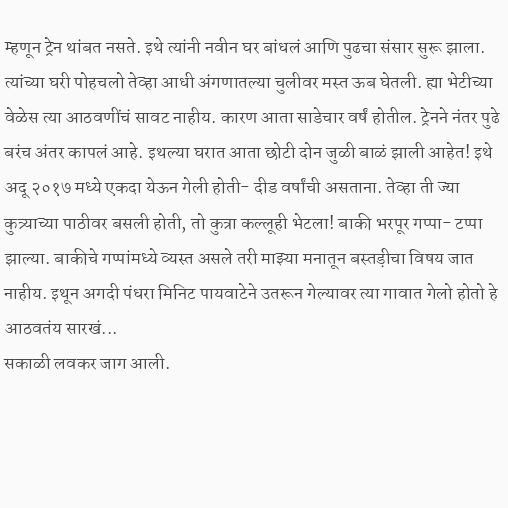म्हणून ट्रेन थांबत नसते. इथे त्यांनी नवीन घर बांधलं आणि पुढचा संसार सुरू झाला. त्यांच्या घरी पोहचलो तेव्हा आधी अंगणातल्या चुलीवर मस्त ऊब घेतली. ह्या भेटीच्या वेळेस त्या आठवणींचं सावट नाहीय. कारण आता साडेचार वर्षं होतील. ट्रेनने नंतर पुढे बरंच अंतर कापलं आहे. इथल्या घरात आता छोटी दोन जुळी बाळं झाली आहेत! इथे अदू २०१७ मध्ये एकदा येऊन गेली होती- दीड वर्षांची असताना. तेव्हा ती ज्या कुत्र्याच्या पाठीवर बसली होती, तो कुत्रा कल्लूही भेटला! बाकी भरपूर गप्पा- टप्पा झाल्या. बाकीचे गप्पांमध्ये व्यस्त असले तरी माझ्या मनातून बस्तड़ीचा विषय जात नाहीय. इथून अगदी पंधरा मिनिट पायवाटेने उतरून गेल्यावर त्या गावात गेलो होतो हे आठवतंय सारखं...
सकाळी लवकर जाग आली.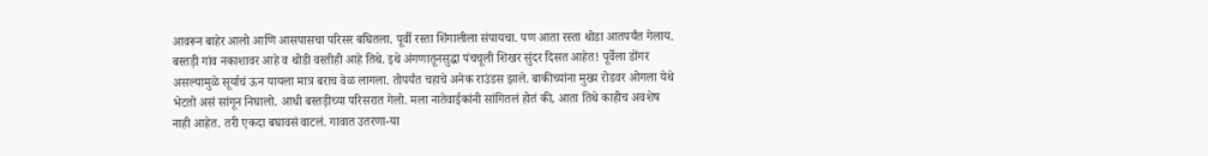आवरून बाहेर आलो आणि आसपासचा परिसर बघितला. पूर्वी रस्ता शिंगालीला संपायचा. पण आता रस्ता थोडा आतपर्यंत गेलाय. बस्तड़ी गांव नकाशावर आहे व थोडी वस्तीही आहे तिथे. इथे अंगणातूनसुद्धा पंचचूली शिखर सुंदर दिसत आहेत! पूर्वेला डोंगर असल्यामुळे सूर्याचं ऊन यायला मात्र बराच वेळ लागला. तोपर्यंत चहाचे अनेक राउंडस झाले. बाकीच्यांना मुख्य रोडवर ओगला येथे भेटतो असं सांगून निघालो. आधी बस्तड़ीच्या परिसरात गेलो. मला नातेवाईकांनी सांगितलं होतं की, आता तिथे काहीच अवशेष नाही आहेत. तरी एकदा बघावसं वाटलं. गावात उतरणा-या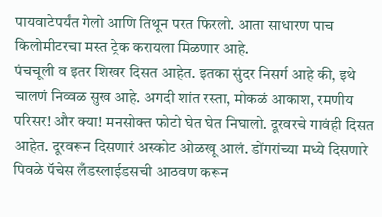पायवाटेपर्यंत गेलो आणि तिथून परत फिरलो. आता साधारण पाच किलोमीटरचा मस्त ट्रेक करायला मिळणार आहे.
पंचचूली व इतर शिखर दिसत आहेत. इतका सुंदर निसर्ग आहे की, इथे चालणं निव्वळ सुख आहे. अगदी शांत रस्ता, मोकळं आकाश, रमणीय परिसर! और क्या! मनसोक्त फोटो घेत घेत निघालो. दूरवरचे गावंही दिसत आहेत. दूरवरून दिसणारं अस्कोट ओळखू आलं. डोंगरांच्या मध्ये दिसणारे पिवळे पॅचेस लँडस्लाईडसची आठवण करून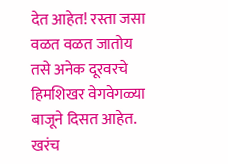देत आहेत! रस्ता जसा वळत वळत जातोय तसे अनेक दूरवरचे हिमशिखर वेगवेगळ्या बाजूने दिसत आहेत. खरंच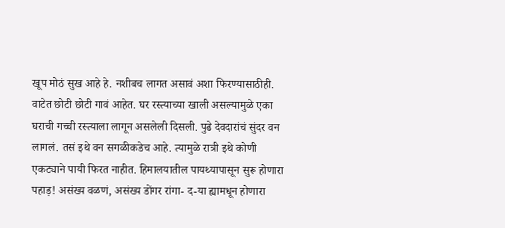खूप मोठं सुख आहे हे. नशीबच लागत असावं अशा फिरण्यासाठीही. वाटेत छोटी छोटी गावं आहेत. घर रस्त्याच्या खाली असल्यामुळे एका घराची गच्ची रस्त्याला लागून असलेली दिसली. पुढे देवदारांचं सुंदर वन लागलं. तसं इथे वन सगळीकडेच आहे. त्यामुळे रात्री इथे कोणी एकट्याने पायी फिरत नाहीत. हिमालयातील पायथ्यापासून सुरू होणारा पहाड़! असंख्य वळणं, असंख्य डोंगर रांगा- द-या ह्यामधून होणारा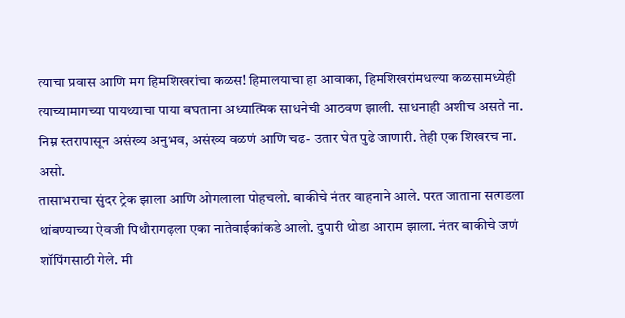त्याचा प्रवास आणि मग हिमशिखरांचा कळस! हिमालयाचा हा आवाका, हिमशिखरांमधल्या कळसामध्येही त्याच्यामागच्या पायथ्याचा पाया बघताना अध्यात्मिक साधनेची आठवण झाली. साधनाही अशीच असते ना. निम्न स्तरापासून असंख्य अनुभव, असंख्य वळणं आणि चढ- उतार घेत पुढे जाणारी. तेही एक शिखरच ना. असो.
तासाभराचा सुंदर ट्रेक झाला आणि ओगलाला पोहचलो. बाकीचे नंतर वाहनाने आले. परत जाताना सत्गडला थांबण्याच्या ऐवजी पिथौरागढ़ला एका नातेवाईकांकडे आलो. दुपारी थोडा आराम झाला. नंतर बाकीचे जणं शॉपिंगसाठी गेले. मी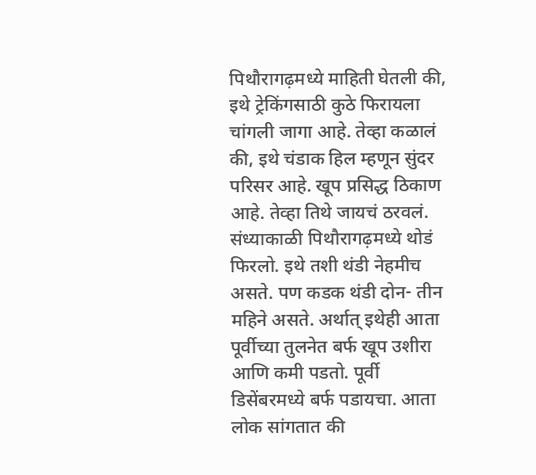पिथौरागढ़मध्ये माहिती घेतली की, इथे ट्रेकिंगसाठी कुठे फिरायला चांगली जागा आहे. तेव्हा कळालं की, इथे चंडाक हिल म्हणून सुंदर परिसर आहे. खूप प्रसिद्ध ठिकाण आहे. तेव्हा तिथे जायचं ठरवलं. संध्याकाळी पिथौरागढ़मध्ये थोडं फिरलो. इथे तशी थंडी नेहमीच असते. पण कडक थंडी दोन- तीन महिने असते. अर्थात् इथेही आता पूर्वीच्या तुलनेत बर्फ खूप उशीरा आणि कमी पडतो. पूर्वी डिसेंबरमध्ये बर्फ पडायचा. आता लोक सांगतात की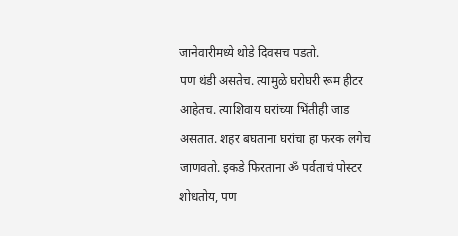जानेवारीमध्ये थोडे दिवसच पडतो.
पण थंडी असतेच. त्यामुळे घरोघरी रूम हीटर आहेतच. त्याशिवाय घरांच्या भिंतीही जाड असतात. शहर बघताना घरांचा हा फरक लगेच जाणवतो. इकडे फिरताना ॐ पर्वताचं पोस्टर शोधतोय, पण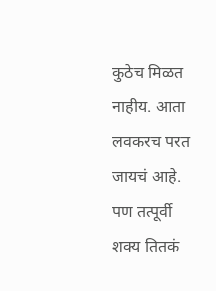कुठेच मिळत नाहीय. आता लवकरच परत जायचं आहे. पण तत्पूर्वी शक्य तितकं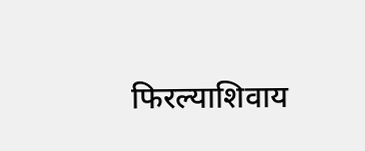फिरल्याशिवाय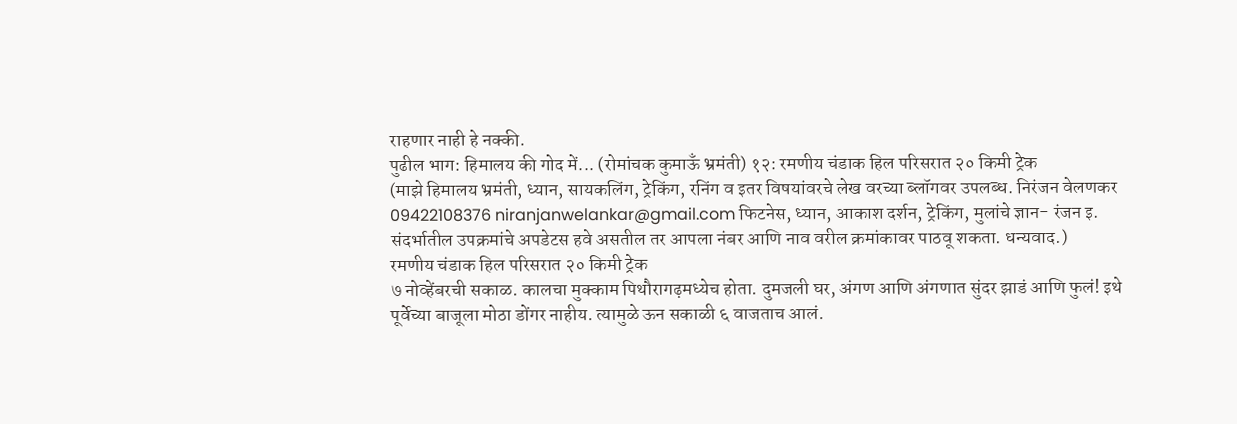राहणार नाही हे नक्की.
पुढील भाग: हिमालय की गोद में... (रोमांचक कुमाऊँ भ्रमंती) १२: रमणीय चंडाक हिल परिसरात २० किमी ट्रेक
(माझे हिमालय भ्रमंती, ध्यान, सायकलिंग, ट्रेकिंग, रनिंग व इतर विषयांवरचे लेख वरच्या ब्लॉगवर उपलब्ध. निरंजन वेलणकर 09422108376 niranjanwelankar@gmail.com फिटनेस, ध्यान, आकाश दर्शन, ट्रेकिंग, मुलांचे ज्ञान- रंजन इ. संदर्भातील उपक्रमांचे अपडेटस हवे असतील तर आपला नंबर आणि नाव वरील क्रमांकावर पाठवू शकता. धन्यवाद.)
रमणीय चंडाक हिल परिसरात २० किमी ट्रेक
७ नोव्हेंबरची सकाळ. कालचा मुक्काम पिथौरागढ़मध्येच होता. दुमजली घर, अंगण आणि अंगणात सुंदर झाडं आणि फुलं! इथे पूर्वेच्या बाजूला मोठा डोंगर नाहीय. त्यामुळे ऊन सकाळी ६ वाजताच आलं.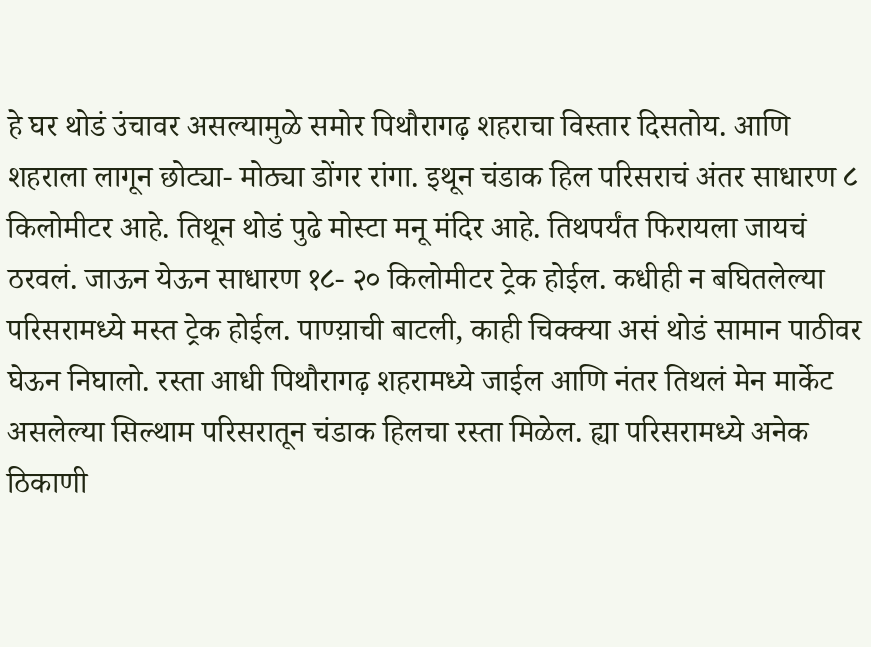हे घर थोडं उंचावर असल्यामुळे समोर पिथौरागढ़ शहराचा विस्तार दिसतोय. आणि शहराला लागून छोट्या- मोठ्या डोंगर रांगा. इथून चंडाक हिल परिसराचं अंतर साधारण ८ किलोमीटर आहे. तिथून थोडं पुढे मोस्टा मनू मंदिर आहे. तिथपर्यंत फिरायला जायचं ठरवलं. जाऊन येऊन साधारण १८- २० किलोमीटर ट्रेक होईल. कधीही न बघितलेल्या परिसरामध्ये मस्त ट्रेक होईल. पाण्य़ाची बाटली, काही चिक्क्या असं थोडं सामान पाठीवर घेऊन निघालो. रस्ता आधी पिथौरागढ़ शहरामध्ये जाईल आणि नंतर तिथलं मेन मार्केट असलेल्या सिल्थाम परिसरातून चंडाक हिलचा रस्ता मिळेल. ह्या परिसरामध्ये अनेक ठिकाणी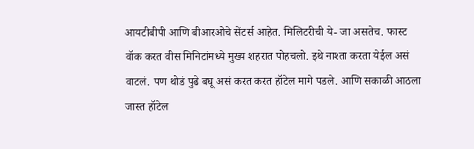आयटीबीपी आणि बीआरओचे सेंटर्स आहेत. मिलिटरीची ये- जा असतेच. फास्ट वॉक करत वीस मिनिटांमध्ये मुख्य शहरात पोहचलो. इथे नाश्ता करता येईल असं वाटलं. पण थोडं पुढे बघू असं करत करत हॉटेल मागे पडले. आणि सकाळी आठला जास्त हॉटेल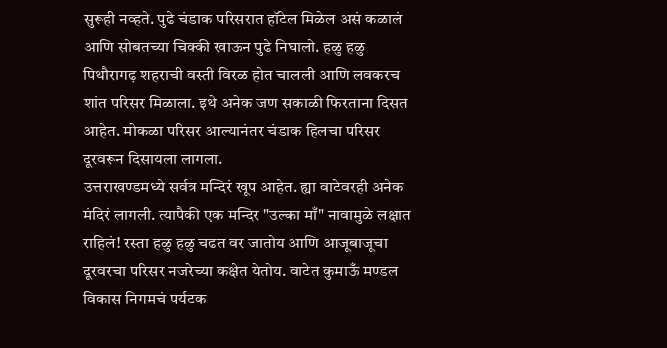सुरूही नव्हते. पुढे चंडाक परिसरात हॉटेल मिळेल असं कळालं आणि सोबतच्या चिक्की खाऊन पुढे निघालो. हळु हळु पिथौरागढ़ शहराची वस्ती विरळ होत चालली आणि लवकरच शांत परिसर मिळाला. इथे अनेक जण सकाळी फिरताना दिसत आहेत. मोकळा परिसर आल्यानंतर चंडाक हिलचा परिसर दूरवरून दिसायला लागला.
उत्तराखण्डमध्ये सर्वत्र मन्दिरं खूप आहेत. ह्या वाटेवरही अनेक मंदिरं लागली. त्यापैकी एक मन्दिर "उल्का माँ" नावामुळे लक्षात राहिलं! रस्ता हळु हळु चढत वर जातोय आणि आजूबाजूचा दूरवरचा परिसर नजरेच्या कक्षेत येतोय. वाटेत कुमाऊँ मण्डल विकास निगमचं पर्यटक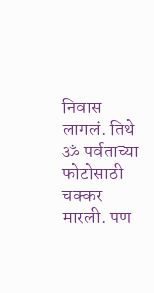निवास लागलं. तिथे ॐ पर्वताच्या फोटोसाठी चक्कर मारली. पण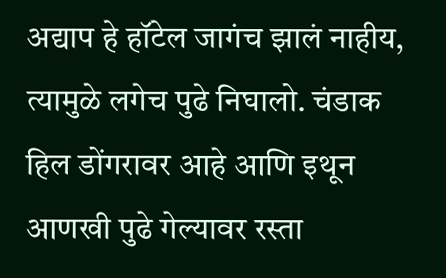अद्याप हे हॉटेल जागंच झालं नाहीय, त्यामुळे लगेच पुढे निघालो. चंडाक हिल डोंगरावर आहे आणि इथून आणखी पुढे गेल्यावर रस्ता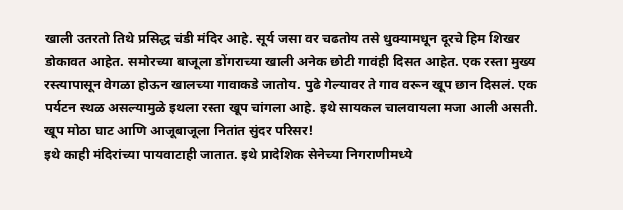खाली उतरतो तिथे प्रसिद्ध चंडी मंदिर आहे. सूर्य जसा वर चढतोय तसे धुक्यामधून दूरचे हिम शिखर डोकावत आहेत. समोरच्या बाजूला डोंगराच्या खाली अनेक छोटी गावंही दिसत आहेत. एक रस्ता मुख्य रस्त्यापासून वेगळा होऊन खालच्या गावाकडे जातोय. पुढे गेल्यावर ते गाव वरून खूप छान दिसलं. एक पर्यटन स्थळ असल्यामुळे इथला रस्ता खूप चांगला आहे. इथे सायकल चालवायला मजा आली असती. खूप मोठा घाट आणि आजूबाजूला नितांत सुंदर परिसर!
इथे काही मंदिरांच्या पायवाटाही जातात. इथे प्रादेशिक सेनेच्या निगराणीमध्ये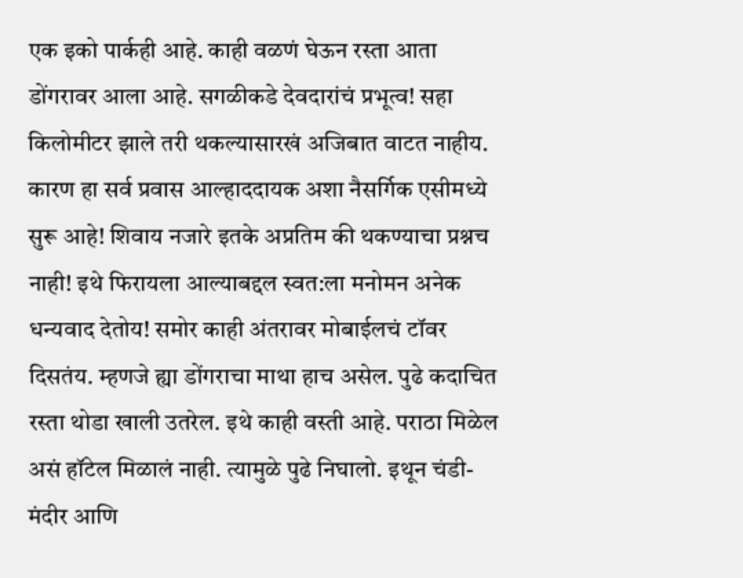एक इको पार्कही आहे. काही वळणं घेऊन रस्ता आता डोंगरावर आला आहे. सगळीकडे देवदारांचं प्रभूत्व! सहा किलोमीटर झाले तरी थकल्यासारखं अजिबात वाटत नाहीय. कारण हा सर्व प्रवास आल्हाददायक अशा नैसर्गिक एसीमध्ये सुरू आहे! शिवाय नजारे इतके अप्रतिम की थकण्याचा प्रश्नच नाही! इथे फिरायला आल्याबद्दल स्वत:ला मनोमन अनेक धन्यवाद देतोय! समोर काही अंतरावर मोबाईलचं टॉवर दिसतंय. म्हणजे ह्या डोंगराचा माथा हाच असेल. पुढे कदाचित रस्ता थोडा खाली उतरेल. इथे काही वस्ती आहे. पराठा मिळेल असं हॉटेल मिळालं नाही. त्यामुळे पुढे निघालो. इथून चंडी- मंदीर आणि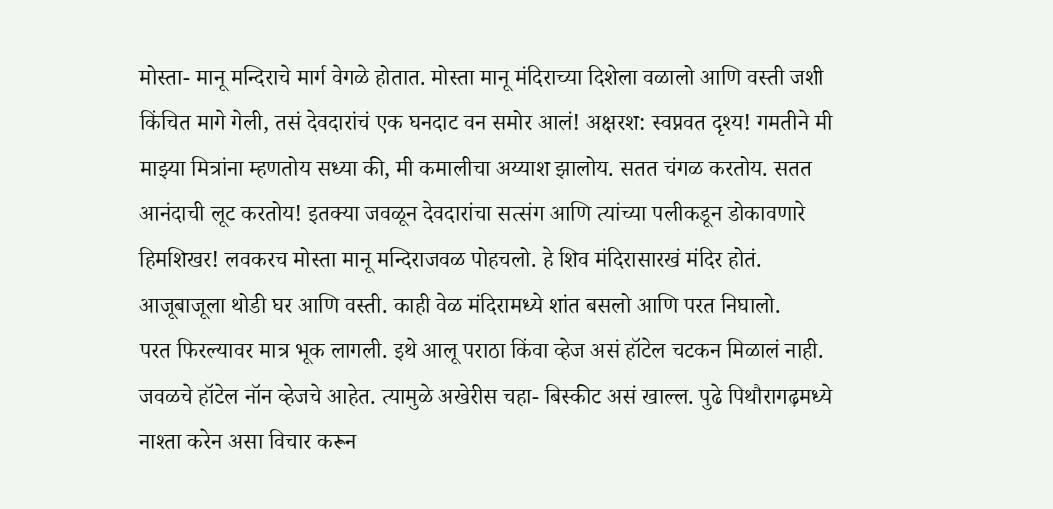मोस्ता- मानू मन्दिराचे मार्ग वेगळे होतात. मोस्ता मानू मंदिराच्या दिशेला वळालो आणि वस्ती जशी किंचित मागे गेली, तसं देवदारांचं एक घनदाट वन समोर आलं! अक्षरश: स्वप्नवत दृश्य! गमतीने मी माझ्या मित्रांना म्हणतोय सध्या की, मी कमालीचा अय्याश झालोय. सतत चंगळ करतोय. सतत आनंदाची लूट करतोय! इतक्या जवळून देवदारांचा सत्संग आणि त्यांच्या पलीकडून डोकावणारे हिमशिखर! लवकरच मोस्ता मानू मन्दिराजवळ पोहचलो. हे शिव मंदिरासारखं मंदिर होतं. आजूबाजूला थोडी घर आणि वस्ती. काही वेळ मंदिरामध्ये शांत बसलो आणि परत निघालो.
परत फिरल्यावर मात्र भूक लागली. इथे आलू पराठा किंवा व्हेज असं हॉटेल चटकन मिळालं नाही. जवळचे हॉटेल नॉन व्हेजचे आहेत. त्यामुळे अखेरीस चहा- बिस्कीट असं खाल्ल. पुढे पिथौरागढ़मध्ये नाश्ता करेन असा विचार करून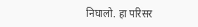निघालो. हा परिसर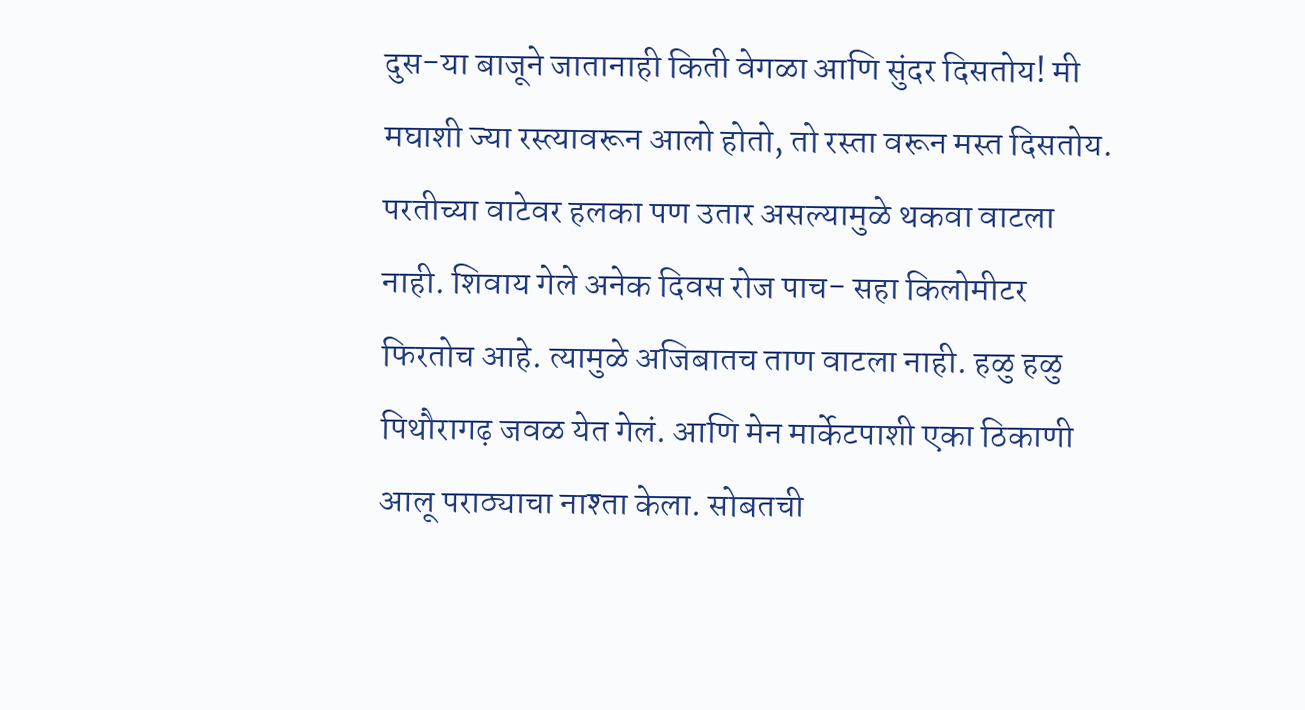दुस-या बाजूने जातानाही किती वेगळा आणि सुंदर दिसतोय! मी मघाशी ज्या रस्त्यावरून आलो होतो, तो रस्ता वरून मस्त दिसतोय. परतीच्या वाटेवर हलका पण उतार असल्यामुळे थकवा वाटला नाही. शिवाय गेले अनेक दिवस रोज पाच- सहा किलोमीटर फिरतोच आहे. त्यामुळे अजिबातच ताण वाटला नाही. हळु हळु पिथौरागढ़ जवळ येत गेलं. आणि मेन मार्केटपाशी एका ठिकाणी आलू पराठ्याचा नाश्ता केला. सोबतची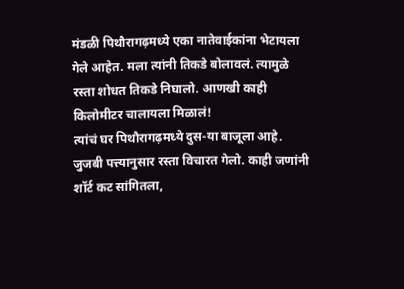मंडळी पिथौरागढ़मध्ये एका नातेवाईकांना भेटायला गेले आहेत. मला त्यांनी तिकडे बोलावलं. त्यामुळे रस्ता शोधत तिकडे निघालो. आणखी काही किलोमीटर चालायला मिळालं!
त्यांचं घर पिथौरागढ़मध्ये दुस-या बाजूला आहे. जुजबी पत्त्यानुसार रस्ता विचारत गेलो. काही जणांनी शॉर्ट कट सांगितला,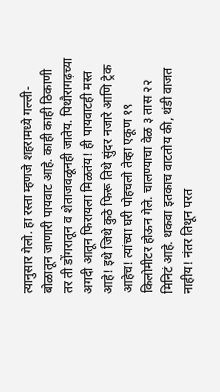त्यानुसार गेलो. हा रस्ता म्हणजे शहरामध्ये गल्ली- बोळातून जाणारी पायवाट आहे. काही काही ठिकाणी तर ती डोंगरातून व शेताजवळूनही जातेय. पिथौरागढ़च्या अगदी आतून फिरायला मिळतंय! ही पायवाटही मस्त आहे! इथे जिथे कुठे फिरू तिथे सुंदर नजारे आणि ट्रेक आहेच! त्यांच्या घरी पोहचलो तेव्हा एकूण १९ किलोमीटर होऊन गेले. चालण्याचा वेळ ३ तास २२ मिनिटं आहे. थकवा इतकाच वाटतोय की, थंडी वाजत नाहीय! नंतर तिथून परत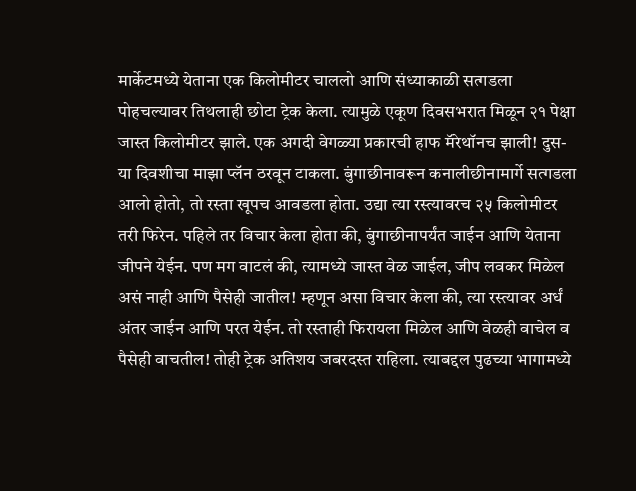मार्केटमध्ये येताना एक किलोमीटर चाललो आणि संध्याकाळी सत्गडला पोहचल्यावर तिथलाही छोटा ट्रेक केला. त्यामुळे एकूण दिवसभरात मिळून २१ पेक्षा जास्त किलोमीटर झाले. एक अगदी वेगळ्या प्रकारची हाफ मॅरेथॉनच झाली! दुस-या दिवशीचा माझा प्लॅन ठरवून टाकला. बुंगाछीनावरून कनालीछीनामार्गे सत्गडला आलो होतो, तो रस्ता खूपच आवडला होता. उद्या त्या रस्त्यावरच २५ किलोमीटर तरी फिरेन. पहिले तर विचार केला होता की, बुंगाछीनापर्यंत जाईन आणि येताना जीपने येईन. पण मग वाटलं की, त्यामध्ये जास्त वेळ जाईल, जीप लवकर मिळेल असं नाही आणि पैसेही जातील! म्हणून असा विचार केला की, त्या रस्त्यावर अर्धं अंतर जाईन आणि परत येईन. तो रस्ताही फिरायला मिळेल आणि वेळही वाचेल व पैसेही वाचतील! तोही ट्रेक अतिशय जबरदस्त राहिला. त्याबद्दल पुढच्या भागामध्ये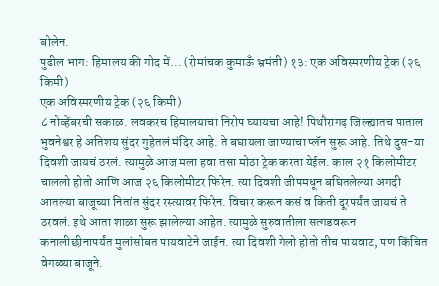बोलेन.
पुढील भाग: हिमालय की गोद में... (रोमांचक कुमाऊँ भ्रमंती) १३: एक अविस्मरणीय ट्रेक (२६ किमी)
एक अविस्मरणीय ट्रेक (२६ किमी)
८ नोव्हेंबरची सकाळ. लवकरच हिमालयाचा निरोप घ्यायचा आहे! पिथौरागढ़ जिल्ह्यातच पाताल भुवनेश्वर हे अतिशय सुंदर गुहेतलं मंदिर आहे. ते बघायला जाण्याचा प्लॅन सुरू आहे. तिथे दुस-या दिवशी जायचं ठरलं. त्यामुळे आज मला हवा तसा मोठा ट्रेक करता येईल. काल २१ किलोमीटर चाललो होतो आणि आज २६ किलोमीटर फिरेन. त्या दिवशी जीपमधून बघितलेल्या अगदी आतल्या बाजूच्या नितांत सुंदर रस्त्यावर फिरेन. विचार करून कसं व किती दूरपर्यंत जायचं ते ठरवलं. इथे आता शाळा सुरू झालेल्या आहेत. त्यामुळे सुरुवातीला सत्गडवरून कनालीछीनापर्यंत मुलांसोबत पायवाटेने जाईन. त्या दिवशी गेलो होतो तीच पायवाट, पण किंचित वेगळ्या बाजूने.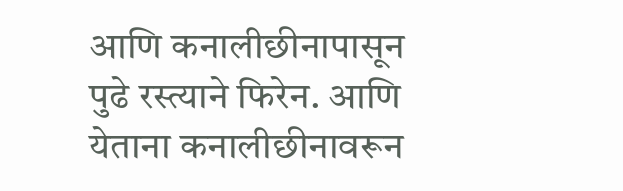आणि कनालीछीनापासून पुढे रस्त्याने फिरेन. आणि येताना कनालीछीनावरून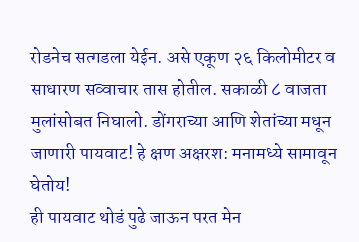रोडनेच सत्गडला येईन. असे एकूण २६ किलोमीटर व साधारण सव्वाचार तास होतील. सकाळी ८ वाजता मुलांसोबत निघालो. डोंगराच्या आणि शेतांच्या मधून जाणारी पायवाट! हे क्षण अक्षरश: मनामध्ये सामावून घेतोय!
ही पायवाट थोडं पुढे जाऊन परत मेन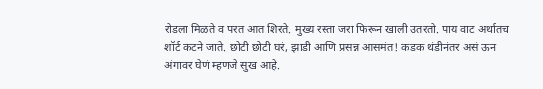रोडला मिळते व परत आत शिरते. मुख्य रस्ता जरा फिरून खाली उतरतो. पाय वाट अर्थातच शॉर्ट कटने जाते. छोटी छोटी घरं, झाडी आणि प्रसन्न आसमंत! कडक थंडीनंतर असं ऊन अंगावर घेणं म्हणजे सुख आहे.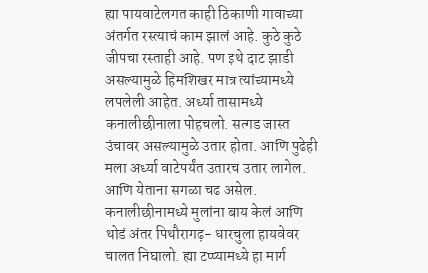ह्या पायवाटेलगत काही ठिकाणी गावाच्या अंतर्गत रस्त्याचं काम झालं आहे. कुठे कुठे जीपचा रस्ताही आहे. पण इथे दाट झाडी असल्यामुळे हिमशिखर मात्र त्यांच्यामध्ये लपलेली आहेत. अर्ध्या तासामध्ये कनालीछीनाला पोहचलो. सत्गड जास्त उंचावर असल्यामुळे उतार होता. आणि पुढेही मला अर्ध्या वाटेपर्यंत उतारच उतार लागेल. आणि येताना सगळा चढ असेल. कनालीछीनामध्ये मुलांना बाय केलं आणि थोडं अंतर पिथौरागढ़- धारचुला हायवेवर चालत निघालो. ह्या टप्प्यामध्ये हा मार्ग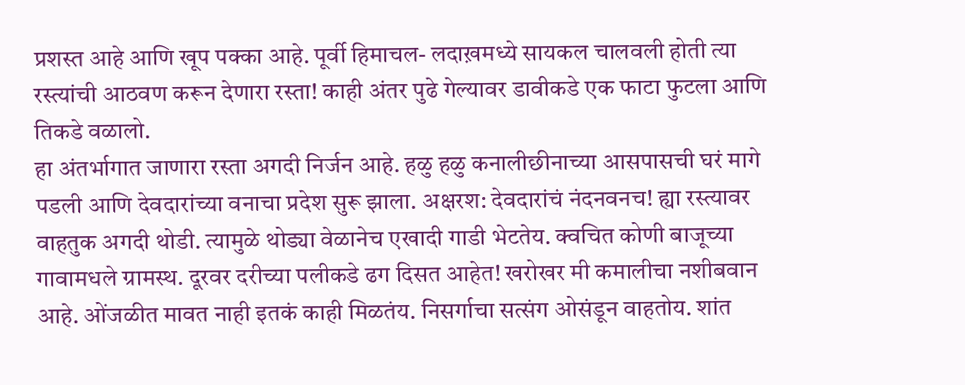प्रशस्त आहे आणि खूप पक्का आहे. पूर्वी हिमाचल- लदाख़मध्ये सायकल चालवली होती त्या रस्त्यांची आठवण करून देणारा रस्ता! काही अंतर पुढे गेल्यावर डावीकडे एक फाटा फुटला आणि तिकडे वळालो.
हा अंतर्भागात जाणारा रस्ता अगदी निर्जन आहे. हळु हळु कनालीछीनाच्या आसपासची घरं मागे पडली आणि देवदारांच्या वनाचा प्रदेश सुरू झाला. अक्षरश: देवदारांचं नंदनवनच! ह्या रस्त्यावर वाहतुक अगदी थोडी. त्यामुळे थोड्या वेळानेच एखादी गाडी भेटतेय. क्वचित कोणी बाजूच्या गावामधले ग्रामस्थ. दूरवर दरीच्या पलीकडे ढग दिसत आहेत! खरोखर मी कमालीचा नशीबवान आहे. ओंजळीत मावत नाही इतकं काही मिळतंय. निसर्गाचा सत्संग ओसंडून वाहतोय. शांत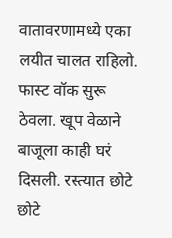वातावरणामध्ये एका लयीत चालत राहिलो. फास्ट वॉक सुरू ठेवला. खूप वेळाने बाजूला काही घरं दिसली. रस्त्यात छोटे छोटे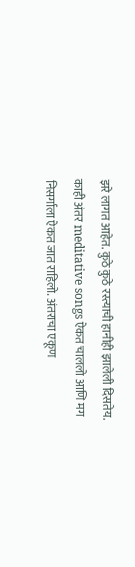झरे लागत आहेत. कुठे कुठे रस्त्याची हानीही झालेली दिसतेय. काही अंतर meditative songs ऐकत चाललो आणि मग निसर्गाला ऐकत जात राहिलो. अंतराचा एकूण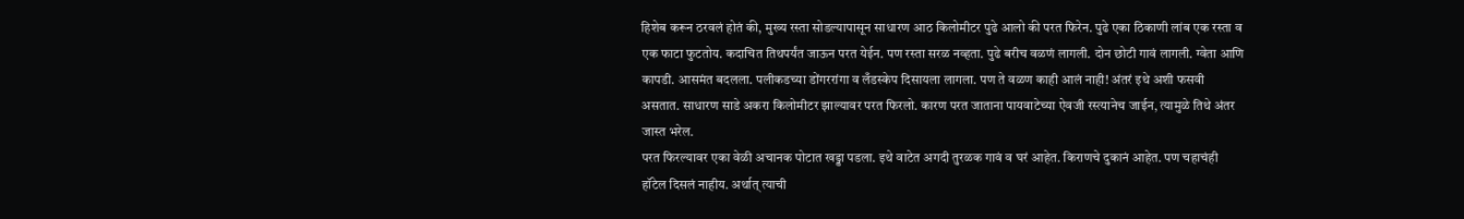हिशेब करून ठरवलं होतं की, मुख्य रस्ता सोडल्यापासून साधारण आठ किलोमीटर पुढे आलो की परत फिरेन. पुढे एका ठिकाणी लांब एक रस्ता व एक फाटा फुटतोय. कदाचित तिथपर्यंत जाऊन परत येईन. पण रस्ता सरळ नव्हता. पुढे बरीच वळणं लागली. दोन छोटी गावं लागली. ग्वेता आणि कापडी. आसमंत बदलला. पलीकडच्या डोंगररांगा व लँडस्केप दिसायला लागला. पण ते वळण काही आलं नाही! अंतरं इथे अशी फसवी असतात. साधारण साडे अकरा किलोमीटर झाल्यावर परत फिरलो. कारण परत जाताना पायवाटेच्या ऐवजी रस्त्यानेच जाईन, त्यामुळे तिथे अंतर जास्त भरेल.
परत फिरल्यावर एका वेळी अचानक पोटात खड्डा पडला. इथे वाटेत अगदी तुरळक गावं व घरं आहेत. किराणचे दुकानं आहेत. पण चहाचंही हॉटेल दिसलं नाहीय. अर्थात् त्याची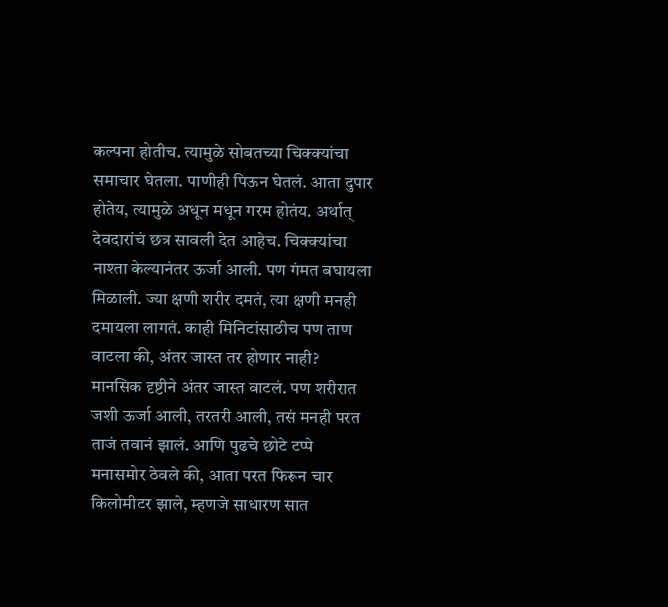कल्पना होतीच. त्यामुळे सोबतच्या चिक्क्यांचा समाचार घेतला. पाणीही पिऊन घेतलं. आता दुपार होतेय, त्यामुळे अधून मधून गरम होतंय. अर्थात् देवदारांचं छत्र सावली देत आहेच. चिक्क्यांचा नाश्ता केल्यानंतर ऊर्जा आली. पण गंमत बघायला मिळाली. ज्या क्षणी शरीर दमतं, त्या क्षणी मनही दमायला लागतं. काही मिनिटांसाठीच पण ताण वाटला की, अंतर जास्त तर होणार नाही? मानसिक दृष्टीने अंतर जास्त वाटलं. पण शरीरात जशी ऊर्जा आली, तरतरी आली, तसं मनही परत ताजं तवानं झालं. आणि पुढचे छोटे टप्पे मनासमोर ठेवले की, आता परत फिरून चार किलोमीटर झाले, म्हणजे साधारण सात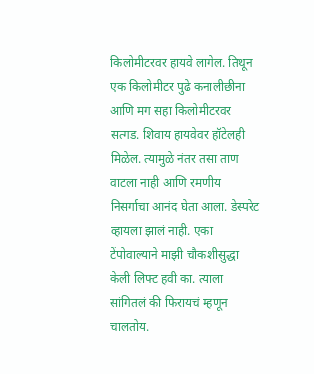किलोमीटरवर हायवे लागेल. तिथून एक किलोमीटर पुढे कनालीछीना आणि मग सहा किलोमीटरवर सत्गड. शिवाय हायवेवर हॉटेलही मिळेल. त्यामुळे नंतर तसा ताण वाटला नाही आणि रमणीय निसर्गाचा आनंद घेता आला. डेस्परेट व्हायला झालं नाही. एका टेंपोवाल्याने माझी चौकशीसुद्धा केली लिफ्ट हवी का. त्याला सांगितलं की फिरायचं म्हणून चालतोय.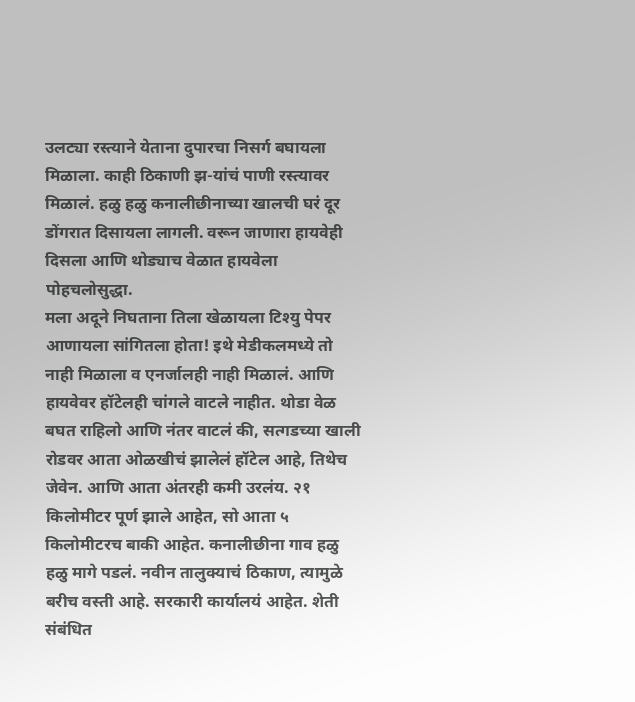उलट्या रस्त्याने येताना दुपारचा निसर्ग बघायला मिळाला. काही ठिकाणी झ-यांचं पाणी रस्त्यावर मिळालं. हळु हळु कनालीछीनाच्या खालची घरं दूर डोंगरात दिसायला लागली. वरून जाणारा हायवेही दिसला आणि थोड्याच वेळात हायवेला पोहचलोसुद्धा.
मला अदूने निघताना तिला खेळायला टिश्यु पेपर आणायला सांगितला होता! इथे मेडीकलमध्ये तो नाही मिळाला व एनर्जालही नाही मिळालं. आणि हायवेवर हॉटेलही चांगले वाटले नाहीत. थोडा वेळ बघत राहिलो आणि नंतर वाटलं की, सत्गडच्या खाली रोडवर आता ओळखीचं झालेलं हॉटेल आहे, तिथेच जेवेन. आणि आता अंतरही कमी उरलंय. २१ किलोमीटर पूर्ण झाले आहेत, सो आता ५ किलोमीटरच बाकी आहेत. कनालीछीना गाव हळु हळु मागे पडलं. नवीन तालुक्याचं ठिकाण, त्यामुळे बरीच वस्ती आहे. सरकारी कार्यालयं आहेत. शेती संबंधित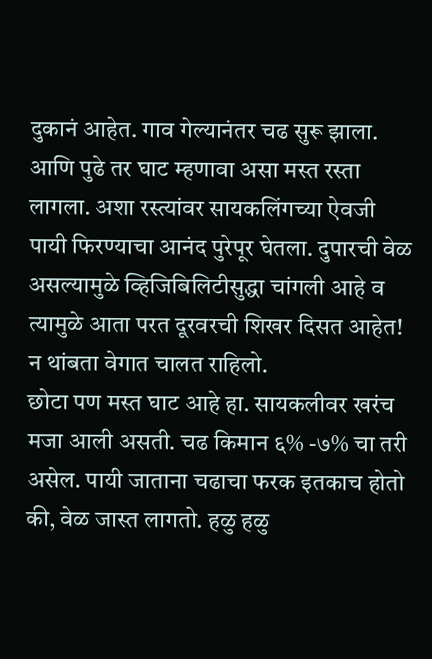दुकानं आहेत. गाव गेल्यानंतर चढ सुरू झाला. आणि पुढे तर घाट म्हणावा असा मस्त रस्ता लागला. अशा रस्त्यांवर सायकलिंगच्या ऐवजी पायी फिरण्याचा आनंद पुरेपूर घेतला. दुपारची वेळ असल्यामुळे व्हिजिबिलिटीसुद्धा चांगली आहे व त्यामुळे आता परत दूरवरची शिखर दिसत आहेत! न थांबता वेगात चालत राहिलो.
छोटा पण मस्त घाट आहे हा. सायकलीवर खरंच मजा आली असती. चढ किमान ६% -७% चा तरी असेल. पायी जाताना चढाचा फरक इतकाच होतो की, वेळ जास्त लागतो. हळु हळु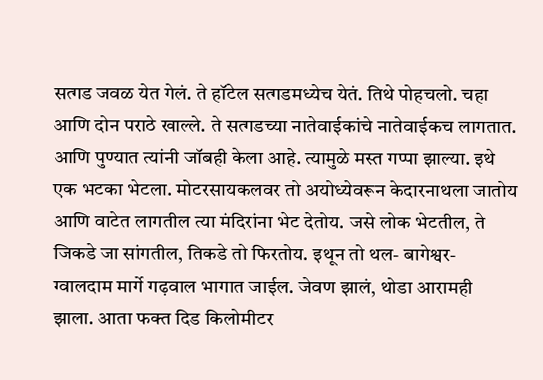सत्गड जवळ येत गेलं. ते हॉटेल सत्गडमध्येच येतं. तिथे पोहचलो. चहा आणि दोन पराठे खाल्ले. ते सत्गडच्या नातेवाईकांचे नातेवाईकच लागतात. आणि पुण्यात त्यांनी जॉबही केला आहे. त्यामुळे मस्त गप्पा झाल्या. इथे एक भटका भेटला. मोटरसायकलवर तो अयोध्येवरून केदारनाथला जातोय आणि वाटेत लागतील त्या मंदिरांना भेट देतोय. जसे लोक भेटतील, ते जिकडे जा सांगतील, तिकडे तो फिरतोय. इथून तो थल- बागेश्वर- ग्वालदाम मार्गे गढ़वाल भागात जाईल. जेवण झालं, थोडा आरामही झाला. आता फक्त दिड किलोमीटर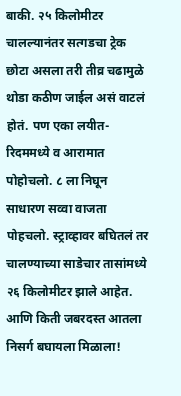बाकी. २५ किलोमीटर चालल्यानंतर सत्गडचा ट्रेक छोटा असला तरी तीव्र चढामुळे थोडा कठीण जाईल असं वाटलं होतं. पण एका लयीत- रिदममध्ये व आरामात पोहोचलो. ८ ला निघून साधारण सव्वा वाजता पोहचलो. स्ट्राव्हावर बघितलं तर चालण्याच्या साडेचार तासांमध्ये २६ किलोमीटर झाले आहेत. आणि किती जबरदस्त आतला निसर्ग बघायला मिळाला!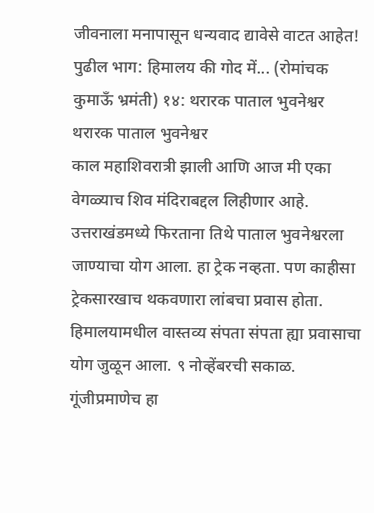जीवनाला मनापासून धन्यवाद द्यावेसे वाटत आहेत!
पुढील भाग: हिमालय की गोद में... (रोमांचक कुमाऊँ भ्रमंती) १४: थरारक पाताल भुवनेश्वर
थरारक पाताल भुवनेश्वर
काल महाशिवरात्री झाली आणि आज मी एका वेगळ्याच शिव मंदिराबद्दल लिहीणार आहे. उत्तराखंडमध्ये फिरताना तिथे पाताल भुवनेश्वरला जाण्याचा योग आला. हा ट्रेक नव्हता. पण काहीसा ट्रेकसारखाच थकवणारा लांबचा प्रवास होता. हिमालयामधील वास्तव्य संपता संपता ह्या प्रवासाचा योग जुळून आला. ९ नोव्हेंबरची सकाळ. गूंजीप्रमाणेच हा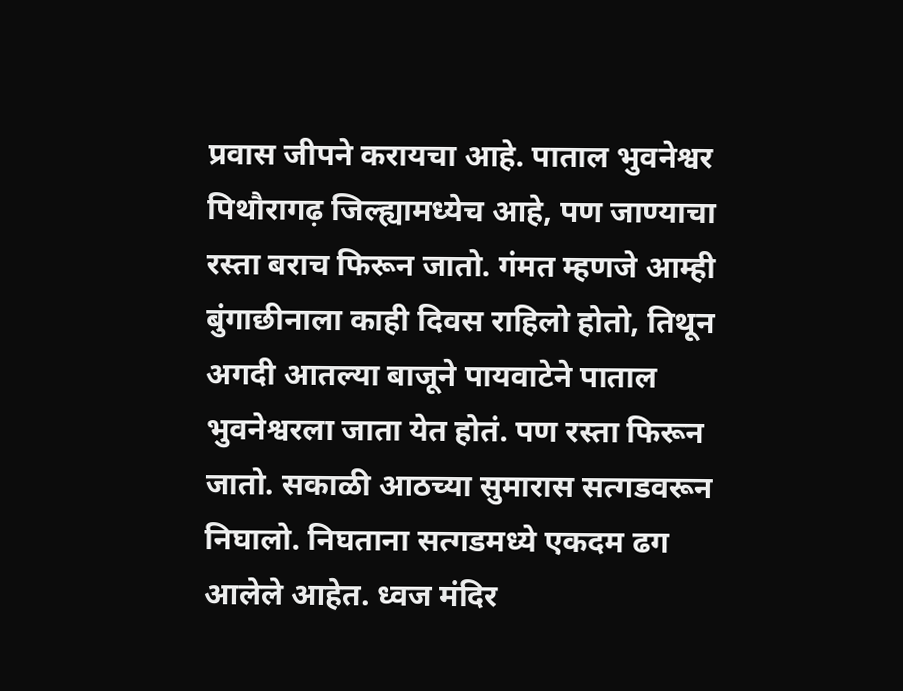प्रवास जीपने करायचा आहे. पाताल भुवनेश्वर पिथौरागढ़ जिल्ह्यामध्येच आहे, पण जाण्याचा रस्ता बराच फिरून जातो. गंमत म्हणजे आम्ही बुंगाछीनाला काही दिवस राहिलो होतो, तिथून अगदी आतल्या बाजूने पायवाटेने पाताल भुवनेश्वरला जाता येत होतं. पण रस्ता फिरून जातो. सकाळी आठच्या सुमारास सत्गडवरून निघालो. निघताना सत्गडमध्ये एकदम ढग आलेले आहेत. ध्वज मंदिर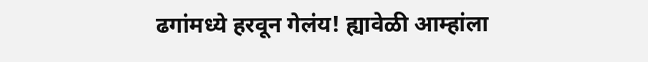ढगांमध्ये हरवून गेलंय! ह्यावेळी आम्हांला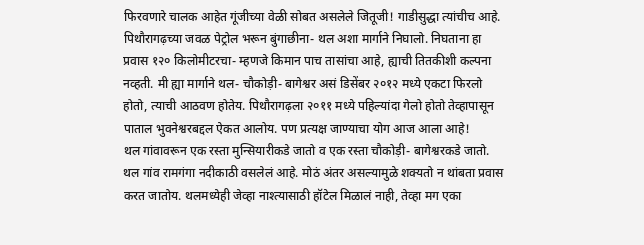फिरवणारे चालक आहेत गूंजीच्या वेळी सोबत असलेले जितूजी! गाडीसुद्धा त्यांचीच आहे. पिथौरागढ़च्या जवळ पेट्रोल भरून बुंगाछीना- थल अशा मार्गाने निघालो. निघताना हा प्रवास १२० किलोमीटरचा- म्हणजे किमान पाच तासांचा आहे, ह्याची तितकीशी कल्पना नव्हती. मी ह्या मार्गाने थल- चौकोड़ी- बागेश्वर असं डिसेंबर २०१२ मध्ये एकटा फिरलो होतो, त्याची आठवण होतेय. पिथौरागढ़ला २०११ मध्ये पहिल्यांदा गेलो होतो तेव्हापासून पाताल भुवनेश्वरबद्दल ऐकत आलोय. पण प्रत्यक्ष जाण्याचा योग आज आला आहे!
थल गांवावरून एक रस्ता मुन्सियारीकडे जातो व एक रस्ता चौकोड़ी- बागेश्वरकडे जातो. थल गांव रामगंगा नदीकाठी वसलेलं आहे. मोठं अंतर असल्यामुळे शक्यतो न थांबता प्रवास करत जातोय. थलमध्येही जेव्हा नाश्त्यासाठी हॉटेल मिळालं नाही, तेव्हा मग एका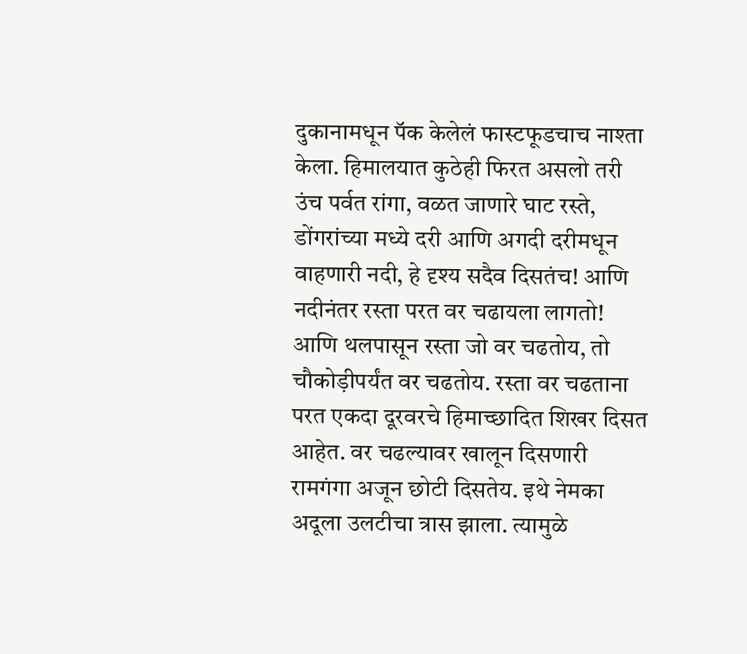दुकानामधून पॅक केलेलं फास्टफूडचाच नाश्ता केला. हिमालयात कुठेही फिरत असलो तरी उंच पर्वत रांगा, वळत जाणारे घाट रस्ते, डोंगरांच्या मध्ये दरी आणि अगदी दरीमधून वाहणारी नदी, हे दृश्य सदैव दिसतंच! आणि नदीनंतर रस्ता परत वर चढायला लागतो! आणि थलपासून रस्ता जो वर चढतोय, तो चौकोड़ीपर्यंत वर चढतोय. रस्ता वर चढताना परत एकदा दूरवरचे हिमाच्छादित शिखर दिसत आहेत. वर चढल्यावर खालून दिसणारी रामगंगा अजून छोटी दिसतेय. इथे नेमका अदूला उलटीचा त्रास झाला. त्यामुळे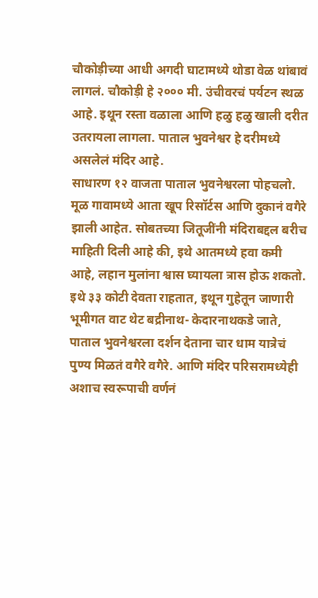चौकोड़ीच्या आधी अगदी घाटामध्ये थोडा वेळ थांबावं लागलं. चौकोड़ी हे २००० मी. उंचीवरचं पर्यटन स्थळ आहे. इथून रस्ता वळाला आणि हळु हळु खाली दरीत उतरायला लागला. पाताल भुवनेश्वर हे दरीमध्ये असलेलं मंदिर आहे.
साधारण १२ वाजता पाताल भुवनेश्वरला पोहचलो. मूळ गावामध्ये आता खूप रिसॉर्टस आणि दुकानं वगैरे झाली आहेत. सोबतच्या जितूजींनी मंदिराबद्दल बरीच माहिती दिली आहे की, इथे आतमध्ये हवा कमी आहे, लहान मुलांना श्वास घ्यायला त्रास होऊ शकतो. इथे ३३ कोटी देवता राहतात, इथून गुहेतून जाणारी भूमीगत वाट थेट बद्रीनाथ- केदारनाथकडे जाते, पाताल भुवनेश्वरला दर्शन देताना चार धाम यात्रेचं पुण्य मिळतं वगैरे वगैरे. आणि मंदिर परिसरामध्येही अशाच स्वरूपाची वर्णनं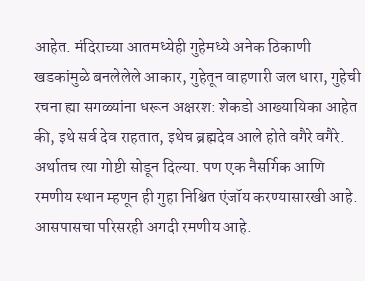आहेत. मंदिराच्या आतमध्येही गुहेमध्ये अनेक ठिकाणी खडकांमुळे बनलेलेले आकार, गुहेतून वाहणारी जल धारा, गुहेची रचना ह्या सगळ्यांना धरून अक्षरश: शेकडो आख्यायिका आहेत की, इथे सर्व देव राहतात, इथेच ब्रह्मदेव आले होते वगैरे वगैरे. अर्थातच त्या गोष्टी सोडून दिल्या. पण एक नैसर्गिक आणि रमणीय स्थान म्हणून ही गुहा निश्चित एंजॉय करण्यासारखी आहे. आसपासचा परिसरही अगदी रमणीय आहे.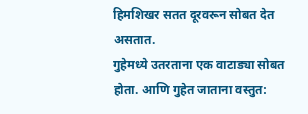हिमशिखर सतत दूरवरून सोबत देत असतात.
गुहेमध्ये उतरताना एक वाटाड्या सोबत होता. आणि गुहेत जाताना वस्तुत: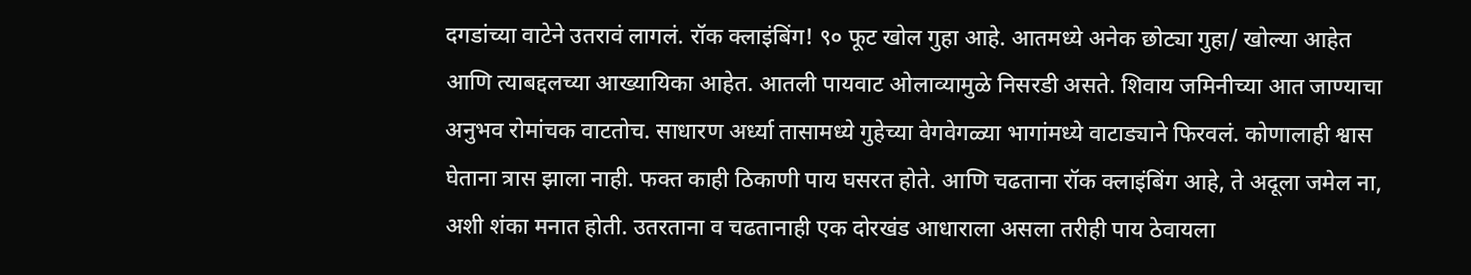दगडांच्या वाटेने उतरावं लागलं. रॉक क्लाइंबिंग! ९० फूट खोल गुहा आहे. आतमध्ये अनेक छोट्या गुहा/ खोल्या आहेत आणि त्याबद्दलच्या आख्यायिका आहेत. आतली पायवाट ओलाव्यामुळे निसरडी असते. शिवाय जमिनीच्या आत जाण्याचा अनुभव रोमांचक वाटतोच. साधारण अर्ध्या तासामध्ये गुहेच्या वेगवेगळ्या भागांमध्ये वाटाड्याने फिरवलं. कोणालाही श्वास घेताना त्रास झाला नाही. फक्त काही ठिकाणी पाय घसरत होते. आणि चढताना रॉक क्लाइंबिंग आहे, ते अदूला जमेल ना, अशी शंका मनात होती. उतरताना व चढतानाही एक दोरखंड आधाराला असला तरीही पाय ठेवायला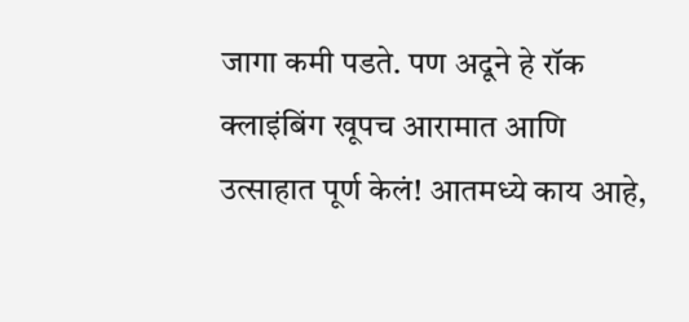जागा कमी पडते. पण अदूने हे रॉक क्लाइंबिंग खूपच आरामात आणि उत्साहात पूर्ण केलं! आतमध्ये काय आहे,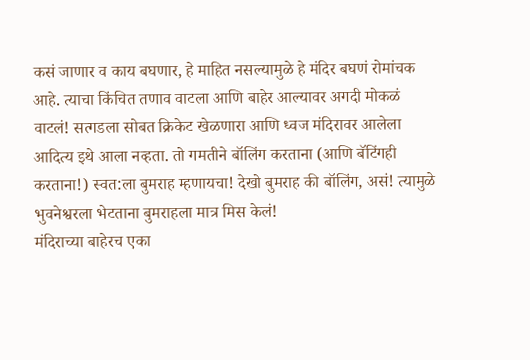कसं जाणार व काय बघणार, हे माहित नसल्यामुळे हे मंदिर बघणं रोमांचक आहे. त्याचा किंचित तणाव वाटला आणि बाहेर आल्यावर अगदी मोकळं वाटलं! सत्गडला सोबत क्रिकेट खेळणारा आणि ध्वज मंदिरावर आलेला आदित्य इथे आला नव्हता. तो गमतीने बॉलिंग करताना (आणि बॅटिंगही करताना!) स्वत:ला बुमराह म्हणायचा! देखो बुमराह की बॉलिंग, असं! त्यामुळे भुवनेश्वरला भेटताना बुमराहला मात्र मिस केलं!
मंदिराच्या बाहेरच एका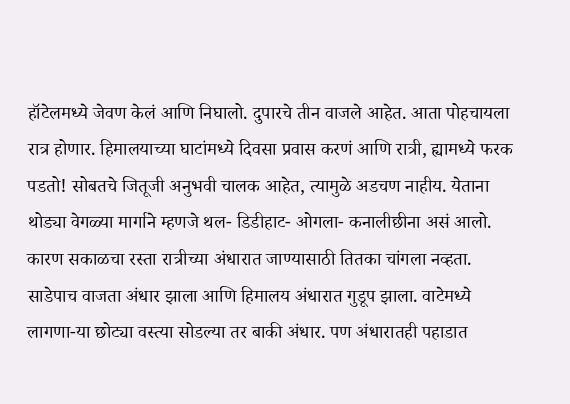हॉटेलमध्ये जेवण केलं आणि निघालो. दुपारचे तीन वाजले आहेत. आता पोहचायला रात्र होणार. हिमालयाच्या घाटांमध्ये दिवसा प्रवास करणं आणि रात्री, ह्यामध्ये फरक पडतो! सोबतचे जितूजी अनुभवी चालक आहेत, त्यामुळे अडचण नाहीय. येताना थोड्या वेगळ्या मार्गाने म्हणजे थल- डिडीहाट- ओगला- कनालीछीना असं आलो. कारण सकाळचा रस्ता रात्रीच्या अंधारात जाण्यासाठी तितका चांगला नव्हता. साडेपाच वाजता अंधार झाला आणि हिमालय अंधारात गुडूप झाला. वाटेमध्ये लागणा-या छोट्या वस्त्या सोडल्या तर बाकी अंधार. पण अंधारातही पहाडात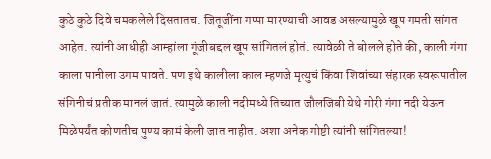कुठे कुठे दिवे चमकलेले दिसतातच. जितूजींना गप्पा मारण्याची आवड असल्यामुळे खूप गमती सांगत आहेत. त्यांनी आधीही आम्हांला गूंजीबद्दल खूप सांगितलं होतं. त्यावेळी ते बोलले होते की, काली गंगा काला पानीला उगम पावते. पण इथे कालीला काल म्हणजे मृत्युचं किंवा शिवांच्या संहारक स्वरूपातील संगिनीचं प्रतीक मानलं जातं. त्यामुळे काली नदीमध्ये तिच्यात जौलजिबी येथे गोरी गंगा नदी येऊन मिळेपर्यंत कोणतीच पुण्य कामं केली जात नाहीत. अशा अनेक गोष्टी त्यांनी सांगितल्या!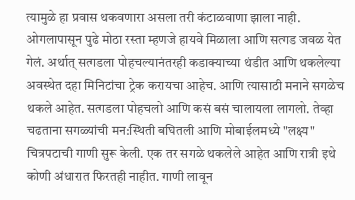त्यामुळे हा प्रवास थकवणारा असला तरी कंटाळवाणा झाला नाही. ओगलापासून पुढे मोठा रस्ता म्हणजे हायवे मिळाला आणि सत्गड जवळ येत गेलं. अर्थात् सत्गडला पोहचल्यानंतरही कडाक्याच्या थंडीत आणि थकलेल्या अवस्थेत दहा मिनिटांचा ट्रेक करायचा आहेच. आणि त्यासाठी मनाने सगळेच थकले आहेत. सत्गडला पोहचलो आणि कसं बसं चालायला लागलो. तेव्हा चढताना सगळ्यांची मन:स्थिती बघितली आणि मोबाईलमध्ये "लक्ष्य" चित्रपटाची गाणी सुरू केली. एक तर सगळे थकलेले आहेत आणि रात्री इथे कोणी अंधारात फिरतही नाहीत. गाणी लावून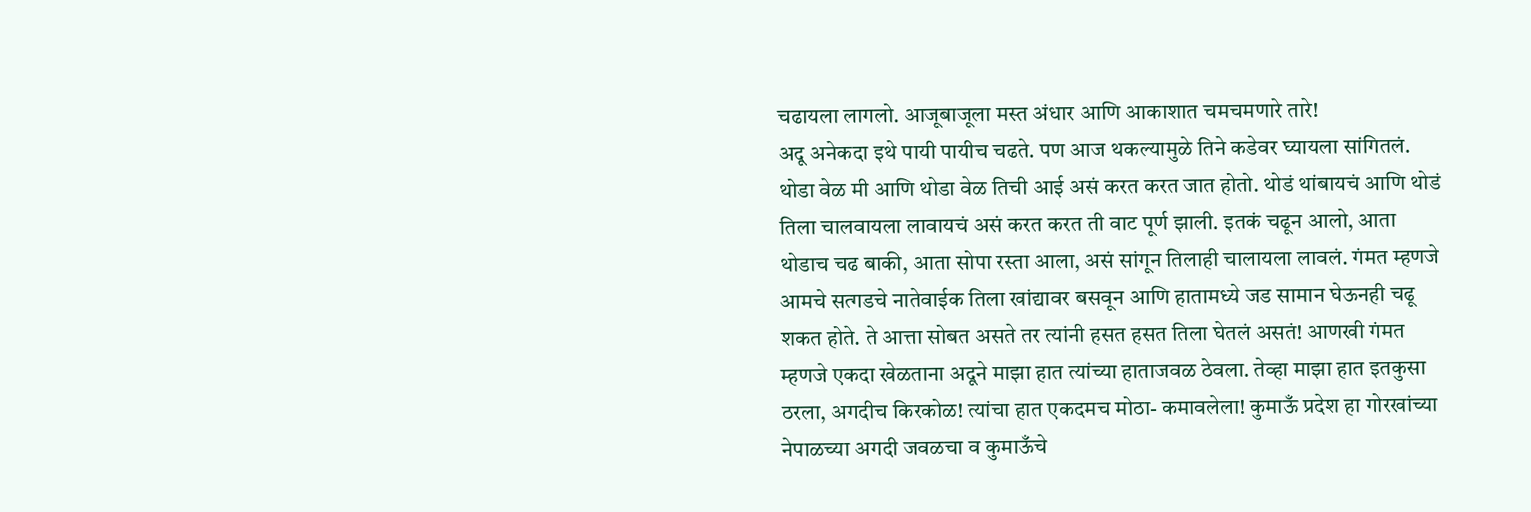चढायला लागलो. आजूबाजूला मस्त अंधार आणि आकाशात चमचमणारे तारे!
अदू अनेकदा इथे पायी पायीच चढते. पण आज थकल्यामुळे तिने कडेवर घ्यायला सांगितलं. थोडा वेळ मी आणि थोडा वेळ तिची आई असं करत करत जात होतो. थोडं थांबायचं आणि थोडं तिला चालवायला लावायचं असं करत करत ती वाट पूर्ण झाली. इतकं चढून आलो, आता थोडाच चढ बाकी, आता सोपा रस्ता आला, असं सांगून तिलाही चालायला लावलं. गंमत म्हणजे आमचे सत्गडचे नातेवाईक तिला खांद्यावर बसवून आणि हातामध्ये जड सामान घेऊनही चढू शकत होते. ते आत्ता सोबत असते तर त्यांनी हसत हसत तिला घेतलं असतं! आणखी गंमत म्हणजे एकदा खेळताना अदूने माझा हात त्यांच्या हाताजवळ ठेवला. तेव्हा माझा हात इतकुसा ठरला, अगदीच किरकोळ! त्यांचा हात एकदमच मोठा- कमावलेला! कुमाऊँ प्रदेश हा गोरखांच्या नेपाळच्या अगदी जवळचा व कुमाऊँचे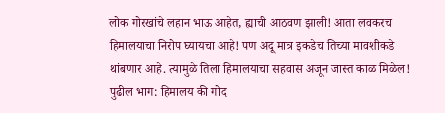लोक गोरखांचे लहान भाऊ आहेत, ह्याची आठवण झाली! आता लवकरच हिमालयाचा निरोप घ्यायचा आहे! पण अदू मात्र इकडेच तिच्या मावशीकडे थांबणार आहे. त्यामुळे तिला हिमालयाचा सहवास अजून जास्त काळ मिळेल!
पुढील भाग: हिमालय की गोद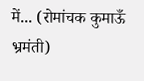में... (रोमांचक कुमाऊँ भ्रमंती)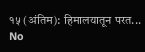१५ (अंतिम): हिमालयातून परत...
No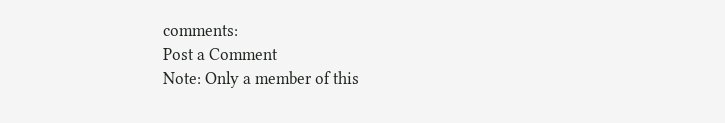comments:
Post a Comment
Note: Only a member of this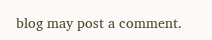blog may post a comment.